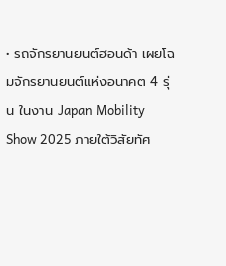• รถจักรยานยนต์ฮอนด้า เผยโฉมจักรยานยนต์แห่งอนาคต 4 รุ่น ในงาน Japan Mobility Show 2025 ภายใต้วิสัยทัศ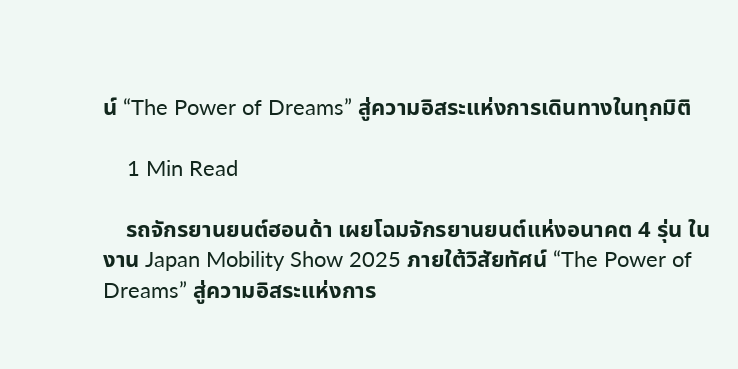น์ “The Power of Dreams” สู่ความอิสระแห่งการเดินทางในทุกมิติ

    1 Min Read

    รถจักรยานยนต์ฮอนด้า เผยโฉมจักรยานยนต์แห่งอนาคต 4 รุ่น ในงาน Japan Mobility Show 2025 ภายใต้วิสัยทัศน์ “The Power of Dreams” สู่ความอิสระแห่งการ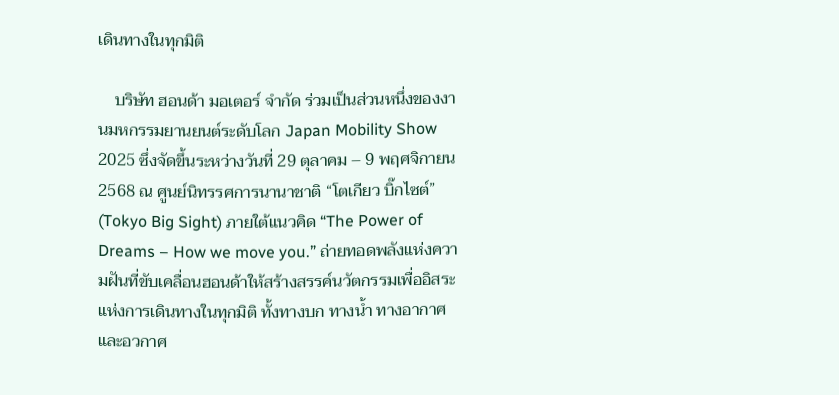เดินทางในทุกมิติ

    บริษัท ฮอนด้า มอเตอร์ จำกัด ร่วมเป็นส่วนหนึ่งของงานมหกรรมยานยนต์ระดับโลก Japan Mobility Show 2025 ซึ่งจัดขึ้นระหว่างวันที่ 29 ตุลาคม – 9 พฤศจิกายน 2568 ณ ศูนย์นิทรรศการนานาชาติ “โตเกียว บิ๊กไซต์” (Tokyo Big Sight) ภายใต้แนวคิด “The Power of Dreams – How we move you.” ถ่ายทอดพลังแห่งความฝันที่ขับเคลื่อนฮอนด้าให้สร้างสรรค์นวัตกรรมเพื่ออิสระแห่งการเดินทางในทุกมิติ ทั้งทางบก ทางน้ำ ทางอากาศ และอวกาศ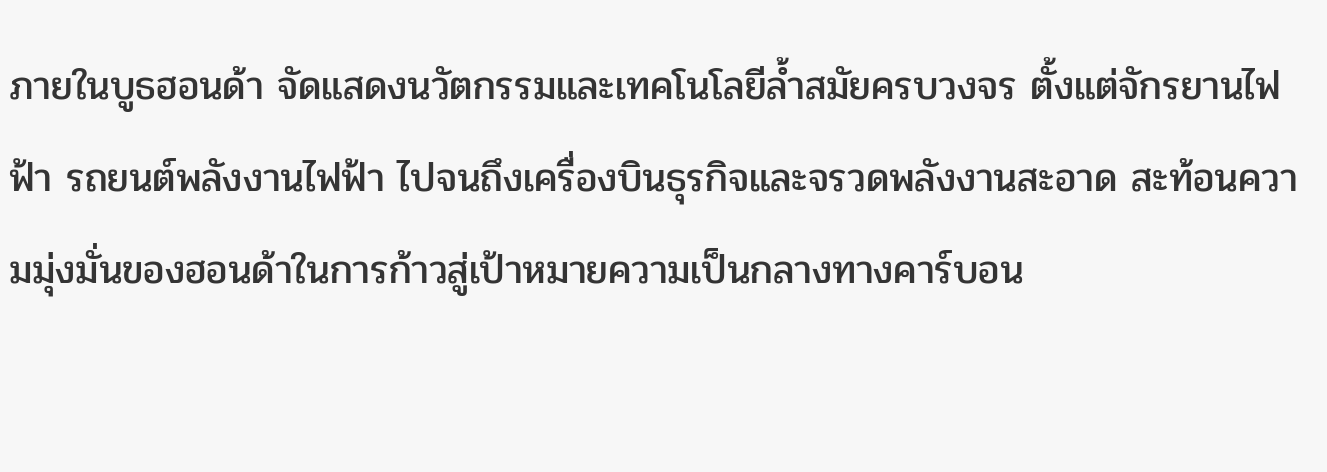ภายในบูธฮอนด้า จัดแสดงนวัตกรรมและเทคโนโลยีล้ำสมัยครบวงจร ตั้งแต่จักรยานไฟฟ้า รถยนต์พลังงานไฟฟ้า ไปจนถึงเครื่องบินธุรกิจและจรวดพลังงานสะอาด สะท้อนความมุ่งมั่นของฮอนด้าในการก้าวสู่เป้าหมายความเป็นกลางทางคาร์บอน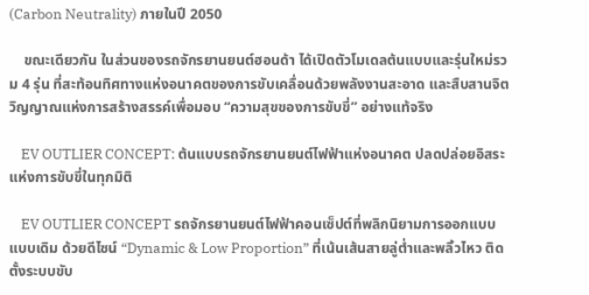(Carbon Neutrality) ภายในปี 2050

    ขณะเดียวกัน ในส่วนของรถจักรยานยนต์ฮอนด้า ได้เปิดตัวโมเดลต้นแบบและรุ่นใหม่รวม 4 รุ่น ที่สะท้อนทิศทางแห่งอนาคตของการขับเคลื่อนด้วยพลังงานสะอาด และสืบสานจิตวิญญาณแห่งการสร้างสรรค์เพื่อมอบ “ความสุขของการขับขี่” อย่างแท้จริง

    EV OUTLIER CONCEPT: ต้นแบบรถจักรยานยนต์ไฟฟ้าแห่งอนาคต ปลดปล่อยอิสระแห่งการขับขี่ในทุกมิติ

    EV OUTLIER CONCEPT รถจักรยานยนต์ไฟฟ้าคอนเซ็ปต์ที่พลิกนิยามการออกแบบแบบเดิม ด้วยดีไซน์ “Dynamic & Low Proportion” ที่เน้นเส้นสายลู่ต่ำและพลิ้วไหว ติดตั้งระบบขับ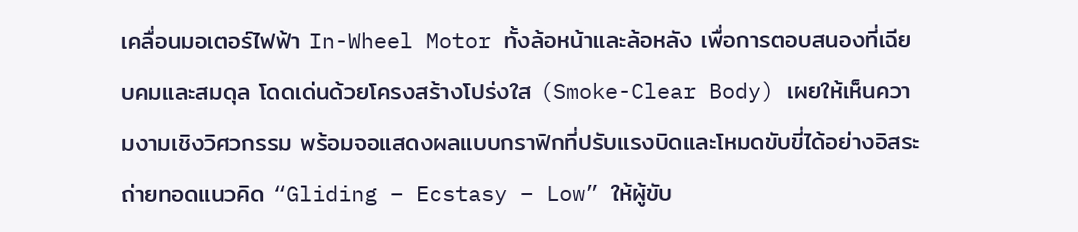เคลื่อนมอเตอร์ไฟฟ้า In-Wheel Motor ทั้งล้อหน้าและล้อหลัง เพื่อการตอบสนองที่เฉียบคมและสมดุล โดดเด่นด้วยโครงสร้างโปร่งใส (Smoke-Clear Body) เผยให้เห็นความงามเชิงวิศวกรรม พร้อมจอแสดงผลแบบกราฟิกที่ปรับแรงบิดและโหมดขับขี่ได้อย่างอิสระ ถ่ายทอดแนวคิด “Gliding – Ecstasy – Low” ให้ผู้ขับ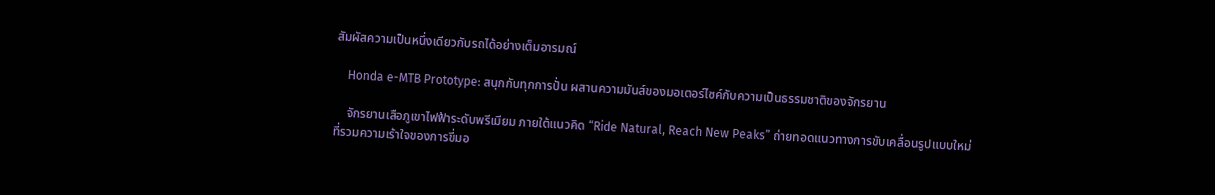สัมผัสความเป็นหนึ่งเดียวกับรถได้อย่างเต็มอารมณ์

    Honda e-MTB Prototype: สนุกกับทุกการปั่น ผสานความมันส์ของมอเตอร์ไซค์กับความเป็นธรรมชาติของจักรยาน

    จักรยานเสือภูเขาไฟฟ้าระดับพรีเมียม ภายใต้แนวคิด “Ride Natural, Reach New Peaks” ถ่ายทอดแนวทางการขับเคลื่อนรูปแบบใหม่ที่รวมความเร้าใจของการขี่มอ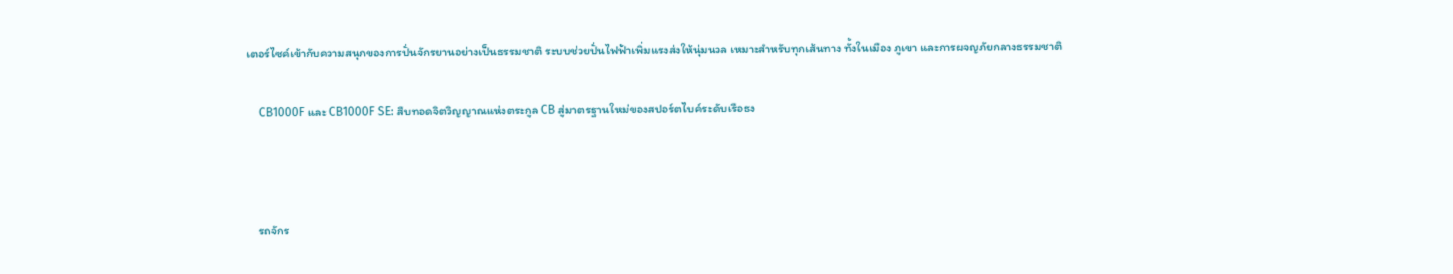เตอร์ไซค์เข้ากับความสนุกของการปั่นจักรยานอย่างเป็นธรรมชาติ ระบบช่วยปั่นไฟฟ้าเพิ่มแรงส่งให้นุ่มนวล เหมาะสำหรับทุกเส้นทาง ทั้งในเมือง ภูเขา และการผจญภัยกลางธรรมชาติ

    CB1000F และ CB1000F SE: สืบทอดจิตวิญญาณแห่งตระกูล CB สู่มาตรฐานใหม่ของสปอร์ตไบค์ระดับเรือธง



    รถจักร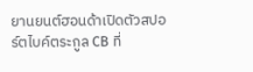ยานยนต์ฮอนด้าเปิดตัวสปอร์ตไบค์ตระกูล CB ที่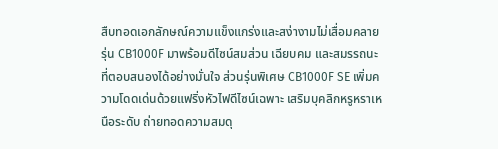สืบทอดเอกลักษณ์ความแข็งแกร่งและสง่างามไม่เสื่อมคลาย รุ่น CB1000F มาพร้อมดีไซน์สมส่วน เฉียบคม และสมรรถนะที่ตอบสนองได้อย่างมั่นใจ ส่วนรุ่นพิเศษ CB1000F SE เพิ่มความโดดเด่นด้วยแฟริ่งหัวไฟดีไซน์เฉพาะ เสริมบุคลิกหรูหราเหนือระดับ ถ่ายทอดความสมดุ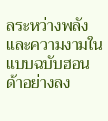ลระหว่างพลังและความงามในแบบฉบับฮอนด้าอย่างลง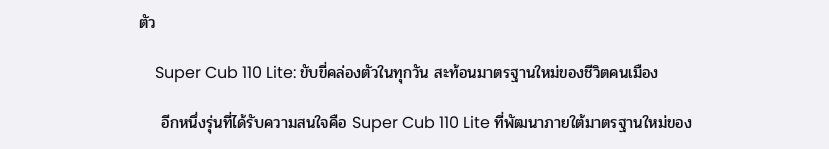ตัว

    Super Cub 110 Lite: ขับขี่คล่องตัวในทุกวัน สะท้อนมาตรฐานใหม่ของชีวิตคนเมือง

    อีกหนึ่งรุ่นที่ได้รับความสนใจคือ Super Cub 110 Lite ที่พัฒนาภายใต้มาตรฐานใหม่ของ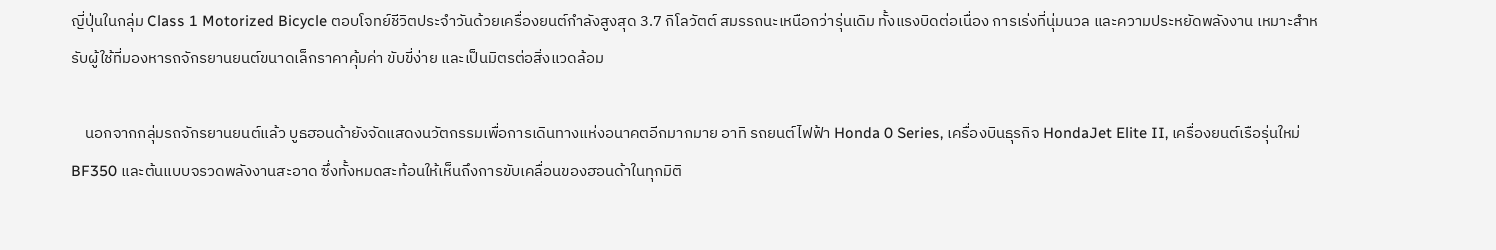ญี่ปุ่นในกลุ่ม Class 1 Motorized Bicycle ตอบโจทย์ชีวิตประจำวันด้วยเครื่องยนต์กำลังสูงสุด 3.7 กิโลวัตต์ สมรรถนะเหนือกว่ารุ่นเดิม ทั้งแรงบิดต่อเนื่อง การเร่งที่นุ่มนวล และความประหยัดพลังงาน เหมาะสำหรับผู้ใช้ที่มองหารถจักรยานยนต์ขนาดเล็กราคาคุ้มค่า ขับขี่ง่าย และเป็นมิตรต่อสิ่งแวดล้อม

    นอกจากกลุ่มรถจักรยานยนต์แล้ว บูธฮอนด้ายังจัดแสดงนวัตกรรมเพื่อการเดินทางแห่งอนาคตอีกมากมาย อาทิ รถยนต์ไฟฟ้า Honda 0 Series, เครื่องบินธุรกิจ HondaJet Elite II, เครื่องยนต์เรือรุ่นใหม่ BF350 และต้นแบบจรวดพลังงานสะอาด ซึ่งทั้งหมดสะท้อนให้เห็นถึงการขับเคลื่อนของฮอนด้าในทุกมิติ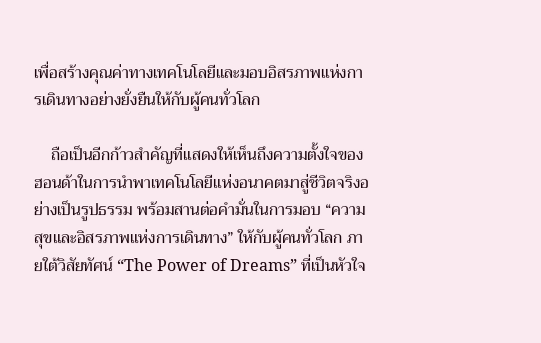เพื่อสร้างคุณค่าทางเทคโนโลยีและมอบอิสรภาพแห่งการเดินทางอย่างยั่งยืนให้กับผู้คนทั่วโลก

    ถือเป็นอีกก้าวสำคัญที่แสดงให้เห็นถึงความตั้งใจของฮอนด้าในการนำพาเทคโนโลยีแห่งอนาคตมาสู่ชีวิตจริงอย่างเป็นรูปธรรม พร้อมสานต่อคำมั่นในการมอบ “ความสุขและอิสรภาพแห่งการเดินทาง” ให้กับผู้คนทั่วโลก ภายใต้วิสัยทัศน์ “The Power of Dreams” ที่เป็นหัวใจ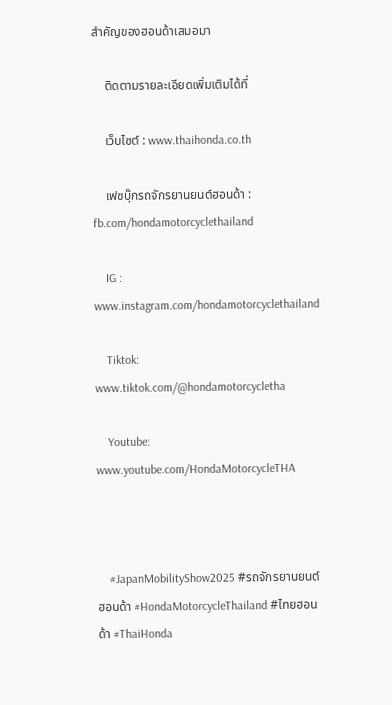สำคัญของฮอนด้าเสมอมา

    ติดตามรายละเอียดเพิ่มเติมได้ที่

    เว็บไซต์ : www.thaihonda.co.th

    เฟซบุ๊กรถจักรยานยนต์ฮอนด้า : fb.com/hondamotorcyclethailand

    IG : www.instagram.com/hondamotorcyclethailand

    Tiktok: www.tiktok.com/@hondamotorcycletha

    Youtube: www.youtube.com/HondaMotorcycleTHA



    #JapanMobilityShow2025 #รถจักรยานยนต์ฮอนด้า #HondaMotorcycleThailand #ไทยฮอนด้า #ThaiHonda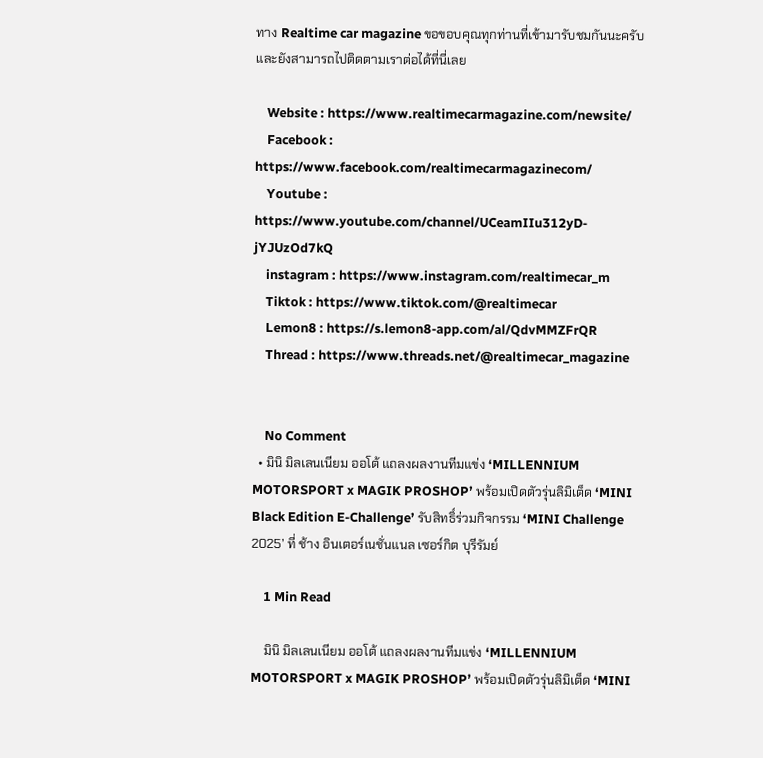ทาง Realtime car magazine ขอขอบคุณทุกท่านที่เข้ามารับชมกันนะครับ และยังสามารถไปติดตามเราต่อได้ที่นี่เลย

    Website : https://www.realtimecarmagazine.com/newsite/
    Facebook : https://www.facebook.com/realtimecarmagazinecom/
    Youtube : https://www.youtube.com/channel/UCeamIIu312yD-jYJUzOd7kQ
    instagram : https://www.instagram.com/realtimecar_m
    Tiktok : https://www.tiktok.com/@realtimecar
    Lemon8 : https://s.lemon8-app.com/al/QdvMMZFrQR
    Thread : https://www.threads.net/@realtimecar_magazine


    No Comment
  • มินิ มิลเลนเนียม ออโต้ แถลงผลงานทีมแข่ง ‘MILLENNIUM MOTORSPORT x MAGIK PROSHOP’ พร้อมเปิดตัวรุ่นลิมิเต็ด ‘MINI Black Edition E-Challenge’ รับสิทธิ์ร่วมกิจกรรม ‘MINI Challenge 2025’ ที่ ช้าง อินเตอร์เนชั่นแนล เซอร์กิต บุรีรัมย์

    1 Min Read

    มินิ มิลเลนเนียม ออโต้ แถลงผลงานทีมแข่ง ‘MILLENNIUM MOTORSPORT x MAGIK PROSHOP’ พร้อมเปิดตัวรุ่นลิมิเต็ด ‘MINI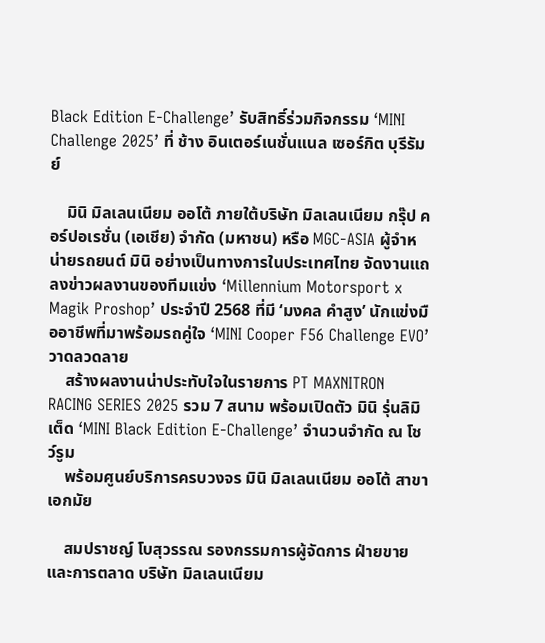Black Edition E-Challenge’ รับสิทธิ์ร่วมกิจกรรม ‘MINI Challenge 2025’ ที่ ช้าง อินเตอร์เนชั่นแนล เซอร์กิต บุรีรัมย์

    มินิ มิลเลนเนียม ออโต้ ภายใต้บริษัท มิลเลนเนียม กรุ๊ป คอร์ปอเรชั่น (เอเชีย) จำกัด (มหาชน) หรือ MGC-ASIA ผู้จำหน่ายรถยนต์ มินิ อย่างเป็นทางการในประเทศไทย จัดงานแถลงข่าวผลงานของทีมแข่ง ‘Millennium Motorsport x Magik Proshop’ ประจำปี 2568 ที่มี ‘มงคล คำสูง’ นักแข่งมืออาชีพที่มาพร้อมรถคู่ใจ ‘MINI Cooper F56 Challenge EVO’ วาดลวดลาย
    สร้างผลงานน่าประทับใจในรายการ PT MAXNITRON RACING SERIES 2025 รวม 7 สนาม พร้อมเปิดตัว มินิ รุ่นลิมิเต็ด ‘MINI Black Edition E-Challenge’ จำนวนจำกัด ณ โชว์รูม
    พร้อมศูนย์บริการครบวงจร มินิ มิลเลนเนียม ออโต้ สาขาเอกมัย

    สมปราชญ์ โบสุวรรณ รองกรรมการผู้จัดการ ฝ่ายขายและการตลาด บริษัท มิลเลนเนียม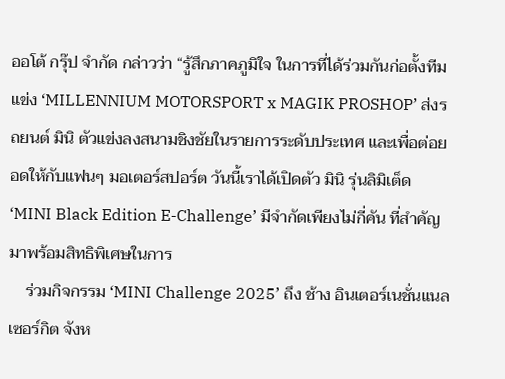ออโต้ กรุ๊ป จำกัด กล่าวว่า “รู้สึกภาคภูมิใจ ในการที่ได้ร่วมกันก่อตั้งทีมแข่ง ‘MILLENNIUM MOTORSPORT x MAGIK PROSHOP’ ส่งรถยนต์ มินิ ตัวแข่งลงสนามชิงชัยในรายการระดับประเทศ และเพื่อต่อยอดให้กับแฟนๆ มอเตอร์สปอร์ต วันนี้เราได้เปิดตัว มินิ รุ่นลิมิเต็ด ‘MINI Black Edition E-Challenge’ มีจำกัดเพียงไม่กี่คัน ที่สำคัญ มาพร้อมสิทธิพิเศษในการ
    ร่วมกิจกรรม ‘MINI Challenge 2025’ ถึง ช้าง อินเตอร์เนชั่นแนล เซอร์กิต จังห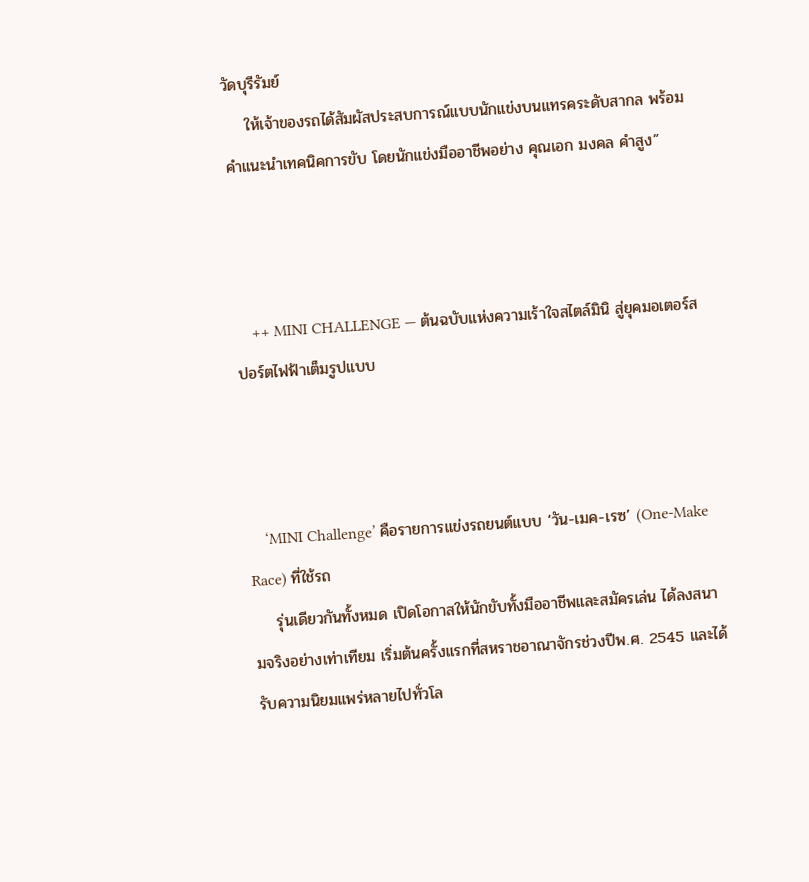วัดบุรีรัมย์
    ให้เจ้าของรถได้สัมผัสประสบการณ์แบบนักแข่งบนแทรคระดับสากล พร้อมคำแนะนำเทคนิคการขับ โดยนักแข่งมืออาชีพอย่าง คุณเอก มงคล คำสูง”



    ++ MINI CHALLENGE — ต้นฉบับแห่งความเร้าใจสไตล์มินิ สู่ยุคมอเตอร์สปอร์ตไฟฟ้าเต็มรูปแบบ



    ‘MINI Challenge’ คือรายการแข่งรถยนต์แบบ ‘วัน-เมค-เรซ’ (One-Make Race) ที่ใช้รถ
    รุ่นเดียวกันทั้งหมด เปิดโอกาสให้นักขับทั้งมืออาชีพและสมัครเล่น ได้ลงสนามจริงอย่างเท่าเทียม เริ่มต้นครั้งแรกที่สหราชอาณาจักรช่วงปีพ.ศ. 2545 และได้รับความนิยมแพร่หลายไปทั่วโล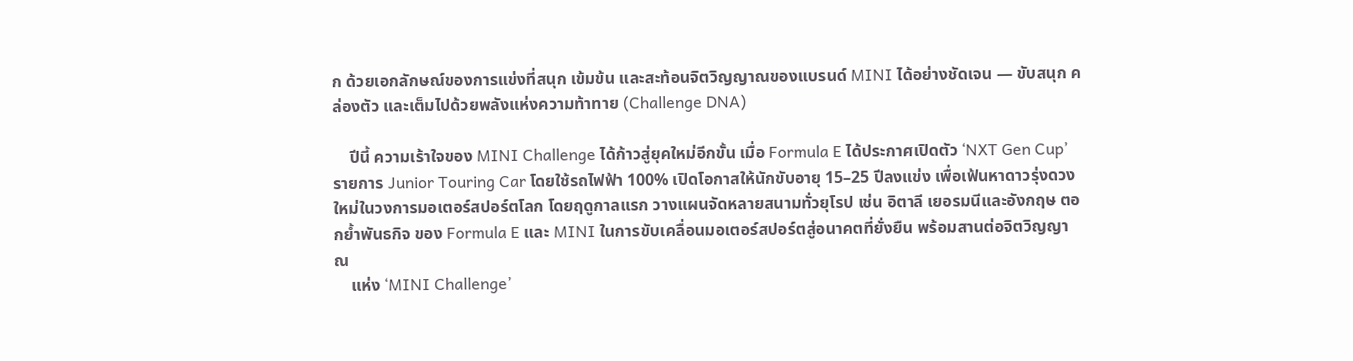ก ด้วยเอกลักษณ์ของการแข่งที่สนุก เข้มข้น และสะท้อนจิตวิญญาณของแบรนด์ MINI ได้อย่างชัดเจน — ขับสนุก คล่องตัว และเต็มไปด้วยพลังแห่งความท้าทาย (Challenge DNA)

    ปีนี้ ความเร้าใจของ MINI Challenge ได้ก้าวสู่ยุคใหม่อีกขั้น เมื่อ Formula E ได้ประกาศเปิดตัว ‘NXT Gen Cup’ รายการ Junior Touring Car โดยใช้รถไฟฟ้า 100% เปิดโอกาสให้นักขับอายุ 15–25 ปีลงแข่ง เพื่อเฟ้นหาดาวรุ่งดวงใหม่ในวงการมอเตอร์สปอร์ตโลก โดยฤดูกาลแรก วางแผนจัดหลายสนามทั่วยุโรป เช่น อิตาลี เยอรมนีและอังกฤษ ตอกย้ำพันธกิจ ของ Formula E และ MINI ในการขับเคลื่อนมอเตอร์สปอร์ตสู่อนาคตที่ยั่งยืน พร้อมสานต่อจิตวิญญาณ
    แห่ง ‘MINI Challenge’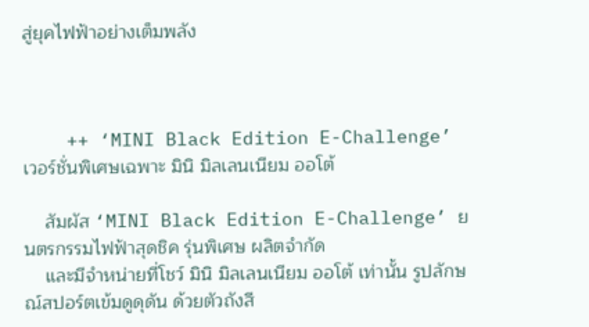สู่ยุคไฟฟ้าอย่างเต็มพลัง



    ++ ‘MINI Black Edition E-Challenge’ เวอร์ชั่นพิเศษเฉพาะ มินิ มิลเลนเนียม ออโต้

    สัมผัส ‘MINI Black Edition E-Challenge’ ยนตรกรรมไฟฟ้าสุดชิค รุ่นพิเศษ ผลิตจำกัด
    และมีจำหน่ายที่โชว์ มินิ มิลเลนเนียม ออโต้ เท่านั้น รูปลักษณ์สปอร์ตเข้มดูดุดัน ด้วยตัวถังสี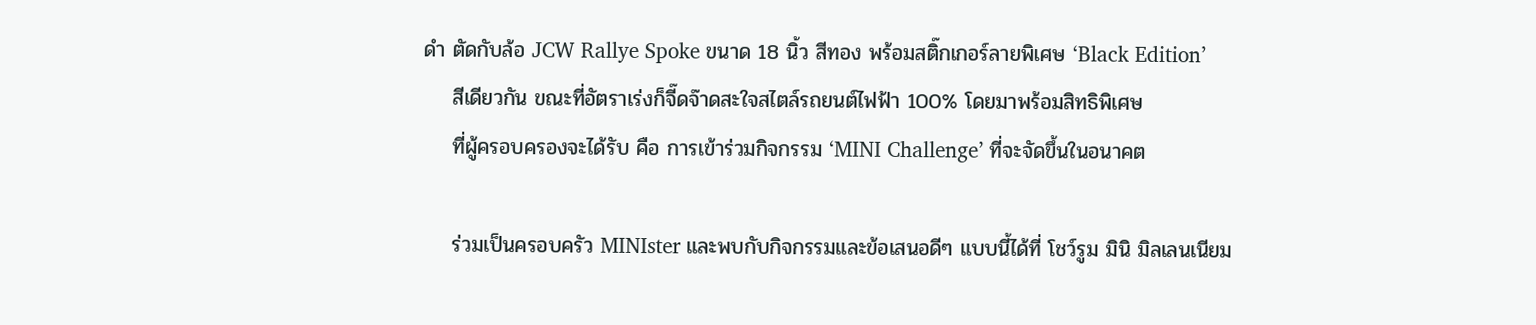ดำ ตัดกับล้อ JCW Rallye Spoke ขนาด 18 นิ้ว สีทอง พร้อมสติ๊กเกอร์ลายพิเศษ ‘Black Edition’
    สีเดียวกัน ขณะที่อัตราเร่งก็จี๊ดจ๊าดสะใจสไตล์รถยนต์ไฟฟ้า 100% โดยมาพร้อมสิทธิพิเศษ
    ที่ผู้ครอบครองจะได้รับ คือ การเข้าร่วมกิจกรรม ‘MINI Challenge’ ที่จะจัดขึ้นในอนาคต

    ร่วมเป็นครอบครัว MINIster และพบกับกิจกรรมและข้อเสนอดีๆ แบบนี้ได้ที่ โชว์รูม มินิ มิลเลนเนียม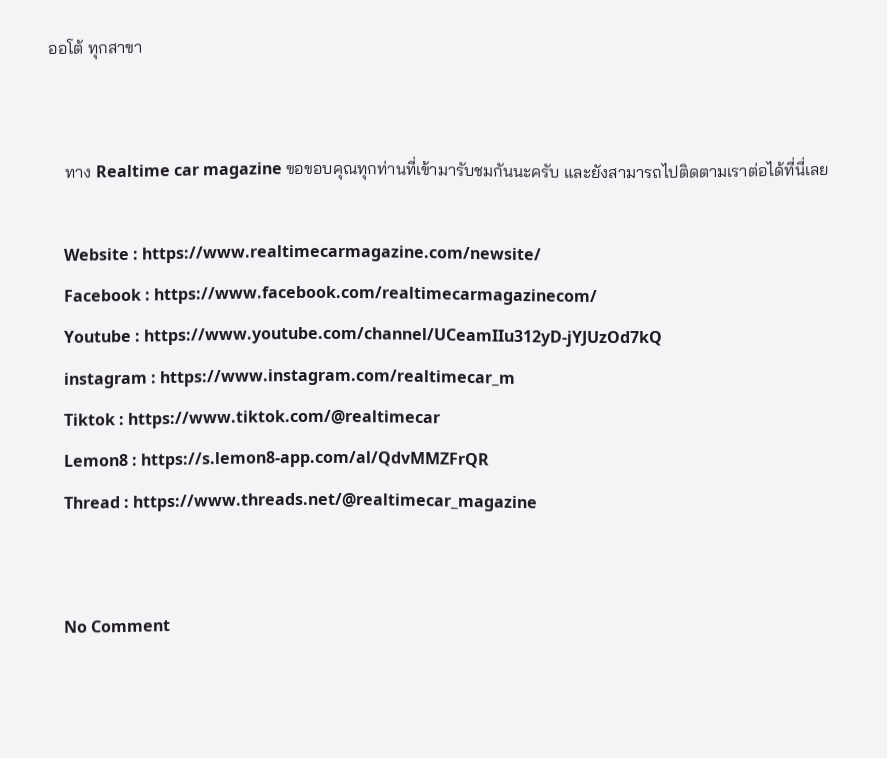ออโต้ ทุกสาขา


    ทาง Realtime car magazine ขอขอบคุณทุกท่านที่เข้ามารับชมกันนะครับ และยังสามารถไปติดตามเราต่อได้ที่นี่เลย

    Website : https://www.realtimecarmagazine.com/newsite/
    Facebook : https://www.facebook.com/realtimecarmagazinecom/
    Youtube : https://www.youtube.com/channel/UCeamIIu312yD-jYJUzOd7kQ
    instagram : https://www.instagram.com/realtimecar_m
    Tiktok : https://www.tiktok.com/@realtimecar
    Lemon8 : https://s.lemon8-app.com/al/QdvMMZFrQR
    Thread : https://www.threads.net/@realtimecar_magazine


    No Comment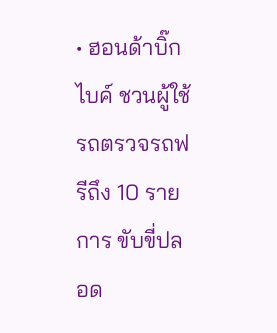• ฮอนด้าบิ๊กไบค์ ชวนผู้ใช้รถตรวจรถฟรีถึง 10 รายการ ขับขี่ปลอด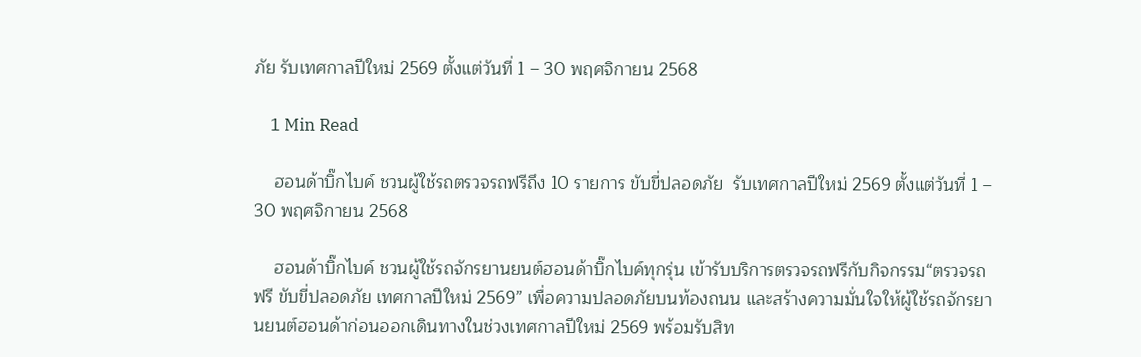ภัย รับเทศกาลปีใหม่ 2569 ตั้งแต่วันที่ 1 – 30 พฤศจิกายน 2568

    1 Min Read

    ฮอนด้าบิ๊กไบค์ ชวนผู้ใช้รถตรวจรถฟรีถึง 10 รายการ ขับขี่ปลอดภัย  รับเทศกาลปีใหม่ 2569 ตั้งแต่วันที่ 1 – 30 พฤศจิกายน 2568

    ฮอนด้าบิ๊กไบค์ ชวนผู้ใช้รถจักรยานยนต์ฮอนด้าบิ๊กไบค์ทุกรุ่น เข้ารับบริการตรวจรถฟรีกับกิจกรรม“ตรวจรถฟรี ขับขี่ปลอดภัย เทศกาลปีใหม่ 2569” เพื่อความปลอดภัยบนท้องถนน และสร้างความมั่นใจให้ผู้ใช้รถจักรยานยนต์ฮอนด้าก่อนออกเดินทางในช่วงเทศกาลปีใหม่ 2569 พร้อมรับสิท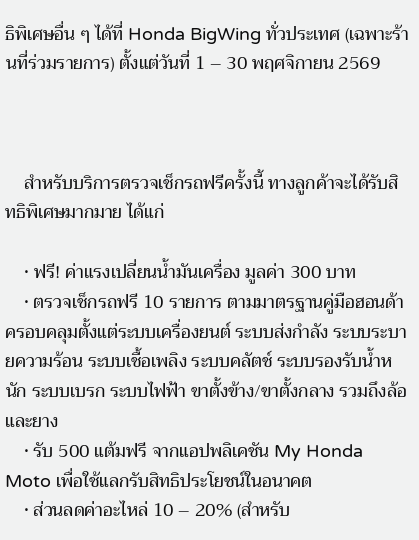ธิพิเศษอื่น ๆ ได้ที่ Honda BigWing ทั่วประเทศ (เฉพาะร้านที่ร่วมรายการ) ตั้งแต่วันที่ 1 – 30 พฤศจิกายน 2569



    สำหรับบริการตรวจเช็กรถฟรีครั้งนี้ ทางลูกค้าจะได้รับสิทธิพิเศษมากมาย ได้แก่

    • ฟรี! ค่าแรงเปลี่ยนน้ำมันเครื่อง มูลค่า 300 บาท
    • ตรวจเช็กรถฟรี 10 รายการ ตามมาตรฐานคู่มือฮอนด้า ครอบคลุมตั้งแต่ระบบเครื่องยนต์ ระบบส่งกำลัง ระบบระบายความร้อน ระบบเชื้อเพลิง ระบบคลัตช์ ระบบรองรับน้ำหนัก ระบบเบรก ระบบไฟฟ้า ขาตั้งข้าง/ขาตั้งกลาง รวมถึงล้อและยาง
    • รับ 500 แต้มฟรี จากแอปพลิเคชัน My Honda Moto เพื่อใช้แลกรับสิทธิประโยชน์ในอนาคต
    • ส่วนลดค่าอะไหล่ 10 – 20% (สำหรับ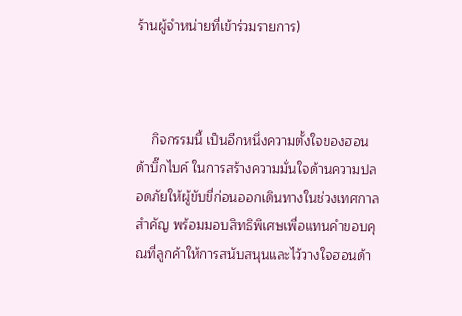ร้านผู้จำหน่ายที่เข้าร่วมรายการ)



    กิจกรรมนี้ เป็นอีกหนึ่งความตั้งใจของฮอนด้าบิ๊กไบค์ ในการสร้างความมั่นใจด้านความปลอดภัยให้ผู้ขับขี่ก่อนออกเดินทางในช่วงเทศกาลสำคัญ พร้อมมอบสิทธิพิเศษเพื่อแทนคำขอบคุณที่ลูกค้าให้การสนับสนุนและไว้วางใจฮอนด้า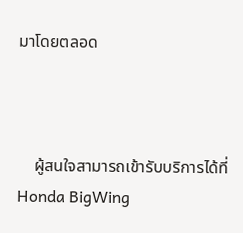มาโดยตลอด



    ผู้สนใจสามารถเข้ารับบริการได้ที่ Honda BigWing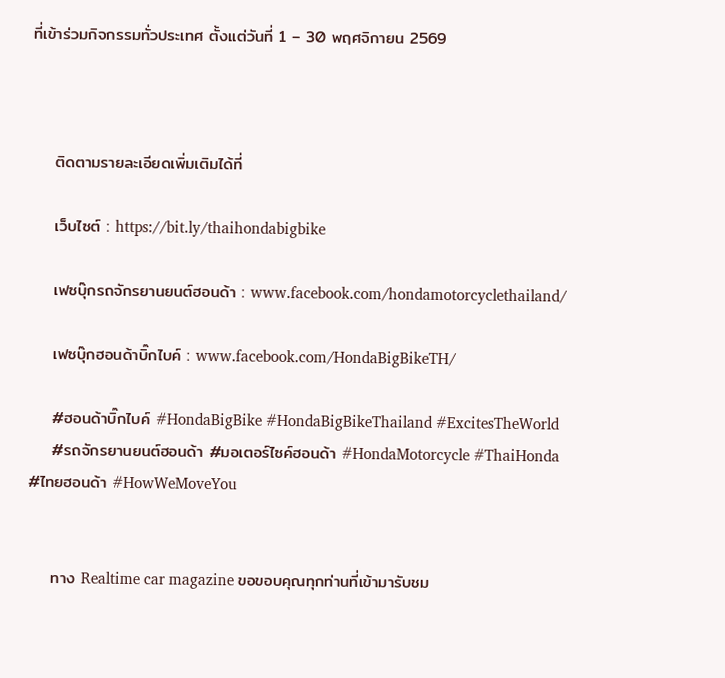ที่เข้าร่วมกิจกรรมทั่วประเทศ ตั้งแต่วันที่ 1 – 30 พฤศจิกายน 2569



    ติดตามรายละเอียดเพิ่มเติมได้ที่

    เว็บไซต์ : https://bit.ly/thaihondabigbike

    เฟซบุ๊กรถจักรยานยนต์ฮอนด้า : www.facebook.com/hondamotorcyclethailand/

    เฟซบุ๊กฮอนด้าบิ๊กไบค์ : www.facebook.com/HondaBigBikeTH/

    #ฮอนด้าบิ๊กไบค์ #HondaBigBike #HondaBigBikeThailand #ExcitesTheWorld
    #รถจักรยานยนต์ฮอนด้า #มอเตอร์ไซค์ฮอนด้า #HondaMotorcycle #ThaiHonda #ไทยฮอนด้า #HowWeMoveYou


    ทาง Realtime car magazine ขอขอบคุณทุกท่านที่เข้ามารับชม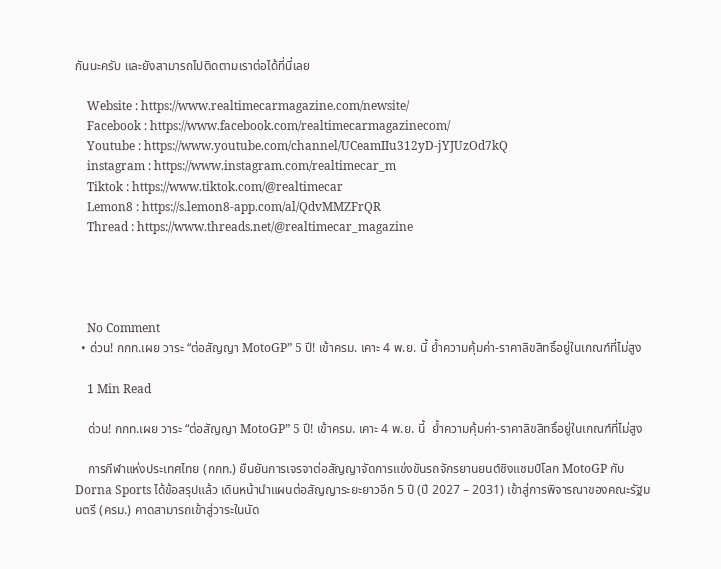กันนะครับ และยังสามารถไปติดตามเราต่อได้ที่นี่เลย

    Website : https://www.realtimecarmagazine.com/newsite/
    Facebook : https://www.facebook.com/realtimecarmagazinecom/
    Youtube : https://www.youtube.com/channel/UCeamIIu312yD-jYJUzOd7kQ
    instagram : https://www.instagram.com/realtimecar_m
    Tiktok : https://www.tiktok.com/@realtimecar
    Lemon8 : https://s.lemon8-app.com/al/QdvMMZFrQR
    Thread : https://www.threads.net/@realtimecar_magazine




    No Comment
  • ด่วน! กกท.เผย วาระ “ต่อสัญญา MotoGP” 5 ปี! เข้าครม. เคาะ 4 พ.ย. นี้ ย้ำความคุ้มค่า-ราคาลิขสิทธิ์อยู่ในเกณฑ์ที่ไม่สูง

    1 Min Read

    ด่วน! กกท.เผย วาระ “ต่อสัญญา MotoGP” 5 ปี! เข้าครม. เคาะ 4 พ.ย. นี้  ย้ำความคุ้มค่า-ราคาลิขสิทธิ์อยู่ในเกณฑ์ที่ไม่สูง

    การกีฬาแห่งประเทศไทย (กกท.) ยืนยันการเจรจาต่อสัญญาจัดการแข่งขันรถจักรยานยนต์ชิงแชมป์โลก MotoGP กับ Dorna Sports ได้ข้อสรุปแล้ว เดินหน้านำแผนต่อสัญญาระยะยาวอีก 5 ปี (ปี 2027 – 2031) เข้าสู่การพิจารณาของคณะรัฐมนตรี (ครม.) คาดสามารถเข้าสู่วาระในนัด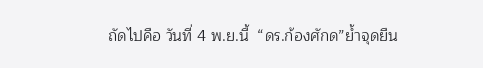ถัดไปคือ วันที่ 4 พ.ย.นี้  “ดร.ก้องศักด”ย้ำจุดยืน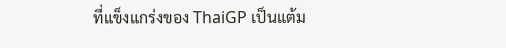ที่แข็งแกร่งของ ThaiGP เป็นแต้ม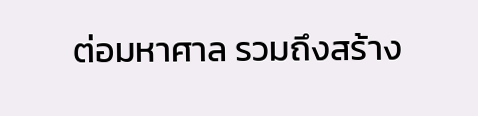ต่อมหาศาล รวมถึงสร้าง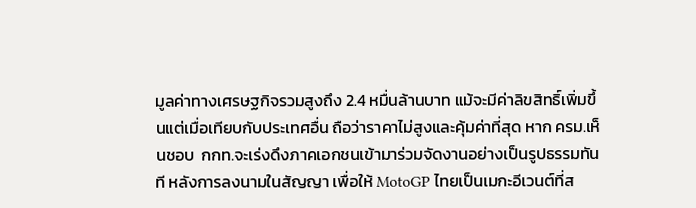มูลค่าทางเศรษฐกิจรวมสูงถึง 2.4 หมื่นล้านบาท แม้จะมีค่าลิขสิทธิ์เพิ่มขึ้นแต่เมื่อเทียบกับประเทศอื่น ถือว่าราคาไม่สูงและคุ้มค่าที่สุด หาก ครม.เห็นชอบ  กกท.จะเร่งดึงภาคเอกชนเข้ามาร่วมจัดงานอย่างเป็นรูปธรรมทันที หลังการลงนามในสัญญา เพื่อให้ MotoGP ไทยเป็นเมกะอีเวนต์ที่ส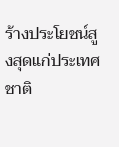ร้างประโยชน์สูงสุดแก่ประเทศชาติ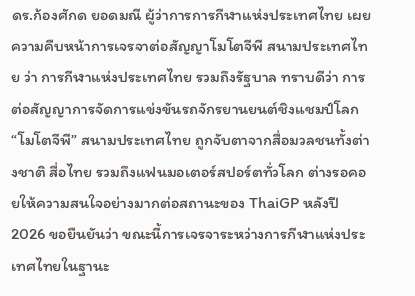ดร.ก้องศักด ยอดมณี ผู้ว่าการการกีฬาแห่งประเทศไทย เผยความคืบหน้าการเจรจาต่อสัญญาโมโตจีพี สนามประเทศไทย ว่า การกีฬาแห่งประเทศไทย รวมถึงรัฐบาล ทราบดีว่า การต่อสัญญาการจัดการแข่งขันรถจักรยานยนต์ชิงแชมป์โลก “โมโตจีพี” สนามประเทศไทย ถูกจับตาจากสื่อมวลชนทั้งต่างชาติ สื่อไทย รวมถึงแฟนมอเตอร์สปอร์ตทั่วโลก ต่างรอคอยให้ความสนใจอย่างมากต่อสถานะของ ThaiGP หลังปี 2026 ขอยืนยันว่า ขณะนี้การเจรจาระหว่างการกีฬาแห่งประเทศไทยในฐานะ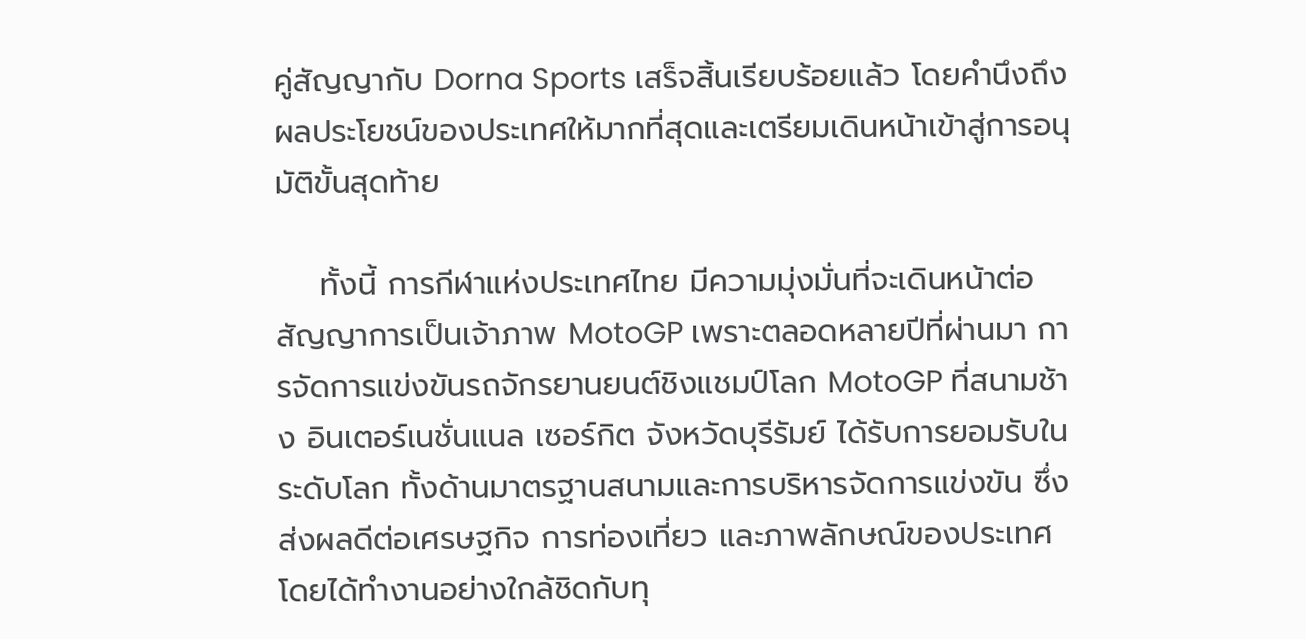คู่สัญญากับ Dorna Sports เสร็จสิ้นเรียบร้อยแล้ว โดยคำนึงถึงผลประโยชน์ของประเทศให้มากที่สุดและเตรียมเดินหน้าเข้าสู่การอนุมัติขั้นสุดท้าย

    ทั้งนี้ การกีฬาแห่งประเทศไทย มีความมุ่งมั่นที่จะเดินหน้าต่อสัญญาการเป็นเจ้าภาพ MotoGP เพราะตลอดหลายปีที่ผ่านมา การจัดการแข่งขันรถจักรยานยนต์ชิงแชมป์โลก MotoGP ที่สนามช้าง อินเตอร์เนชั่นแนล เซอร์กิต จังหวัดบุรีรัมย์ ได้รับการยอมรับในระดับโลก ทั้งด้านมาตรฐานสนามและการบริหารจัดการแข่งขัน ซึ่งส่งผลดีต่อเศรษฐกิจ การท่องเที่ยว และภาพลักษณ์ของประเทศ โดยได้ทำงานอย่างใกล้ชิดกับทุ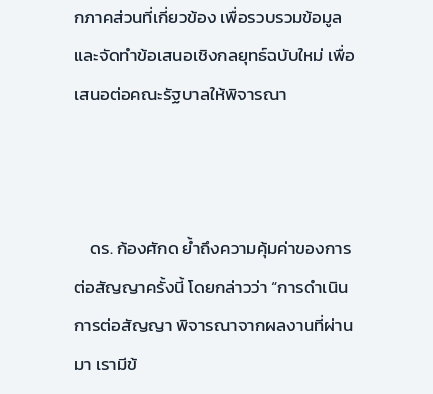กภาคส่วนที่เกี่ยวข้อง เพื่อรวบรวมข้อมูลและจัดทำข้อเสนอเชิงกลยุทธ์ฉบับใหม่ เพื่อเสนอต่อคณะรัฐบาลให้พิจารณา



    ดร. ก้องศักด ย้ำถึงความคุ้มค่าของการต่อสัญญาครั้งนี้ โดยกล่าวว่า “การดำเนินการต่อสัญญา พิจารณาจากผลงานที่ผ่านมา เรามีข้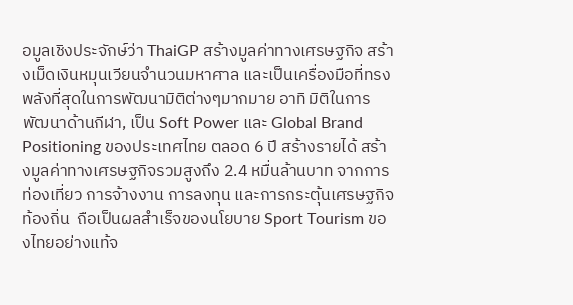อมูลเชิงประจักษ์ว่า ThaiGP สร้างมูลค่าทางเศรษฐกิจ สร้างเม็ดเงินหมุนเวียนจำนวนมหาศาล และเป็นเครื่องมือที่ทรงพลังที่สุดในการพัฒนามิติต่างๆมากมาย อาทิ มิติในการพัฒนาด้านกีฬา, เป็น Soft Power และ Global Brand Positioning ของประเทศไทย ตลอด 6 ปี สร้างรายได้ สร้างมูลค่าทางเศรษฐกิจรวมสูงถึง 2.4 หมื่นล้านบาท จากการท่องเที่ยว การจ้างงาน การลงทุน และการกระตุ้นเศรษฐกิจท้องถิ่น  ถือเป็นผลสำเร็จของนโยบาย Sport Tourism ของไทยอย่างแท้จ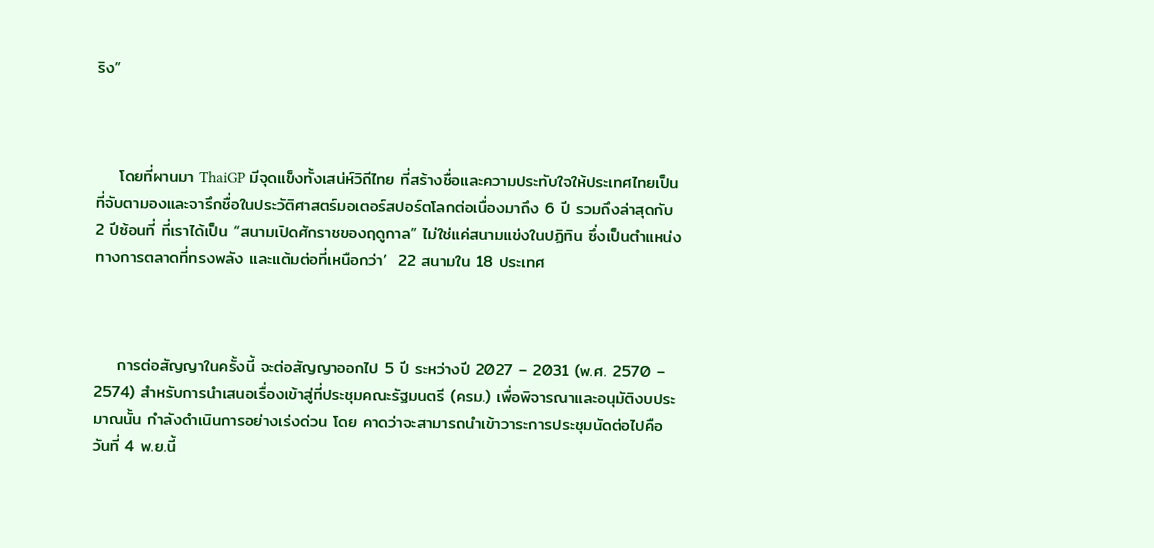ริง”



    โดยที่ผานมา ThaiGP มีจุดแข็งทั้งเสน่ห์วิถีไทย ที่สร้างชื่อและความประทับใจให้ประเทศไทยเป็นที่จับตามองและจารึกชื่อในประวัติศาสตร์มอเตอร์สปอร์ตโลกต่อเนื่องมาถึง 6 ปี รวมถึงล่าสุดกับ 2 ปีซ้อนที่ ที่เราได้เป็น “สนามเปิดศักราชของฤดูกาล” ไม่ใช่แค่สนามแข่งในปฏิทิน ซึ่งเป็นตำแหน่งทางการตลาดที่ทรงพลัง และแต้มต่อที่เหนือกว่า’  22 สนามใน 18 ประเทศ



    การต่อสัญญาในครั้งนี้ จะต่อสัญญาออกไป 5 ปี ระหว่างปี 2027 – 2031 (พ.ศ. 2570 – 2574) สำหรับการนำเสนอเรื่องเข้าสู่ที่ประชุมคณะรัฐมนตรี (ครม.) เพื่อพิจารณาและอนุมัติงบประมาณนั้น กำลังดำเนินการอย่างเร่งด่วน โดย คาดว่าจะสามารถนำเข้าวาระการประชุมนัดต่อไปคือ วันที่ 4 พ.ย.นี้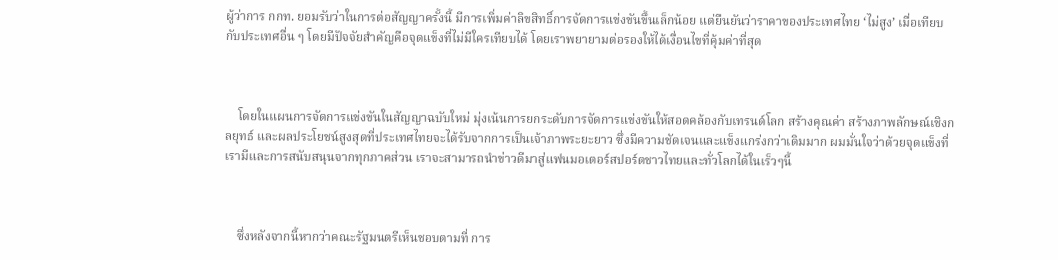ผู้ว่าการ กกท. ยอมรับว่าในการต่อสัญญาครั้งนี้ มีการเพิ่มค่าลิขสิทธิ์การจัดการแข่งขันขึ้นเล็กน้อย แต่ยืนยันว่าราคาของประเทศไทย ‘ไม่สูง’ เมื่อเทียบกับประเทศอื่น ๆ โดยมีปัจจัยสำคัญคือจุดแข็งที่ไม่มีใครเทียบได้ โดยเราพยายามต่อรองให้ได้เงื่อนไขที่คุ้มค่าที่สุด



    โดยในแผนการจัดการแข่งขันในสัญญาฉบับใหม่ มุ่งเน้นการยกระดับการจัดการแข่งขันให้สอดคล้องกับเทรนด์โลก สร้างคุณค่า สร้างภาพลักษณ์เชิงกลยุทธ์ และผลประโยชน์สูงสุดที่ประเทศไทยจะได้รับจากการเป็นเจ้าภาพระยะยาว ซึ่งมีความชัดเจนและแข็งแกร่งกว่าเดิมมาก ผมมั่นใจว่าด้วยจุดแข็งที่เรามีและการสนับสนุนจากทุกภาคส่วน เราจะสามารถนำข่าวดีมาสู่แฟนมอเตอร์สปอร์ตชาวไทยและทั่วโลกได้ในเร็วๆนี้



    ซึ่งหลังจากนี้หากว่าคณะรัฐมนตรีเห็นชอบตามที่ การ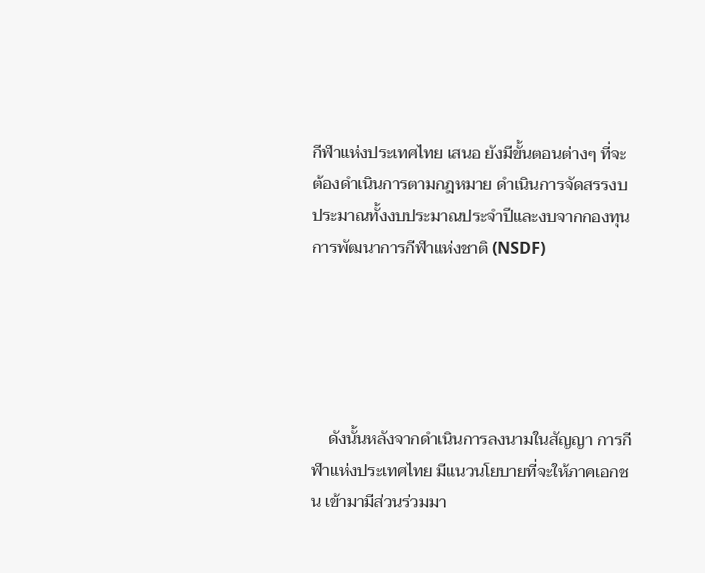กีฬาแห่งประเทศไทย เสนอ ยังมีขั้นตอนต่างๆ ที่จะต้องดำเนินการตามกฎหมาย ดำเนินการจัดสรรงบประมาณทั้งงบประมาณประจำปีและงบจากกองทุนการพัฒนาการกีฬาแห่งชาติ (NSDF)





    ดังนั้นหลังจากดำเนินการลงนามในสัญญา การกีฬาแห่งประเทศไทย มีแนวนโยบายที่จะให้ภาคเอกชน เข้ามามีส่วนร่วมมา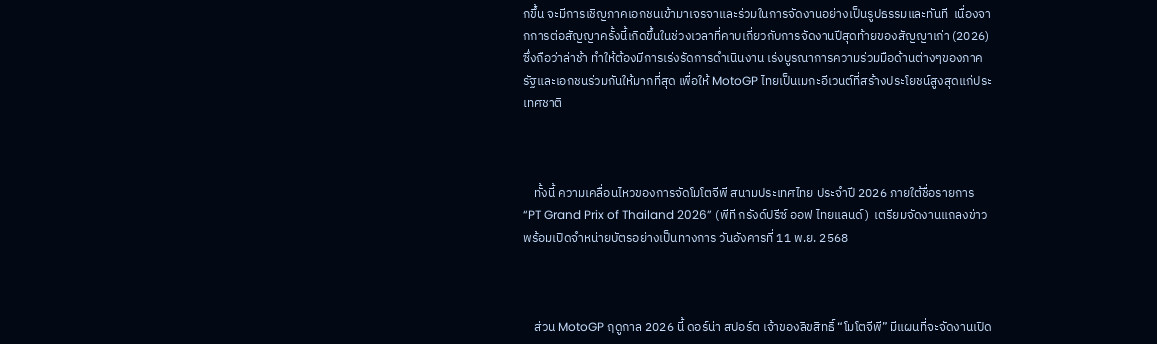กขึ้น จะมีการเชิญภาคเอกชนเข้ามาเจรจาและร่วมในการจัดงานอย่างเป็นรูปธรรมและทันที  เนื่องจากการต่อสัญญาครั้งนี้เกิดขึ้นในช่วงเวลาที่คาบเกี่ยวกับการจัดงานปีสุดท้ายของสัญญาเก่า (2026) ซึ่งถือว่าล่าช้า ทำให้ต้องมีการเร่งรัดการดำเนินงาน เร่งบูรณาการความร่วมมือด้านต่างๆของภาครัฐและเอกชนร่วมกันให้มากที่สุด เพื่อให้ MotoGP ไทยเป็นเมกะอีเวนต์ที่สร้างประโยชน์สูงสุดแก่ประเทศชาติ



    ทั้งนี้ ความเคลื่อนไหวของการจัดโมโตจีพี สนามประเทศไทย ประจำปี 2026 ภายใต้ชื่อรายการ “PT Grand Prix of Thailand 2026” (พีที กรังด์ปรีซ์ ออฟ ไทยแลนด์)  เตรียมจัดงานแถลงข่าวพร้อมเปิดจำหน่ายบัตรอย่างเป็นทางการ วันอังคารที่ 11 พ.ย. 2568



    ส่วน MotoGP ฤดูกาล 2026 นี้ ดอร์น่า สปอร์ต เจ้าของลิขสิทธิ์ “โมโตจีพี” มีแผนที่จะจัดงานเปิด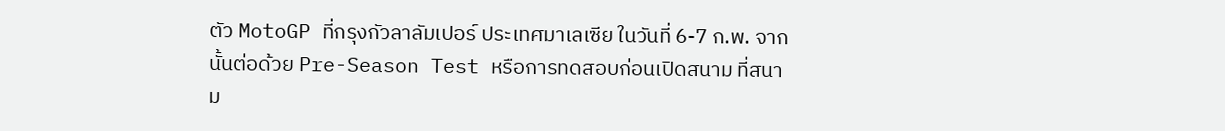ตัว MotoGP ที่กรุงกัวลาลัมเปอร์ ประเทศมาเลเซีย ในวันที่ 6-7 ก.พ. จากนั้นต่อด้วย Pre-Season Test หรือการทดสอบก่อนเปิดสนาม ที่สนาม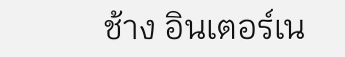ช้าง อินเตอร์เน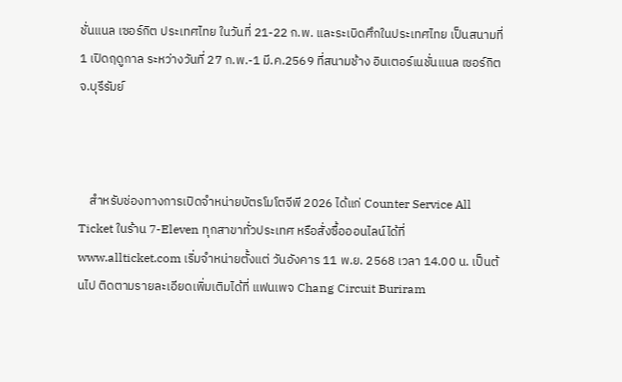ชั่นแนล เซอร์กิต ประเทศไทย ในวันที่ 21-22 ก.พ. และระเบิดศึกในประเทศไทย เป็นสนามที่ 1 เปิดฤดูกาล ระหว่างวันที่ 27 ก.พ.-1 มี.ค.2569 ที่สนามช้าง อินเตอร์เนชั่นแนล เซอร์กิต จ.บุรีรัมย์



    สำหรับช่องทางการเปิดจำหน่ายบัตรโมโตจีพี 2026 ได้แก่ Counter Service All Ticket ในร้าน 7-Eleven ทุกสาขาทั่วประเทศ หรือสั่งซื้อออนไลน์ได้ที่ www.allticket.com เริ่มจำหน่ายตั้งแต่ วันอังคาร 11 พ.ย. 2568 เวลา 14.00 น. เป็นต้นไป ติดตามรายละเอียดเพิ่มเติมได้ที่ แฟนเพจ Chang Circuit Buriram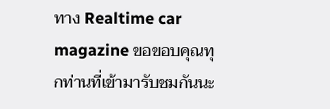ทาง Realtime car magazine ขอขอบคุณทุกท่านที่เข้ามารับชมกันนะ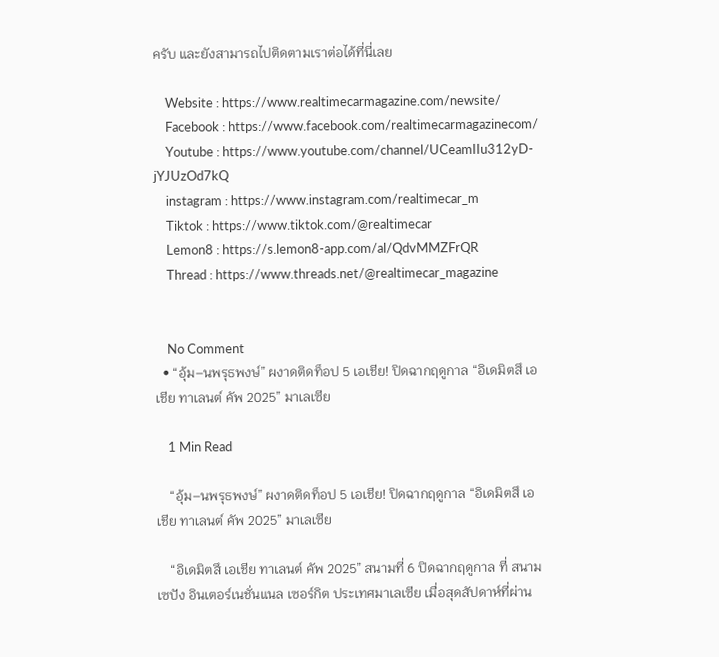ครับ และยังสามารถไปติดตามเราต่อได้ที่นี่เลย

    Website : https://www.realtimecarmagazine.com/newsite/
    Facebook : https://www.facebook.com/realtimecarmagazinecom/
    Youtube : https://www.youtube.com/channel/UCeamIIu312yD-jYJUzOd7kQ
    instagram : https://www.instagram.com/realtimecar_m
    Tiktok : https://www.tiktok.com/@realtimecar
    Lemon8 : https://s.lemon8-app.com/al/QdvMMZFrQR
    Thread : https://www.threads.net/@realtimecar_magazine


    No Comment
  • “อุ้ม–นพรุธพงษ์” ผงาดติดท็อป 5 เอเชีย! ปิดฉากฤดูกาล “อิเดมิตสึ เอเชีย ทาเลนต์ คัพ 2025” มาเลเซีย

    1 Min Read

    “อุ้ม–นพรุธพงษ์” ผงาดติดท็อป 5 เอเชีย! ปิดฉากฤดูกาล “อิเดมิตสึ เอเชีย ทาเลนต์ คัพ 2025” มาเลเซีย

    “อิเดมิตสึ เอเชีย ทาเลนต์ คัพ 2025” สนามที่ 6 ปิดฉากฤดูกาล ที่ สนามเซปัง อินเตอร์เนชั่นแนล เซอร์กิต ประเทศมาเลเซีย เมื่อสุดสัปดาห์ที่ผ่าน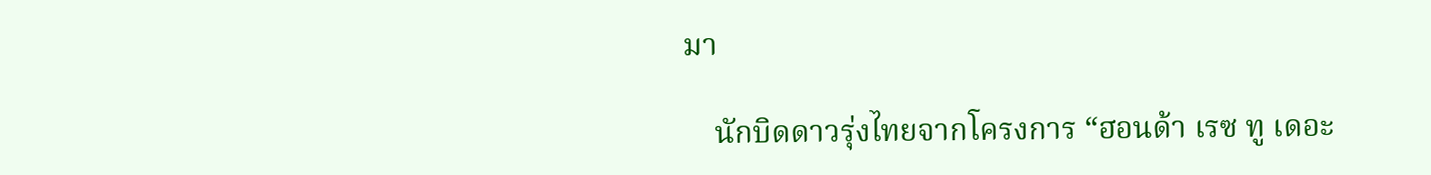มา

    นักบิดดาวรุ่งไทยจากโครงการ “ฮอนด้า เรซ ทู เดอะ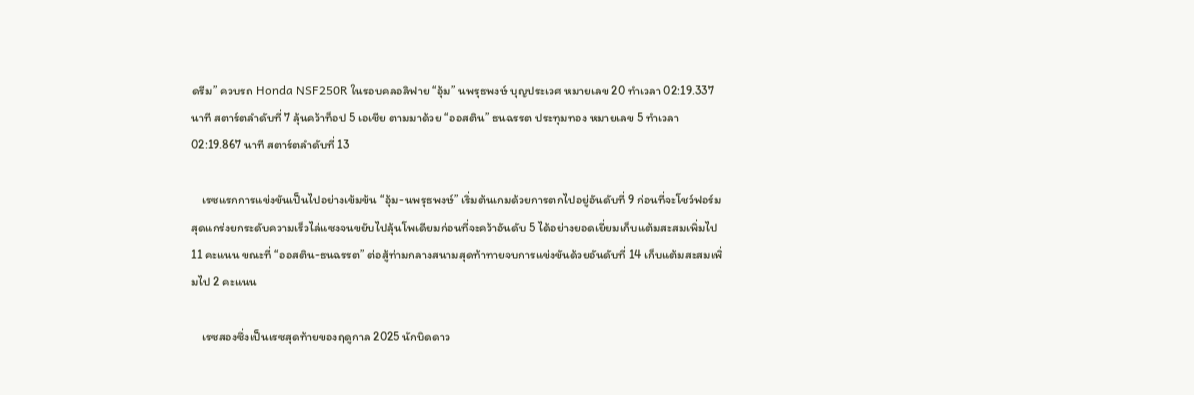ดรีม” ควบรถ Honda NSF250R ในรอบคลอลิฟาย “อุ้ม” นพรุธพงษ์ บุญประเวศ หมายเลข 20 ทำเวลา 02:19.337 นาที สตาร์ตลำดับที่ 7 ลุ้นคว้าท็อป 5 เอเชีย ตามมาด้วย “ออสติน” ธนฉรรต ประทุมทอง หมายเลข 5 ทำเวลา 02:19.867 นาที สตาร์ตลำดับที่ 13

    เรซแรกการแข่งขันเป็นไปอย่างเข้มข้น “อุ้ม-นพรุธพงษ์” เริ่มต้นเกมด้วยการตกไปอยู่อันดับที่ 9 ก่อนที่จะโชว์ฟอร์มสุดแกร่งยกระดับความเร็วไล่แซงจนขยับไปลุ้นโพเดียมก่อนที่จะคว้าอันดับ 5 ได้อย่างยอดเยี่ยมเก็บแต้มสะสมเพิ่มไป 11 คะแนน ขณะที่ “ออสติน-ธนฉรรต” ต่อสู้ท่ามกลางสนามสุดท้าทายจบการแข่งขันด้วยอันดับที่ 14 เก็บแต้มสะสมเพิ่มไป 2 คะแนน

    เรซสองซึ่งเป็นเรซสุดท้ายของฤดูกาล 2025 นักบิดดาว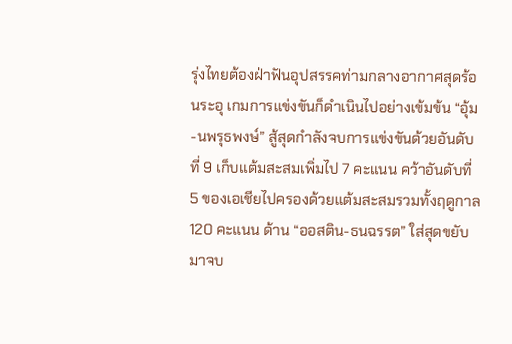รุ่งไทยต้องฝ่าฟันอุปสรรคท่ามกลางอากาศสุดร้อนระอุ เกมการแข่งขันก็ดำเนินไปอย่างเข้มข้น “อุ้ม-นพรุธพงษ์” สู้สุดกำลังจบการแข่งขันด้วยอันดับที่ 9 เก็บแต้มสะสมเพิ่มไป 7 คะแนน คว้าอันดับที่ 5 ของเอเชียไปครองด้วยแต้มสะสมรวมทั้งฤดูกาล 120 คะแนน ด้าน “ออสติน-ธนฉรรต” ใส่สุดขยับมาจบ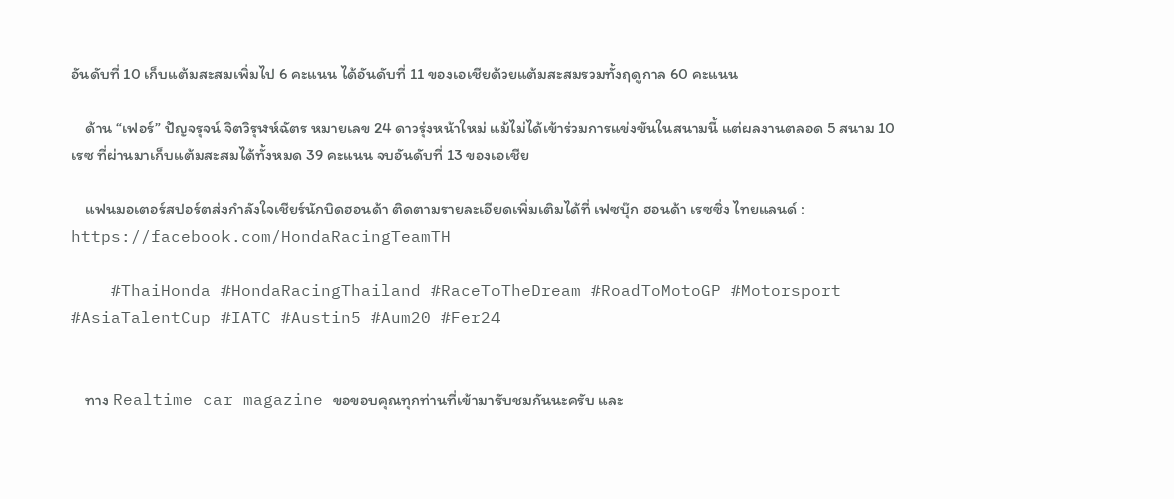อันดับที่ 10 เก็บแต้มสะสมเพิ่มไป 6 คะแนน ได้อันดับที่ 11 ของเอเชียด้วยแต้มสะสมรวมทั้งฤดูกาล 60 คะแนน

    ด้าน “เฟอร์” ปัญจรุจน์ จิตวิรุฬห์ฉัตร หมายเลข 24 ดาวรุ่งหน้าใหม่ แม้ไม่ได้เข้าร่วมการแข่งขันในสนามนี้ แต่ผลงานตลอด 5 สนาม 10 เรซ ที่ผ่านมาเก็บแต้มสะสมได้ทั้งหมด 39 คะแนน จบอันดับที่ 13 ของเอเชีย

    แฟนมอเตอร์สปอร์ตส่งกำลังใจเชียร์นักบิดฮอนด้า ติดตามรายละเอียดเพิ่มเติมได้ที่ เฟซบุ๊ก ฮอนด้า เรซซิ่ง ไทยแลนด์ : https://facebook.com/HondaRacingTeamTH

    #ThaiHonda #HondaRacingThailand #RaceToTheDream #RoadToMotoGP #Motorsport #AsiaTalentCup #IATC #Austin5 #Aum20 #Fer24


    ทาง Realtime car magazine ขอขอบคุณทุกท่านที่เข้ามารับชมกันนะครับ และ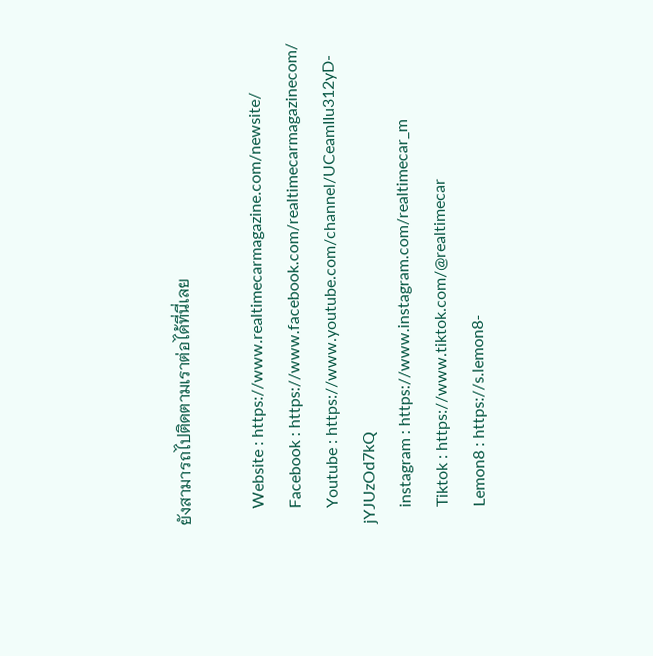ยังสามารถไปติดตามเราต่อได้ที่นี่เลย

    Website : https://www.realtimecarmagazine.com/newsite/
    Facebook : https://www.facebook.com/realtimecarmagazinecom/
    Youtube : https://www.youtube.com/channel/UCeamIIu312yD-jYJUzOd7kQ
    instagram : https://www.instagram.com/realtimecar_m
    Tiktok : https://www.tiktok.com/@realtimecar
    Lemon8 : https://s.lemon8-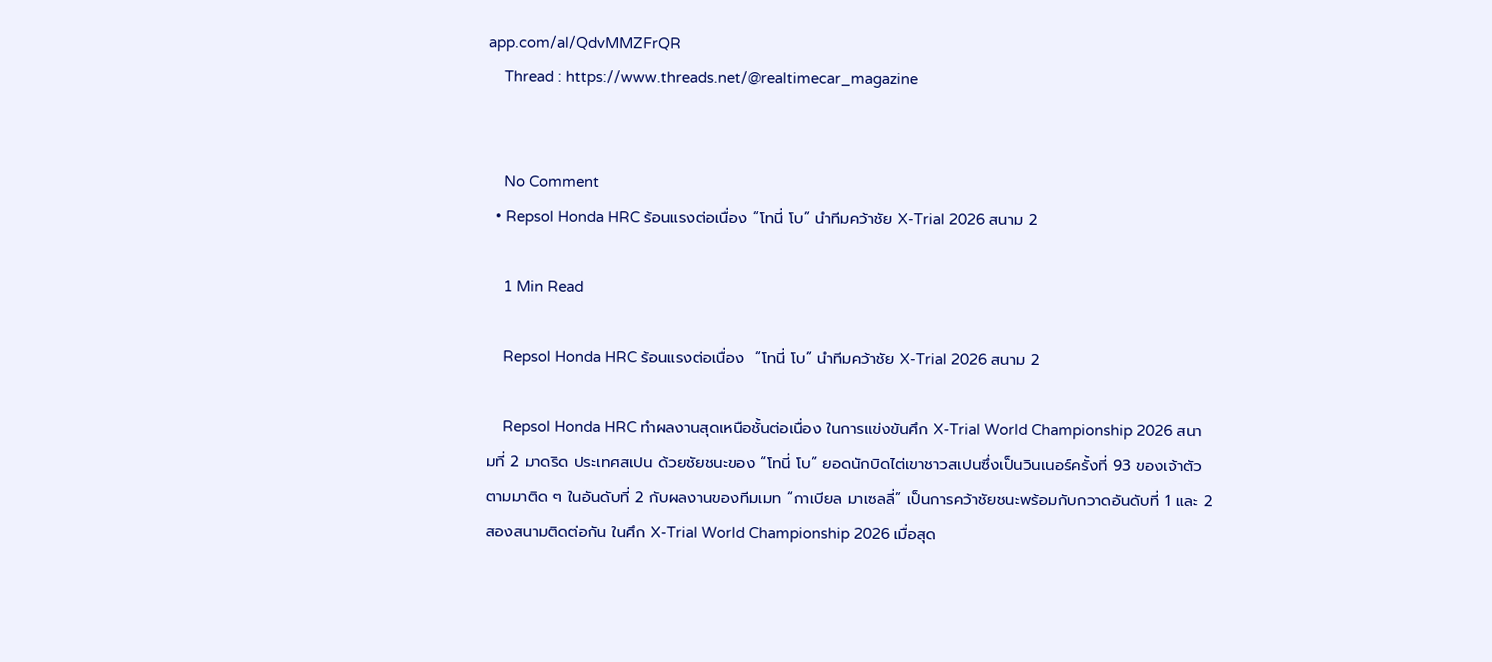app.com/al/QdvMMZFrQR
    Thread : https://www.threads.net/@realtimecar_magazine


    No Comment
  • Repsol Honda HRC ร้อนแรงต่อเนื่อง “โทนี่ โบ” นำทีมคว้าชัย X-Trial 2026 สนาม 2

    1 Min Read

    Repsol Honda HRC ร้อนแรงต่อเนื่อง  “โทนี่ โบ” นำทีมคว้าชัย X-Trial 2026 สนาม 2

    Repsol Honda HRC ทำผลงานสุดเหนือชั้นต่อเนื่อง ในการแข่งขันศึก X-Trial World Championship 2026 สนามที่ 2 มาดริด ประเทศสเปน ด้วยชัยชนะของ “โทนี่ โบ” ยอดนักบิดไต่เขาชาวสเปนซึ่งเป็นวินเนอร์ครั้งที่ 93 ของเจ้าตัว ตามมาติด ๆ ในอันดับที่ 2 กับผลงานของทีมเมท “กาเบียล มาเซลลี่” เป็นการคว้าชัยชนะพร้อมกับกวาดอันดับที่ 1 และ 2 สองสนามติดต่อกัน ในศึก X-Trial World Championship 2026 เมื่อสุด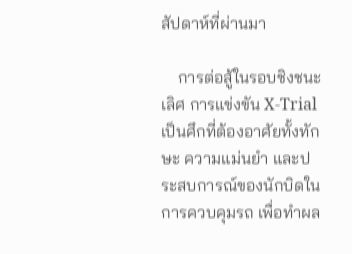สัปดาห์ที่ผ่านมา

    การต่อสู้ในรอบชิงชนะเลิศ การแข่งขัน X-Trial เป็นศึกที่ต้องอาศัยทั้งทักษะ ความแม่นยำ และประสบการณ์ของนักบิดในการควบคุมรถ เพื่อทำผล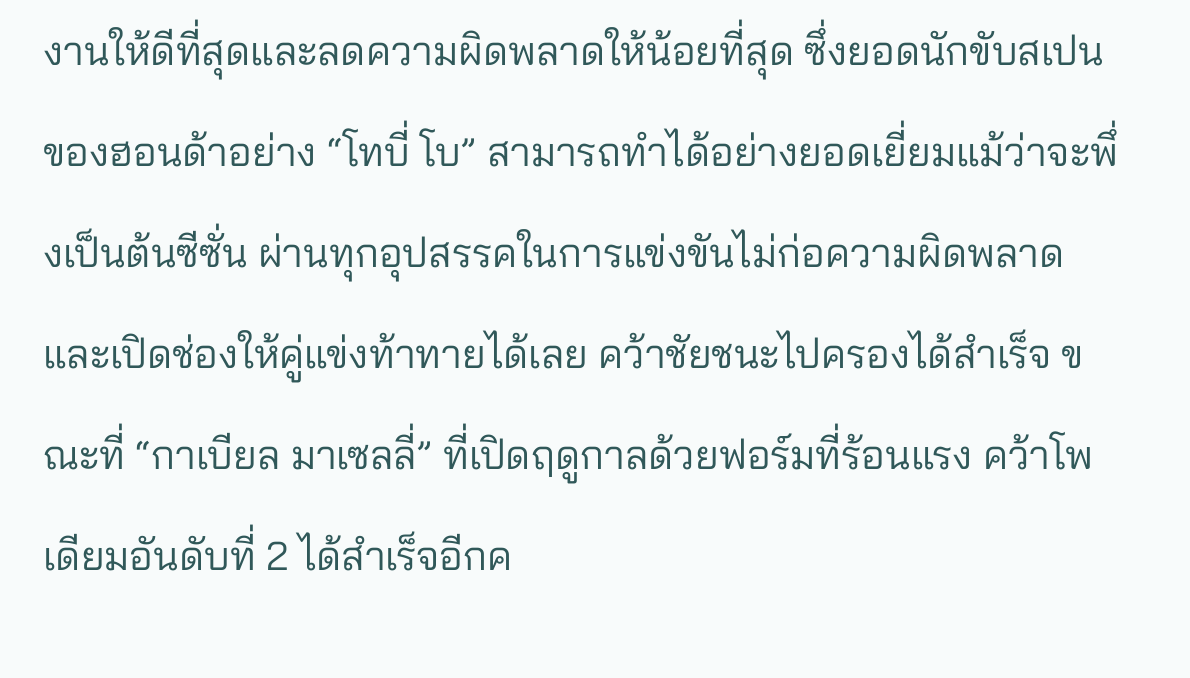งานให้ดีที่สุดและลดความผิดพลาดให้น้อยที่สุด ซึ่งยอดนักขับสเปนของฮอนด้าอย่าง “โทบี่ โบ” สามารถทำได้อย่างยอดเยี่ยมแม้ว่าจะพึ่งเป็นต้นซีซั่น ผ่านทุกอุปสรรคในการแข่งขันไม่ก่อความผิดพลาดและเปิดช่องให้คู่แข่งท้าทายได้เลย คว้าชัยชนะไปครองได้สำเร็จ ขณะที่ “กาเบียล มาเซลลี่” ที่เปิดฤดูกาลด้วยฟอร์มที่ร้อนแรง คว้าโพเดียมอันดับที่ 2 ได้สำเร็จอีกค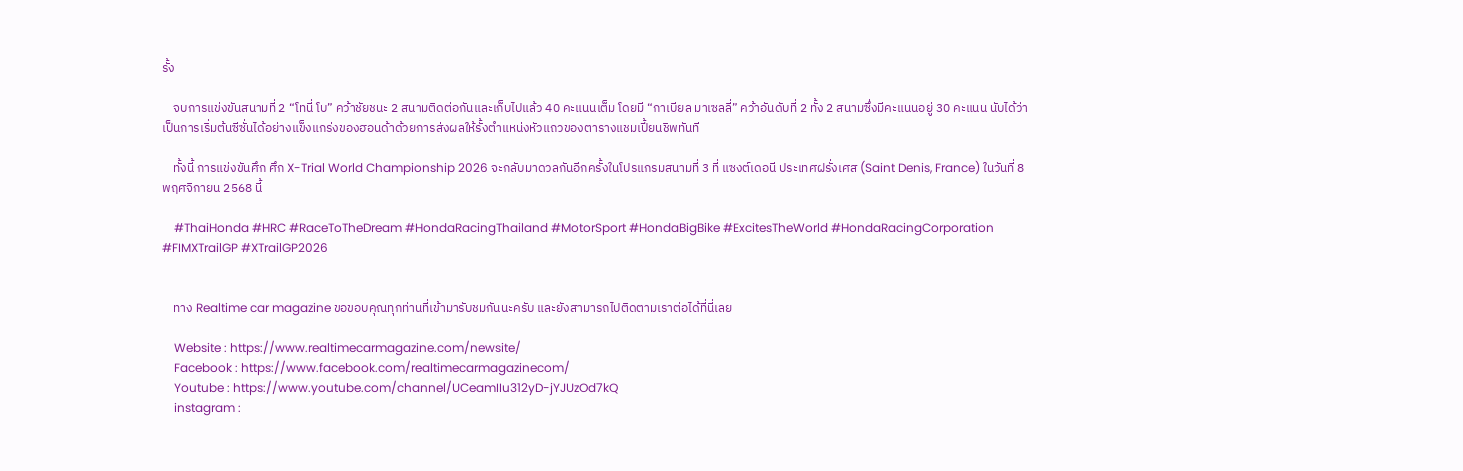รั้ง

    จบการแข่งขันสนามที่ 2 “โทนี่ โบ” คว้าชัยชนะ 2 สนามติดต่อกันและเก็บไปแล้ว 40 คะแนนเต็ม โดยมี “กาเบียล มาเซลลี่” คว้าอันดับที่ 2 ทั้ง 2 สนามซึ่งมีคะแนนอยู่ 30 คะแนน นับได้ว่าเป็นการเริ่มต้นซีซั่นได้อย่างแข็งแกร่งของฮอนด้าด้วยการส่งผลให้รั้งตำแหน่งหัวแถวของตารางแชมเปี้ยนชิพทันที

    ทั้งนี้ การแข่งขันศึก ศึก X-Trial World Championship 2026 จะกลับมาดวลกันอีกครั้งในโปรแกรมสนามที่ 3 ที่ แซงต์เดอนี ประเทศฝรั่งเศส (Saint Denis, France) ในวันที่ 8 พฤศจิกายน 2568 นี้

    #ThaiHonda #HRC #RaceToTheDream #HondaRacingThailand #MotorSport #HondaBigBike #ExcitesTheWorld #HondaRacingCorporation #FIMXTrailGP #XTrailGP2026


    ทาง Realtime car magazine ขอขอบคุณทุกท่านที่เข้ามารับชมกันนะครับ และยังสามารถไปติดตามเราต่อได้ที่นี่เลย

    Website : https://www.realtimecarmagazine.com/newsite/
    Facebook : https://www.facebook.com/realtimecarmagazinecom/
    Youtube : https://www.youtube.com/channel/UCeamIIu312yD-jYJUzOd7kQ
    instagram :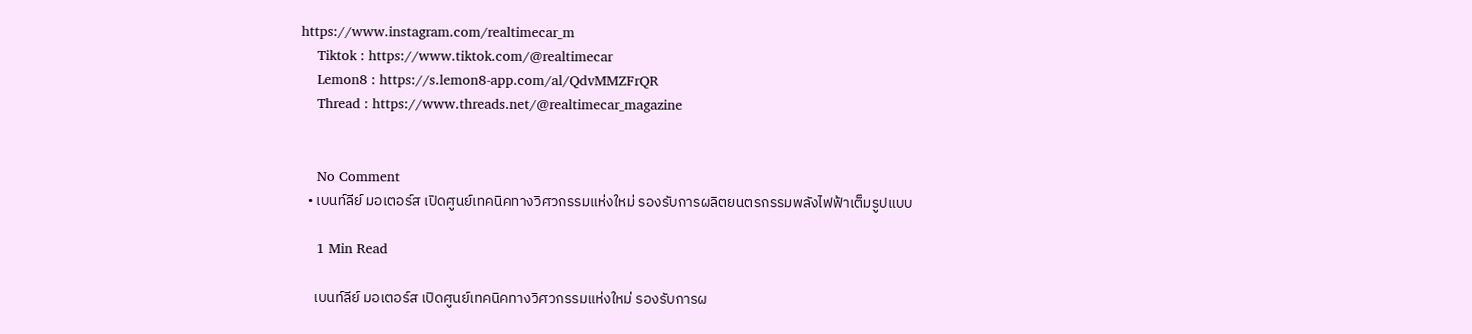https://www.instagram.com/realtimecar_m
    Tiktok : https://www.tiktok.com/@realtimecar
    Lemon8 : https://s.lemon8-app.com/al/QdvMMZFrQR
    Thread : https://www.threads.net/@realtimecar_magazine


    No Comment
  • เบนท์ลีย์ มอเตอร์ส เปิดศูนย์เทคนิคทางวิศวกรรมแห่งใหม่ รองรับการผลิตยนตรกรรมพลังไฟฟ้าเต็มรูปแบบ

    1 Min Read

    เบนท์ลีย์ มอเตอร์ส เปิดศูนย์เทคนิคทางวิศวกรรมแห่งใหม่ รองรับการผ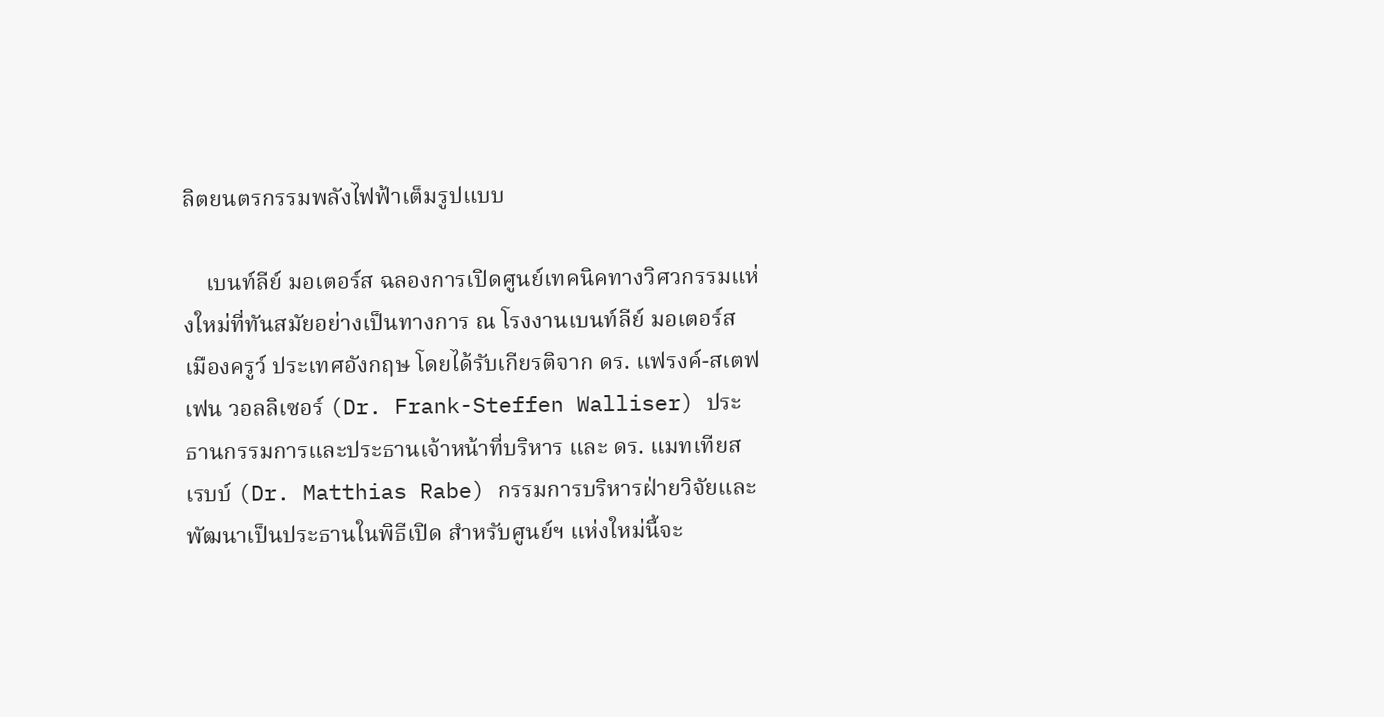ลิตยนตรกรรมพลังไฟฟ้าเต็มรูปแบบ

    เบนท์ลีย์ มอเตอร์ส ฉลองการเปิดศูนย์เทคนิคทางวิศวกรรมแห่งใหม่ที่ทันสมัยอย่างเป็นทางการ ณ โรงงานเบนท์ลีย์ มอเตอร์ส เมืองครูว์ ประเทศอังกฤษ โดยได้รับเกียรติจาก ดร. แฟรงค์-สเตฟเฟน วอลลิเซอร์ (Dr. Frank-Steffen Walliser) ประธานกรรมการและประธานเจ้าหน้าที่บริหาร และ ดร. แมทเทียส เรบบ์ (Dr. Matthias Rabe) กรรมการบริหารฝ่ายวิจัยและพัฒนาเป็นประธานในพิธีเปิด สำหรับศูนย์ฯ แห่งใหม่นี้จะ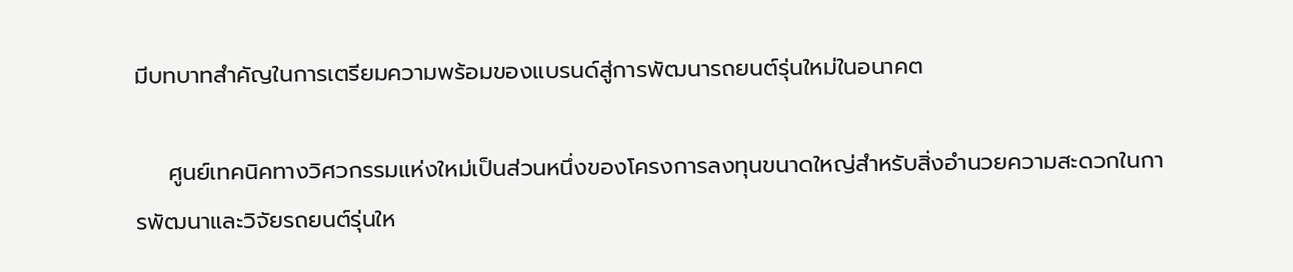มีบทบาทสำคัญในการเตรียมความพร้อมของแบรนด์สู่การพัฒนารถยนต์รุ่นใหม่ในอนาคต

    ศูนย์เทคนิคทางวิศวกรรมแห่งใหม่เป็นส่วนหนึ่งของโครงการลงทุนขนาดใหญ่สำหรับสิ่งอำนวยความสะดวกในการพัฒนาและวิจัยรถยนต์รุ่นให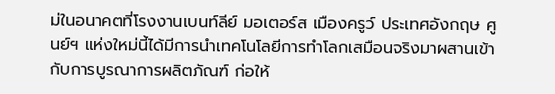ม่ในอนาคตที่โรงงานเบนท์ลีย์ มอเตอร์ส เมืองครูว์ ประเทศอังกฤษ ศูนย์ฯ แห่งใหม่นี้ได้มีการนำเทคโนโลยีการทำโลกเสมือนจริงมาผสานเข้ากับการบูรณาการผลิตภัณฑ์ ก่อให้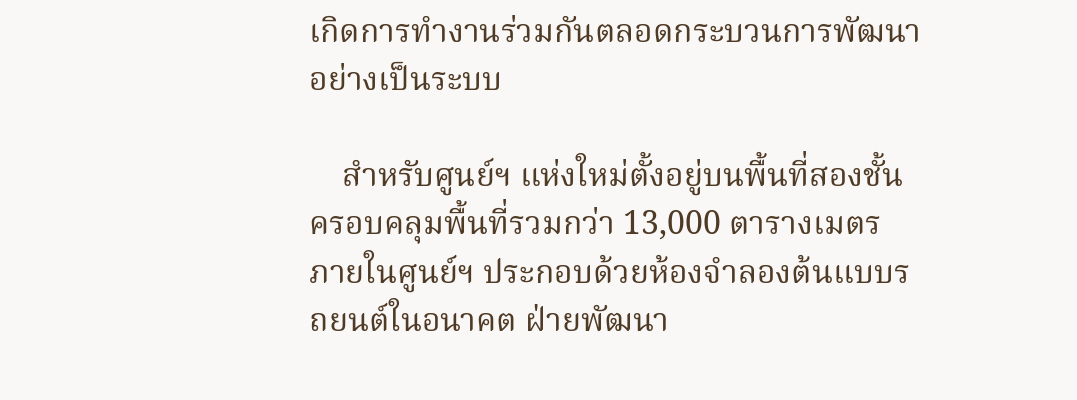เกิดการทำงานร่วมกันตลอดกระบวนการพัฒนาอย่างเป็นระบบ

    สำหรับศูนย์ฯ แห่งใหม่ตั้งอยู่บนพื้นที่สองชั้น ครอบคลุมพื้นที่รวมกว่า 13,000 ตารางเมตร ภายในศูนย์ฯ ประกอบด้วยห้องจำลองต้นแบบรถยนต์ในอนาคต ฝ่ายพัฒนา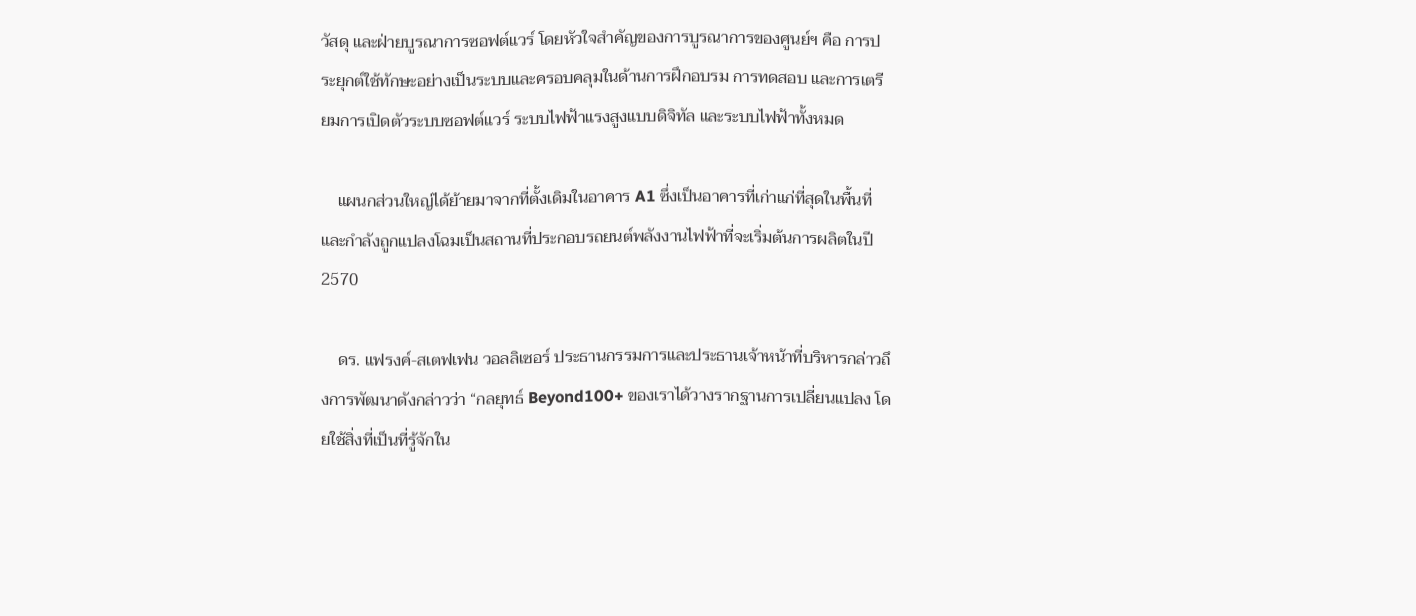วัสดุ และฝ่ายบูรณาการซอฟต์แวร์ โดยหัวใจสำคัญของการบูรณาการของศูนย์ฯ คือ การประยุกต์ใช้ทักษะอย่างเป็นระบบและครอบคลุมในด้านการฝึกอบรม การทดสอบ และการเตรียมการเปิดตัวระบบซอฟต์แวร์ ระบบไฟฟ้าแรงสูงแบบดิจิทัล และระบบไฟฟ้าทั้งหมด

    แผนกส่วนใหญ่ได้ย้ายมาจากที่ตั้งเดิมในอาคาร A1 ซึ่งเป็นอาคารที่เก่าแก่ที่สุดในพื้นที่ และกำลังถูกแปลงโฉมเป็นสถานที่ประกอบรถยนต์พลังงานไฟฟ้าที่จะเริ่มต้นการผลิตในปี 2570

    ดร. แฟรงค์-สเตฟเฟน วอลลิเซอร์ ประธานกรรมการและประธานเจ้าหน้าที่บริหารกล่าวถึงการพัฒนาดังกล่าวว่า “กลยุทธ์ Beyond100+ ของเราได้วางรากฐานการเปลี่ยนแปลง โดยใช้สิ่งที่เป็นที่รู้จักใน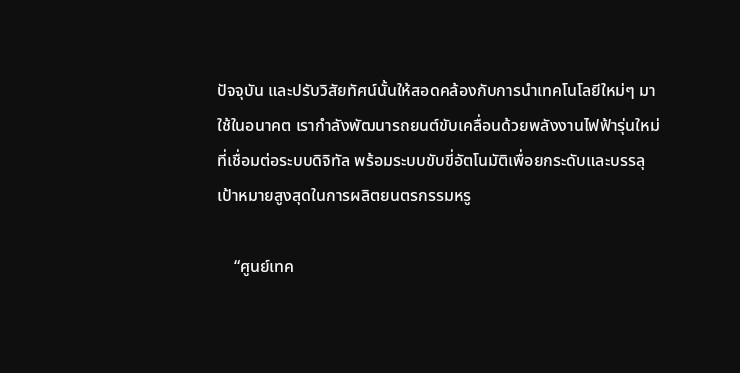ปัจจุบัน และปรับวิสัยทัศน์นั้นให้สอดคล้องกับการนำเทคโนโลยีใหม่ๆ มาใช้ในอนาคต เรากำลังพัฒนารถยนต์ขับเคลื่อนด้วยพลังงานไฟฟ้ารุ่นใหม่ที่เชื่อมต่อระบบดิจิทัล พร้อมระบบขับขี่อัตโนมัติเพื่อยกระดับและบรรลุเป้าหมายสูงสุดในการผลิตยนตรกรรมหรู

    “ศูนย์เทค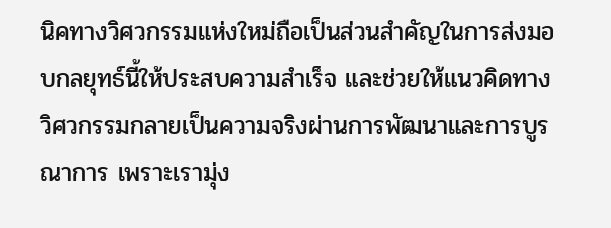นิคทางวิศวกรรมแห่งใหม่ถือเป็นส่วนสำคัญในการส่งมอบกลยุทธ์นี้ให้ประสบความสำเร็จ และช่วยให้แนวคิดทางวิศวกรรมกลายเป็นความจริงผ่านการพัฒนาและการบูรณาการ เพราะเรามุ่ง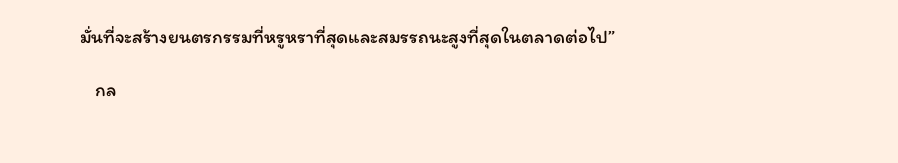มั่นที่จะสร้างยนตรกรรมที่หรูหราที่สุดและสมรรถนะสูงที่สุดในตลาดต่อไป”

    กล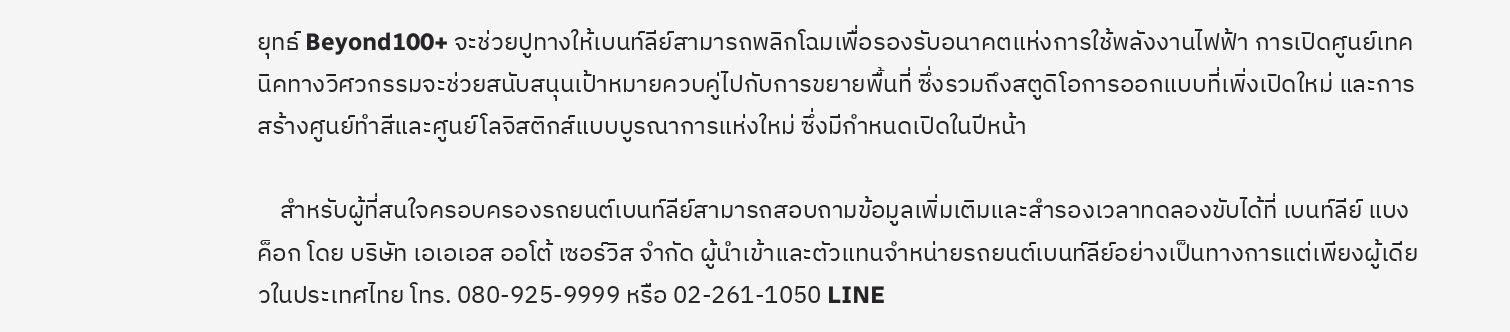ยุทธ์ Beyond100+ จะช่วยปูทางให้เบนท์ลีย์สามารถพลิกโฉมเพื่อรองรับอนาคตแห่งการใช้พลังงานไฟฟ้า การเปิดศูนย์เทคนิคทางวิศวกรรมจะช่วยสนับสนุนเป้าหมายควบคู่ไปกับการขยายพื้นที่ ซึ่งรวมถึงสตูดิโอการออกแบบที่เพิ่งเปิดใหม่ และการสร้างศูนย์ทำสีและศูนย์โลจิสติกส์แบบบูรณาการแห่งใหม่ ซึ่งมีกำหนดเปิดในปีหน้า

    สำหรับผู้ที่สนใจครอบครองรถยนต์เบนท์ลีย์สามารถสอบถามข้อมูลเพิ่มเติมและสำรองเวลาทดลองขับได้ที่ เบนท์ลีย์ แบงค็อก โดย บริษัท เอเอเอส ออโต้ เซอร์วิส จำกัด ผู้นำเข้าและตัวแทนจำหน่ายรถยนต์เบนท์ลีย์อย่างเป็นทางการแต่เพียงผู้เดียวในประเทศไทย โทร. 080-925-9999 หรือ 02-261-1050 LINE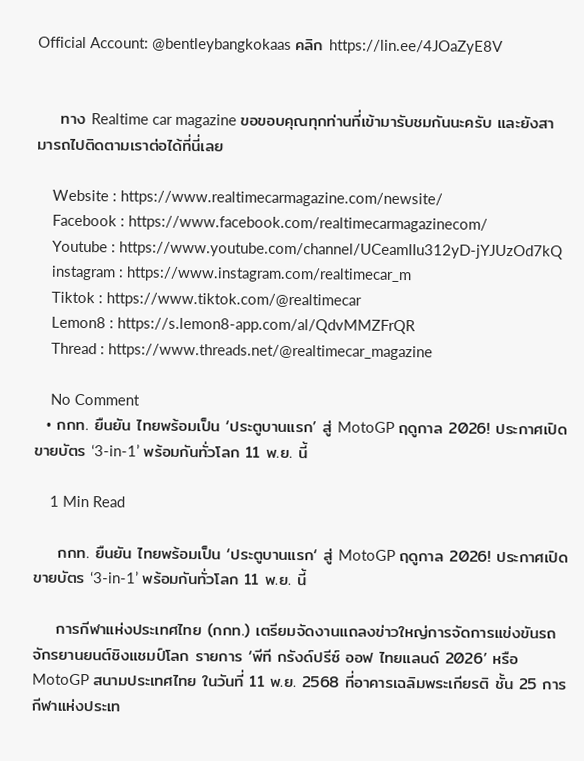Official Account: @bentleybangkokaas คลิก https://lin.ee/4JOaZyE8V


    ทาง Realtime car magazine ขอขอบคุณทุกท่านที่เข้ามารับชมกันนะครับ และยังสามารถไปติดตามเราต่อได้ที่นี่เลย

    Website : https://www.realtimecarmagazine.com/newsite/
    Facebook : https://www.facebook.com/realtimecarmagazinecom/
    Youtube : https://www.youtube.com/channel/UCeamIIu312yD-jYJUzOd7kQ
    instagram : https://www.instagram.com/realtimecar_m
    Tiktok : https://www.tiktok.com/@realtimecar
    Lemon8 : https://s.lemon8-app.com/al/QdvMMZFrQR
    Thread : https://www.threads.net/@realtimecar_magazine

    No Comment
  • กกท. ยืนยัน ไทยพร้อมเป็น ‘ประตูบานแรก’ สู่ MotoGP ฤดูกาล 2026! ประกาศเปิดขายบัตร ‘3-in-1’ พร้อมกันทั่วโลก 11 พ.ย. นี้

    1 Min Read

    กกท. ยืนยัน ไทยพร้อมเป็น ‘ประตูบานแรก‘ สู่ MotoGP ฤดูกาล 2026! ประกาศเปิดขายบัตร ‘3-in-1’ พร้อมกันทั่วโลก 11 พ.ย. นี้

    การกีฬาแห่งประเทศไทย (กกท.) เตรียมจัดงานแถลงข่าวใหญ่การจัดการแข่งขันรถจักรยานยนต์ชิงแชมป์โลก รายการ ‘พีที กรังด์ปรีซ์ ออฟ ไทยแลนด์ 2026’ หรือ MotoGP สนามประเทศไทย ในวันที่ 11 พ.ย. 2568 ที่อาคารเฉลิมพระเกียรติ ชั้น 25 การกีฬาแห่งประเท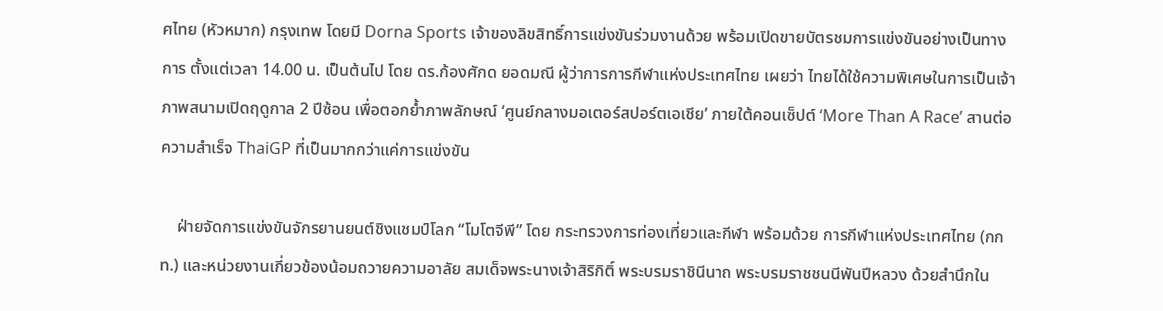ศไทย (หัวหมาก) กรุงเทพ โดยมี Dorna Sports เจ้าของลิขสิทธิ์การแข่งขันร่วมงานด้วย พร้อมเปิดขายบัตรชมการแข่งขันอย่างเป็นทางการ ตั้งแต่เวลา 14.00 น. เป็นต้นไป โดย ดร.ก้องศักด ยอดมณี ผู้ว่าการการกีฬาแห่งประเทศไทย เผยว่า ไทยได้ใช้ความพิเศษในการเป็นเจ้าภาพสนามเปิดฤดูกาล 2 ปีซ้อน เพื่อตอกย้ำภาพลักษณ์ ‘ศูนย์กลางมอเตอร์สปอร์ตเอเชีย’ ภายใต้คอนเซ็ปต์ ‘More Than A Race’ สานต่อความสำเร็จ ThaiGP ที่เป็นมากกว่าแค่การแข่งขัน

    ฝ่ายจัดการแข่งขันจักรยานยนต์ชิงแชมป์โลก “โมโตจีพี” โดย กระทรวงการท่องเที่ยวและกีฬา พร้อมด้วย การกีฬาแห่งประเทศไทย (กกท.) และหน่วยงานเกี่ยวข้องน้อมถวายความอาลัย สมเด็จพระนางเจ้าสิริกิติ์ พระบรมราชินีนาถ พระบรมราชชนนีพันปีหลวง ด้วยสำนึกใน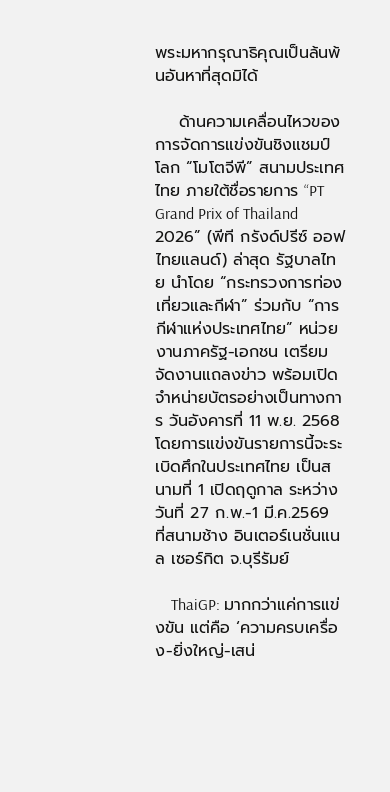พระมหากรุณาธิคุณเป็นล้นพ้นอันหาที่สุดมิได้

    ด้านความเคลื่อนไหวของการจัดการแข่งขันชิงแชมป์โลก “โมโตจีพี” สนามประเทศไทย ภายใต้ชื่อรายการ “PT Grand Prix of Thailand 2026” (พีที กรังด์ปรีซ์ ออฟ ไทยแลนด์) ล่าสุด รัฐบาลไทย นำโดย “กระทรวงการท่องเที่ยวและกีฬา” ร่วมกับ “การกีฬาแห่งประเทศไทย” หน่วยงานภาครัฐ-เอกชน เตรียมจัดงานแถลงข่าว พร้อมเปิดจำหน่ายบัตรอย่างเป็นทางการ วันอังคารที่ 11 พ.ย. 2568 โดยการแข่งขันรายการนี้จะระเบิดศึกในประเทศไทย เป็นสนามที่ 1 เปิดฤดูกาล ระหว่างวันที่ 27 ก.พ.-1 มี.ค.2569 ที่สนามช้าง อินเตอร์เนชั่นแนล เซอร์กิต จ.บุรีรัมย์

    ThaiGP: มากกว่าแค่การแข่งขัน แต่คือ ‘ความครบเครื่อง-ยิ่งใหญ่-เสน่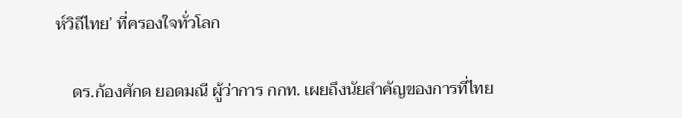ห์วิถีไทย’ ที่ครองใจทั่วโลก

    ดร.ก้องศักด ยอดมณี ผู้ว่าการ กกท. เผยถึงนัยสำคัญของการที่ไทย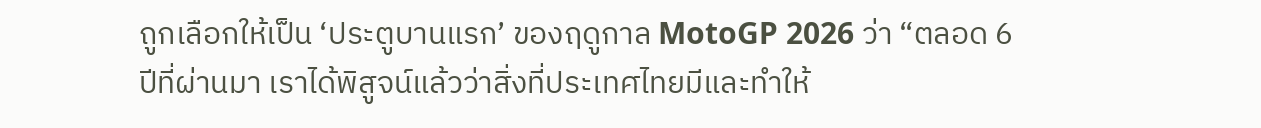ถูกเลือกให้เป็น ‘ประตูบานแรก’ ของฤดูกาล MotoGP 2026 ว่า “ตลอด 6 ปีที่ผ่านมา เราได้พิสูจน์แล้วว่าสิ่งที่ประเทศไทยมีและทำให้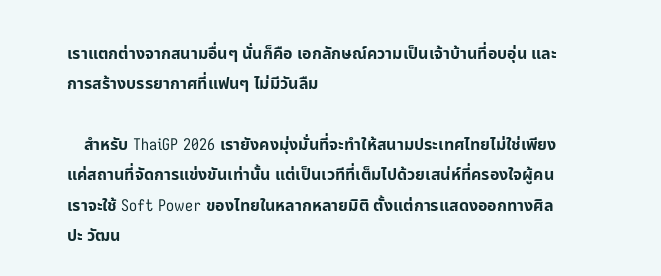เราแตกต่างจากสนามอื่นๆ นั่นก็คือ เอกลักษณ์ความเป็นเจ้าบ้านที่อบอุ่น และการสร้างบรรยากาศที่แฟนๆ ไม่มีวันลืม

    สำหรับ ThaiGP 2026 เรายังคงมุ่งมั่นที่จะทำให้สนามประเทศไทยไม่ใช่เพียงแค่สถานที่จัดการแข่งขันเท่านั้น แต่เป็นเวทีที่เต็มไปด้วยเสน่ห์ที่ครองใจผู้คน เราจะใช้ Soft Power ของไทยในหลากหลายมิติ ตั้งแต่การแสดงออกทางศิลปะ วัฒน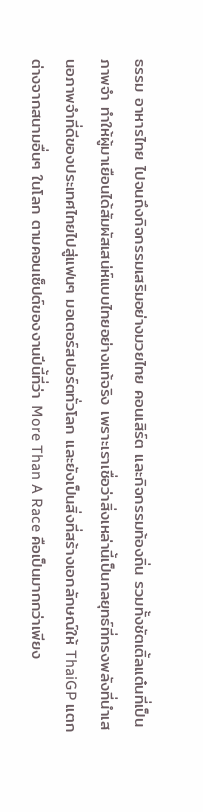ธรรม อาหารไทย ไปจนถึงกิจกรรมเสริมอย่างมวยไทย คอนเสิร์ต และกิจกรรมท้องถิ่น รวมทั้งชัตเติ้ลแต๋นที่เป็นภาพจำ ทำให้ผู้มาเยือนได้สัมผัสเสน่ห์แบบไทยอย่างแท้จริง เพราะเราเชื่อว่าสิ่งเหล่านี้เป็นกลยุทธ์ที่ทรงพลังที่นำเสนอภาพจำที่ดีของประเทศไทยไปสู่แฟนๆ มอเตอร์สปอร์ตทั่วโลก และยังเป็นสิ่งที่สร้างเอกลักษณ์ให้ ThaiGP แตกต่างจากสนามอื่นๆ ในโลก ตามคอนเซ็ปต์ของงานปีนี้ที่ว่า More Than A Race คือเป็นมากกว่าเพียง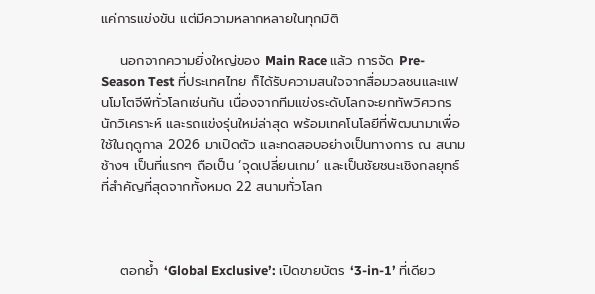แค่การแข่งขัน แต่มีความหลากหลายในทุกมิติ

    นอกจากความยิ่งใหญ่ของ Main Race แล้ว การจัด Pre-Season Test ที่ประเทศไทย ก็ได้รับความสนใจจากสื่อมวลชนและแฟนโมโตจีพีทั่วโลกเช่นกัน เนื่องจากทีมแข่งระดับโลกจะยกทัพวิศวกร นักวิเคราะห์ และรถแข่งรุ่นใหม่ล่าสุด พร้อมเทคโนโลยีที่พัฒนามาเพื่อใช้ในฤดูกาล 2026 มาเปิดตัว และทดสอบอย่างเป็นทางการ ณ สนามช้างฯ เป็นที่แรกๆ ถือเป็น ‘จุดเปลี่ยนเกม’ และเป็นชัยชนะเชิงกลยุทธ์ที่สำคัญที่สุดจากทั้งหมด 22 สนามทั่วโลก



    ตอกย้ำ ‘Global Exclusive’: เปิดขายบัตร ‘3-in-1’ ที่เดียว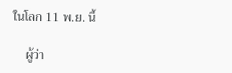ในโลก 11 พ.ย. นี้

    ผู้ว่า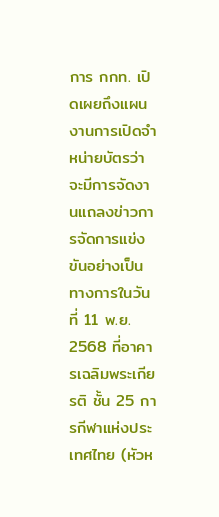การ กกท. เปิดเผยถึงแผนงานการเปิดจำหน่ายบัตรว่า จะมีการจัดงานแถลงข่าวการจัดการแข่งขันอย่างเป็นทางการในวันที่ 11 พ.ย. 2568 ที่อาคารเฉลิมพระเกียรติ ชั้น 25 การกีฬาแห่งประเทศไทย (หัวห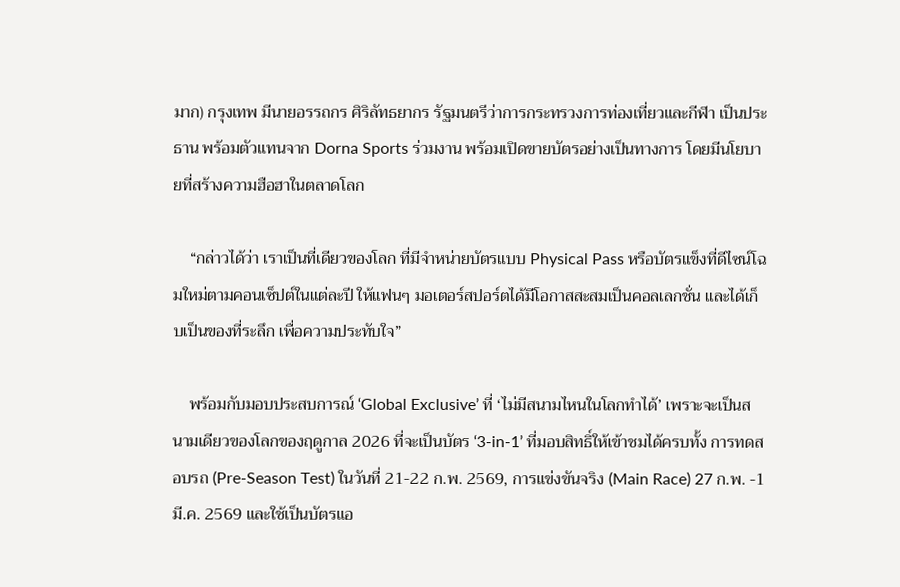มาก) กรุงเทพ มีนายอรรถกร ศิริลัทธยากร รัฐมนตรีว่าการกระทรวงการท่องเที่ยวและกีฬา เป็นประธาน พร้อมตัวแทนจาก Dorna Sports ร่วมงาน พร้อมเปิดขายบัตรอย่างเป็นทางการ โดยมีนโยบายที่สร้างความฮือฮาในตลาดโลก

    “กล่าวได้ว่า เราเป็นที่เดียวของโลก ที่มีจำหน่ายบัตรแบบ Physical Pass หรือบัตรแข็งที่ดีไซน์โฉมใหม่ตามคอนเซ็ปต์ในแต่ละปี ให้แฟนๆ มอเตอร์สปอร์ตได้มีโอกาสสะสมเป็นคอลเลกชั่น และได้เก็บเป็นของที่ระลึก เพื่อความประทับใจ”

    พร้อมกับมอบประสบการณ์ ‘Global Exclusive’ ที่ ‘ไม่มีสนามไหนในโลกทำได้’ เพราะจะเป็นสนามเดียวของโลกของฤดูกาล 2026 ที่จะเป็นบัตร ‘3-in-1’ ที่มอบสิทธิ์ให้เข้าชมได้ครบทั้ง การทดสอบรถ (Pre-Season Test) ในวันที่ 21-22 ก.พ. 2569, การแข่งขันจริง (Main Race) 27 ก.พ. -1 มี.ค. 2569 และใช้เป็นบัตรแอ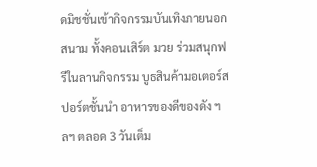ดมิชชั่นเข้ากิจกรรมบันเทิงภายนอกสนาม ทั้งคอนเสิร์ต มวย ร่วมสนุกฟรีในลานกิจกรรม บูธสินค้ามอเตอร์สปอร์ตชั้นนำ อาหารของดีของดัง ฯลฯ ตลอด 3 วันเต็ม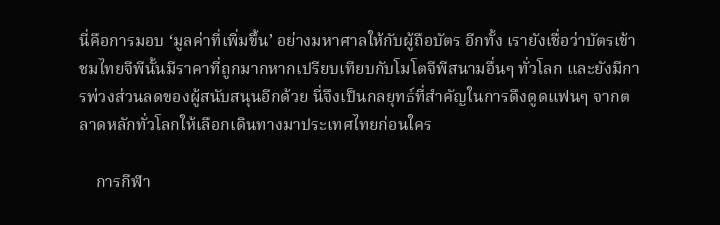นี่คือการมอบ ‘มูลค่าที่เพิ่มขึ้น’ อย่างมหาศาลให้กับผู้ถือบัตร อีกทั้ง เรายังเชื่อว่าบัตรเข้าชมไทยจีพีนั้นมีราคาที่ถูกมากหากเปรียบเทียบกับโมโตจีพีสนามอื่นๆ ทั่วโลก และยังมีการพ่วงส่วนลดของผู้สนับสนุนอีกด้วย นี่จึงเป็นกลยุทธ์ที่สำคัญในการดึงดูดแฟนๆ จากตลาดหลักทั่วโลกให้เลือกเดินทางมาประเทศไทยก่อนใคร

    การกีฬา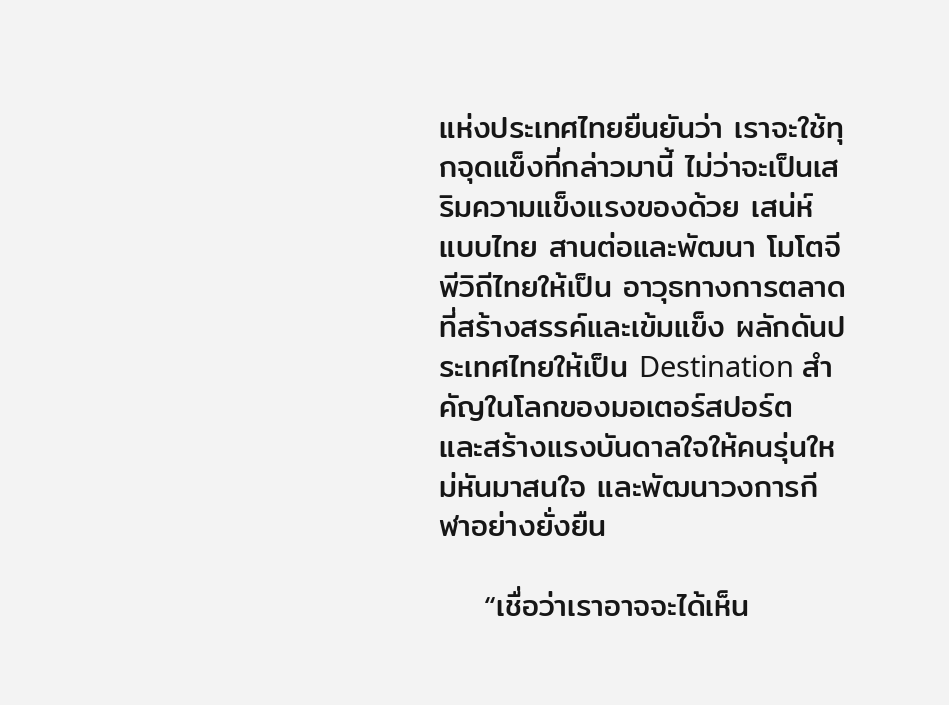แห่งประเทศไทยยืนยันว่า เราจะใช้ทุกจุดแข็งที่กล่าวมานี้ ไม่ว่าจะเป็นเสริมความแข็งแรงของด้วย เสน่ห์แบบไทย สานต่อและพัฒนา โมโตจีพีวิถีไทยให้เป็น อาวุธทางการตลาดที่สร้างสรรค์และเข้มแข็ง ผลักดันประเทศไทยให้เป็น Destination สำคัญในโลกของมอเตอร์สปอร์ต และสร้างแรงบันดาลใจให้คนรุ่นใหม่หันมาสนใจ และพัฒนาวงการกีฬาอย่างยั่งยืน

    “เชื่อว่าเราอาจจะได้เห็น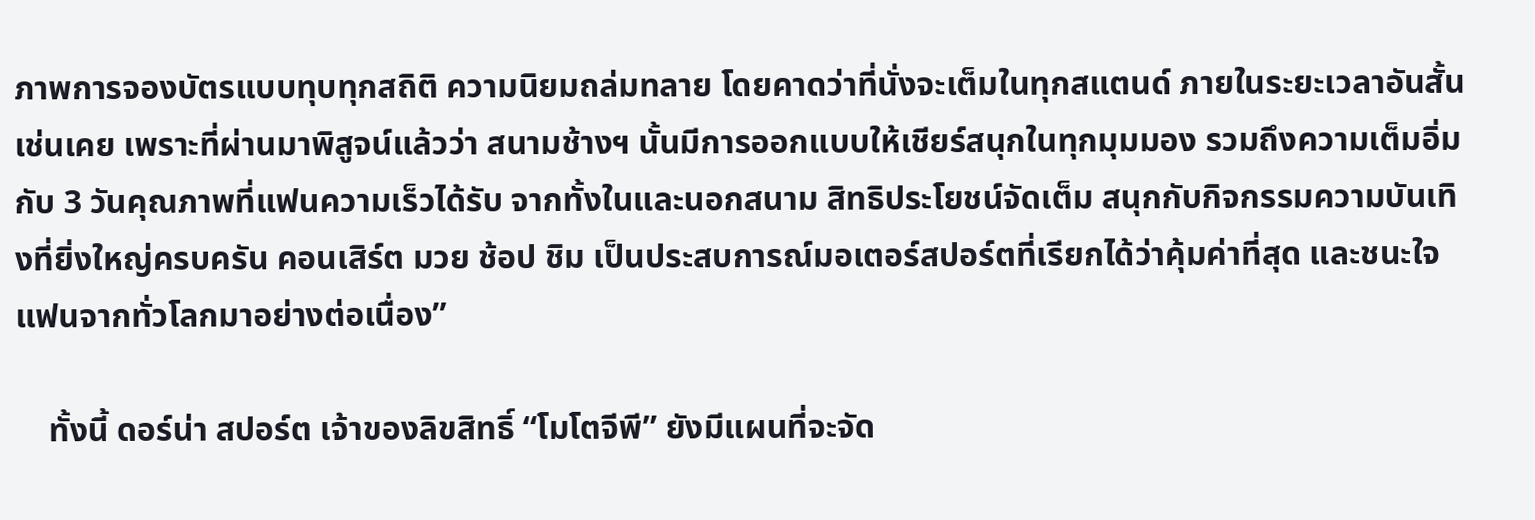ภาพการจองบัตรแบบทุบทุกสถิติ ความนิยมถล่มทลาย โดยคาดว่าที่นั่งจะเต็มในทุกสแตนด์ ภายในระยะเวลาอันสั้นเช่นเคย เพราะที่ผ่านมาพิสูจน์แล้วว่า สนามช้างฯ นั้นมีการออกแบบให้เชียร์สนุกในทุกมุมมอง รวมถึงความเต็มอิ่มกับ 3 วันคุณภาพที่แฟนความเร็วได้รับ จากทั้งในและนอกสนาม สิทธิประโยชน์จัดเต็ม สนุกกับกิจกรรมความบันเทิงที่ยิ่งใหญ่ครบครัน คอนเสิร์ต มวย ช้อป ชิม เป็นประสบการณ์มอเตอร์สปอร์ตที่เรียกได้ว่าคุ้มค่าที่สุด และชนะใจแฟนจากทั่วโลกมาอย่างต่อเนื่อง”

    ทั้งนี้ ดอร์น่า สปอร์ต เจ้าของลิขสิทธิ์ “โมโตจีพี” ยังมีแผนที่จะจัด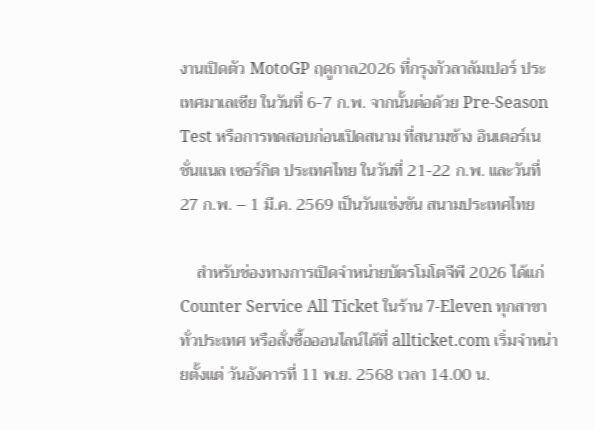งานเปิดตัว MotoGP ฤดูกาล2026 ที่กรุงกัวลาลัมเปอร์ ประเทศมาเลเซีย ในวันที่ 6-7 ก.พ. จากนั้นต่อด้วย Pre-Season Test หรือการทดสอบก่อนเปิดสนาม ที่สนามช้าง อินเตอร์เนชั่นแนล เซอร์กิต ประเทศไทย ในวันที่ 21-22 ก.พ. และวันที่ 27 ก.พ. – 1 มี.ค. 2569 เป็นวันแข่งขัน สนามประเทศไทย

    สำหรับช่องทางการเปิดจำหน่ายบัตรโมโตจีพี 2026 ได้แก่ Counter Service All Ticket ในร้าน 7-Eleven ทุกสาขาทั่วประเทศ หรือสั่งซื้อออนไลน์ได้ที่ allticket.com เริ่มจำหน่ายตั้งแต่ วันอังคารที่ 11 พ.ย. 2568 เวลา 14.00 น.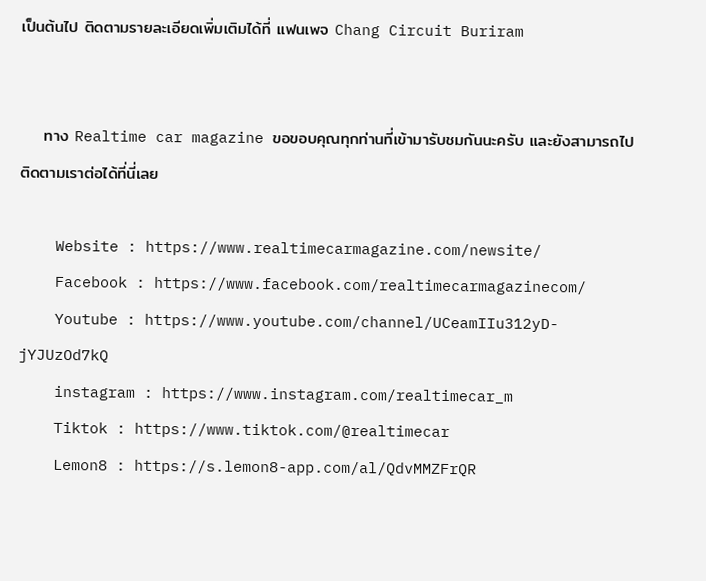เป็นต้นไป ติดตามรายละเอียดเพิ่มเติมได้ที่ แฟนเพจ Chang Circuit Buriram


    ทาง Realtime car magazine ขอขอบคุณทุกท่านที่เข้ามารับชมกันนะครับ และยังสามารถไปติดตามเราต่อได้ที่นี่เลย

    Website : https://www.realtimecarmagazine.com/newsite/
    Facebook : https://www.facebook.com/realtimecarmagazinecom/
    Youtube : https://www.youtube.com/channel/UCeamIIu312yD-jYJUzOd7kQ
    instagram : https://www.instagram.com/realtimecar_m
    Tiktok : https://www.tiktok.com/@realtimecar
    Lemon8 : https://s.lemon8-app.com/al/QdvMMZFrQR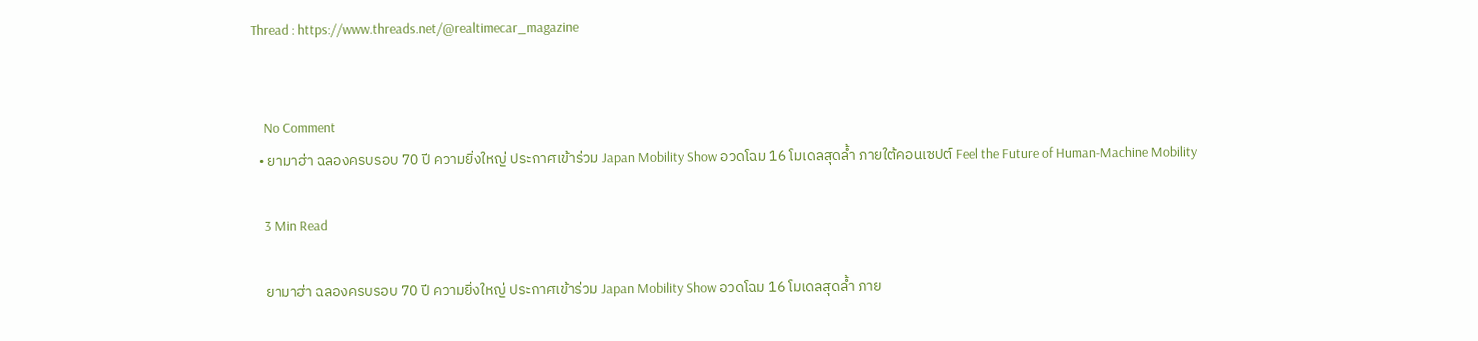Thread : https://www.threads.net/@realtimecar_magazine


    No Comment
  • ยามาฮ่า ฉลองครบรอบ 70 ปี ความยิ่งใหญ่ ประกาศเข้าร่วม Japan Mobility Show อวดโฉม 16 โมเดลสุดล้ำ ภายใต้คอนเซปต์ Feel the Future of Human-Machine Mobility

    3 Min Read

    ยามาฮ่า ฉลองครบรอบ 70 ปี ความยิ่งใหญ่ ประกาศเข้าร่วม Japan Mobility Show อวดโฉม 16 โมเดลสุดล้ำ ภาย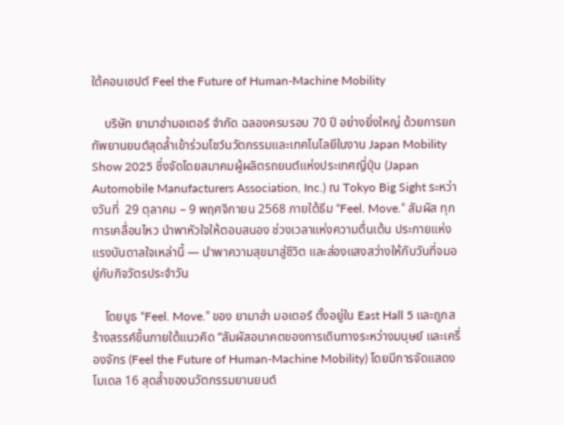ใต้คอนเซปต์ Feel the Future of Human-Machine Mobility

    บริษัท ยามาฮ่ามอเตอร์ จำกัด ฉลองครบรอบ 70 ปี อย่างยิ่งใหญ่ ด้วยการยกทัพยานยนต์สุดล้ำเข้าร่วมโชว์นวัตกรรมและเทคโนโลยีในงาน Japan Mobility Show 2025 ซึ่งจัดโดยสมาคมผู้ผลิตรถยนต์แห่งประเทศญี่ปุ่น (Japan Automobile Manufacturers Association, Inc.) ณ Tokyo Big Sight ระหว่างวันที่  29 ตุลาคม – 9 พฤศจิกายน 2568 ภายใต้ธีม “Feel. Move.” สัมผัส ทุกการเคลื่อนไหว นำพาหัวใจให้ตอบสนอง ช่วงเวลาแห่งความตื่นเต้น ประกายแห่งแรงบันดาลใจเหล่านี้ — นำพาความสุขมาสู่ชีวิต และส่องแสงสว่างให้กับวันที่จมอยู่กับกิจวัตรประจำวัน

    โดยบูธ “Feel. Move.” ของ ยามาฮ่า มอเตอร์ ตั้งอยู่ใน East Hall 5 และถูกสร้างสรรค์ขึ้นภายใต้แนวคิด “สัมผัสอนาคตของการเดินทางระหว่างมนุษย์ และเครื่องจักร (Feel the Future of Human-Machine Mobility) โดยมีการจัดแสดงโมเดล 16 สุดล้ำของนวัตกรรมยานยนต์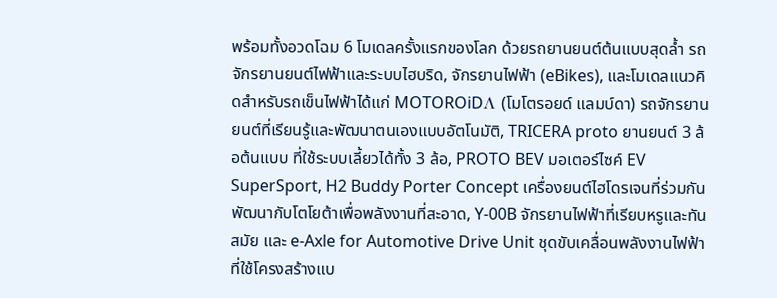พร้อมทั้งอวดโฉม 6 โมเดลครั้งแรกของโลก ด้วยรถยานยนต์ต้นแบบสุดล้ำ รถจักรยานยนต์ไฟฟ้าและระบบไฮบริด, จักรยานไฟฟ้า (eBikes), และโมเดลแนวคิดสำหรับรถเข็นไฟฟ้าได้แก่ MOTOROiDΛ (โมโตรอยด์ แลมบ์ดา) รถจักรยานยนต์ที่เรียนรู้และพัฒนาตนเองแบบอัตโนมัติ, TRICERA proto ยานยนต์ 3 ล้อต้นแบบ ที่ใช้ระบบเลี้ยวได้ทั้ง 3 ล้อ, PROTO BEV มอเตอร์ไซค์ EV SuperSport, H2 Buddy Porter Concept เครื่องยนต์ไฮโดรเจนที่ร่วมกันพัฒนากับโตโยต้าเพื่อพลังงานที่สะอาด, Y-00B จักรยานไฟฟ้าที่เรียบหรูและทันสมัย และ e-Axle for Automotive Drive Unit ชุดขับเคลื่อนพลังงานไฟฟ้าที่ใช้โครงสร้างแบ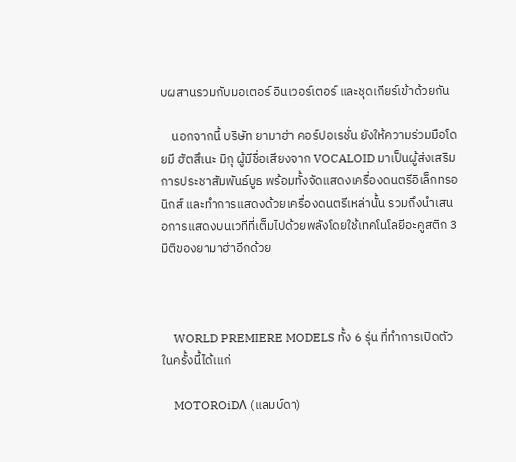บผสานรวมกับมอเตอร์ อินเวอร์เตอร์ และชุดเกียร์เข้าด้วยกัน

    นอกจากนี้ บริษัท ยามาฮ่า คอร์ปอเรชั่น ยังให้ความร่วมมือโดยมี ฮัตสึเนะ มิกุ ผู้มีชื่อเสียงจาก VOCALOID มาเป็นผู้ส่งเสริมการประชาสัมพันธ์บูธ พร้อมทั้งจัดแสดงเครื่องดนตรีอิเล็กทรอนิกส์ และทำการแสดงด้วยเครื่องดนตรีเหล่านั้น รวมถึงนำเสนอการแสดงบนเวทีที่เต็มไปด้วยพลังโดยใช้เทคโนโลยีอะคูสติก 3 มิติของยามาฮ่าอีกด้วย



    WORLD PREMIERE MODELS ทั้ง 6 รุ่น ที่ทำการเปิดตัวในครั้งนี้ได้เแก่

    MOTOROiDΛ (แลมบ์ดา)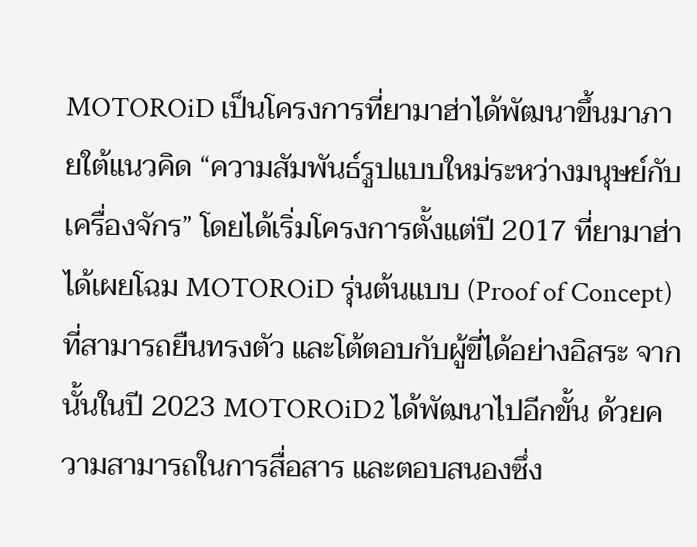MOTOROiD เป็นโครงการที่ยามาฮ่าได้พัฒนาขึ้นมาภายใต้แนวคิด “ความสัมพันธ์รูปแบบใหม่ระหว่างมนุษย์กับเครื่องจักร” โดยได้เริ่มโครงการตั้งแต่ปี 2017 ที่ยามาฮ่าได้เผยโฉม MOTOROiD รุ่นต้นแบบ (Proof of Concept) ที่สามารถยืนทรงตัว และโต้ตอบกับผู้ขี่ได้อย่างอิสระ จากนั้นในปี 2023 MOTOROiD2 ได้พัฒนาไปอีกขั้น ด้วยความสามารถในการสื่อสาร และตอบสนองซึ่ง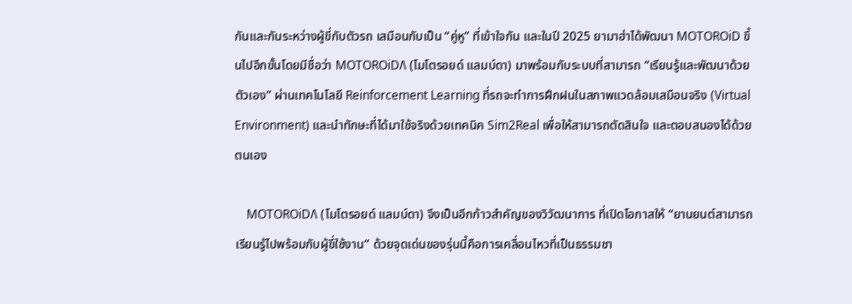กันและกันระหว่างผู้ขี่กับตัวรถ เสมือนกับเป็น “คู่หู” ที่เข้าใจกัน และในปี 2025 ยามาฮ่าได้พัฒนา MOTOROiD ขึ้นไปอีกขั้นโดยมีชื่อว่า MOTOROiDΛ (โมโตรอยด์ แลมบ์ดา) มาพร้อมกับระบบที่สามารถ “เรียนรู้และพัฒนาด้วยตัวเอง” ผ่านเทคโนโลยี Reinforcement Learning ที่รถจะทำการฝึกฝนในสภาพแวดล้อมเสมือนจริง (Virtual Environment) และนำทักษะที่ได้มาใช้จริงด้วยเทคนิค Sim2Real เพื่อให้สามารถตัดสินใจ และตอบสนองได้ด้วยตนเอง

    MOTOROiDΛ (โมโตรอยด์ แลมบ์ดา) จึงเป็นอีกก้าวสำคัญของวิวัฒนาการ ที่เปิดโอกาสให้ “ยานยนต์สามารถเรียนรู้ไปพร้อมกับผู้ขี่ใช้งาน” ด้วยจุดเด่นของรุ่นนี้คือการเคลื่อนไหวที่เป็นธรรมชา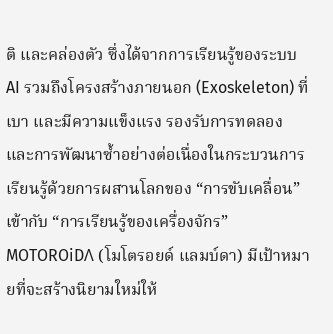ติ และคล่องตัว ซึ่งได้จากการเรียนรู้ของระบบ AI รวมถึงโครงสร้างภายนอก (Exoskeleton) ที่เบา และมีความแข็งแรง รองรับการทดลอง และการพัฒนาซ้ำอย่างต่อเนื่องในกระบวนการเรียนรู้ด้วยการผสานโลกของ “การขับเคลื่อน” เข้ากับ “การเรียนรู้ของเครื่องจักร” MOTOROiDΛ (โมโตรอยด์ แลมบ์ดา) มีเป้าหมายที่จะสร้างนิยามใหม่ให้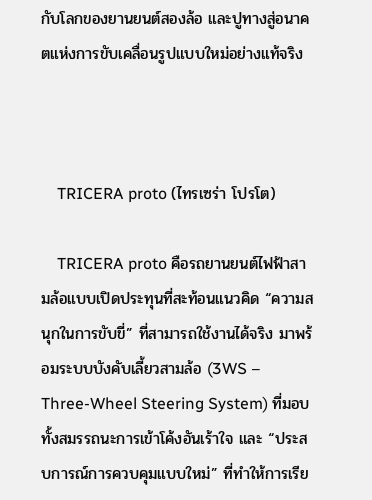กับโลกของยานยนต์สองล้อ และปูทางสู่อนาคตแห่งการขับเคลื่อนรูปแบบใหม่อย่างแท้จริง



    TRICERA proto (ไทรเซร่า โปรโต)

    TRICERA proto คือรถยานยนต์ไฟฟ้าสามล้อแบบเปิดประทุนที่สะท้อนแนวคิด “ความสนุกในการขับขี่” ที่สามารถใช้งานได้จริง มาพร้อมระบบบังคับเลี้ยวสามล้อ (3WS – Three-Wheel Steering System) ที่มอบทั้งสมรรถนะการเข้าโค้งอันเร้าใจ และ “ประสบการณ์การควบคุมแบบใหม่” ที่ทำให้การเรีย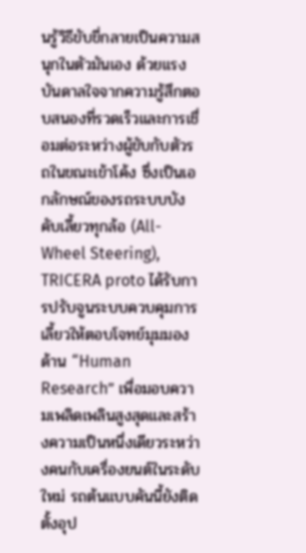นรู้วิธีขับขี่กลายเป็นความสนุกในตัวมันเอง ด้วยแรงบันดาลใจจากความรู้สึกตอบสนองที่รวดเร็วและการเชื่อมต่อระหว่างผู้ขับกับตัวรถในขณะเข้าโค้ง ซึ่งเป็นเอกลักษณ์ของรถระบบบังคับเลี้ยวทุกล้อ (All-Wheel Steering), TRICERA proto ได้รับการปรับจูนระบบควบคุมการเลี้ยวให้ตอบโจทย์มุมมองด้าน “Human Research” เพื่อมอบความเพลิดเพลินสูงสุดและสร้างความเป็นหนึ่งเดียวระหว่างคนกับเครื่องยนต์ในระดับใหม่ รถต้นแบบคันนี้ยังติดตั้งอุป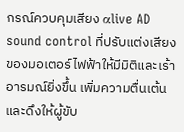กรณ์ควบคุมเสียง αlive AD sound control ที่ปรับแต่งเสียงของมอเตอร์ไฟฟ้าให้มีมิติและเร้าอารมณ์ยิ่งขึ้น เพิ่มความตื่นเต้นและดึงให้ผู้ขับ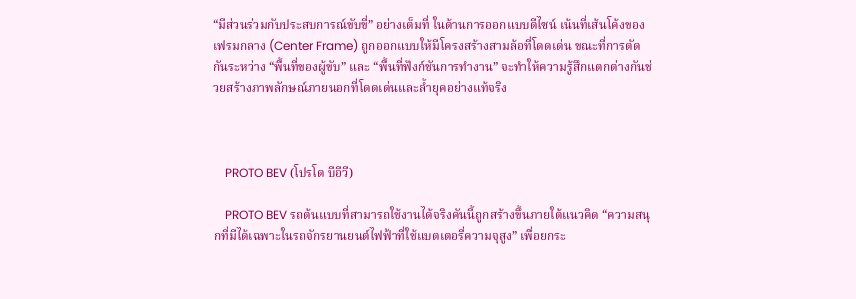“มีส่วนร่วมกับประสบการณ์ขับขี่” อย่างเต็มที่ ในด้านการออกแบบดีไซน์ เน้นที่เส้นโค้งของเฟรมกลาง (Center Frame) ถูกออกแบบให้มีโครงสร้างสามล้อที่โดดเด่น ขณะที่การตัดกันระหว่าง “พื้นที่ของผู้ขับ” และ “พื้นที่ฟังก์ชันการทำงาน” จะทำให้ความรู้สึกแตกต่างกันช่วยสร้างภาพลักษณ์ภายนอกที่โดดเด่นและล้ำยุคอย่างแท้จริง



    PROTO BEV (โปรโต บีอีวี)

    PROTO BEV รถต้นแบบที่สามารถใช้งานได้จริงคันนี้ถูกสร้างขึ้นภายใต้แนวคิด “ความสนุกที่มีได้เฉพาะในรถจักรยานยนต์ไฟฟ้าที่ใช้แบตเตอรี่ความจุสูง” เพื่อยกระ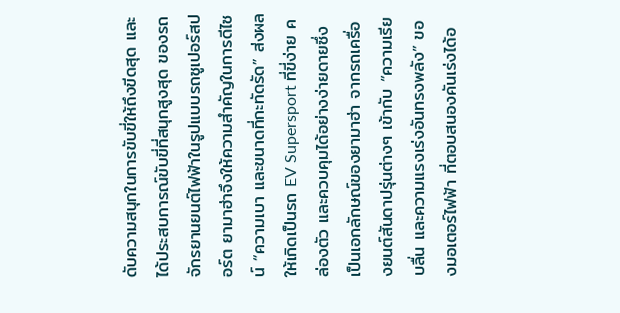ดับความสนุกในการขับขี่ให้ถึงขีดสุด และได้ประสบการณ์ขับขี่ที่สนุกสูงสุด ของรถจักรยานยนต์ไฟฟ้าในรูปแบบรถซูเปอร์สปอร์ต ยามาฮ่าจึงให้ความสำคัญในการดีไซน์ “ความเบา และขนาดที่กะทัดรัด” ส่งผลให้เกิดเป็นรถ EV Supersport ที่ขี่ง่าย คล่องตัว และควบคุมได้อย่างง่ายดายซึ่งเป็นเอกลักษณ์ของยามาฮ่า จากรถเครื่องยนต์สันดาปรุ่นต่างๆ เข้ากับ “ความเรียบลื่น และความแรงเร่งอันทรงพลัง” ของมอเตอร์ไฟฟ้า ที่ตอบสนองคันเร่งได้อ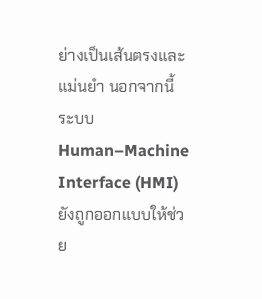ย่างเป็นเส้นตรงและแม่นยำ นอกจากนี้ ระบบ Human–Machine Interface (HMI) ยังถูกออกแบบให้ช่วย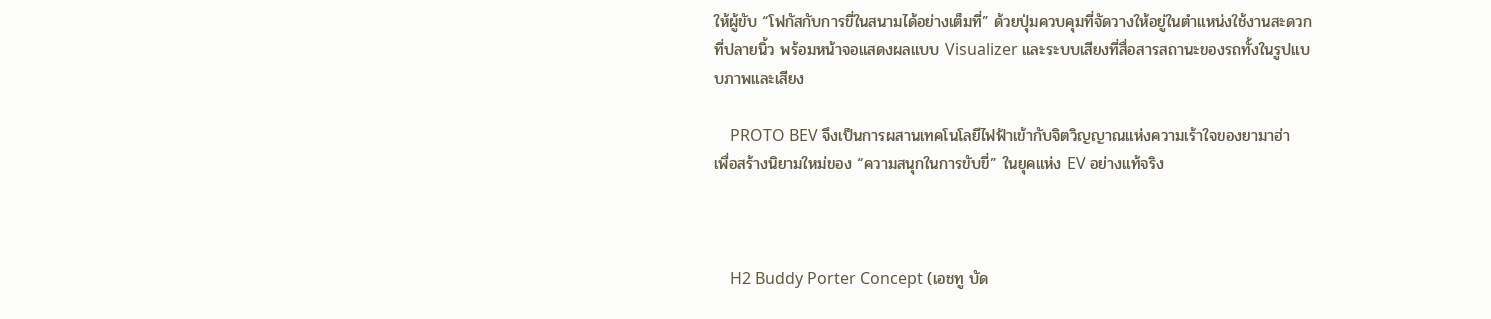ให้ผู้ขับ “โฟกัสกับการขี่ในสนามได้อย่างเต็มที่” ด้วยปุ่มควบคุมที่จัดวางให้อยู่ในตำแหน่งใช้งานสะดวกที่ปลายนิ้ว พร้อมหน้าจอแสดงผลแบบ Visualizer และระบบเสียงที่สื่อสารสถานะของรถทั้งในรูปแบบภาพและเสียง

    PROTO BEV จึงเป็นการผสานเทคโนโลยีไฟฟ้าเข้ากับจิตวิญญาณแห่งความเร้าใจของยามาฮ่า เพื่อสร้างนิยามใหม่ของ “ความสนุกในการขับขี่” ในยุคแห่ง EV อย่างแท้จริง



    H2 Buddy Porter Concept (เอชทู บัด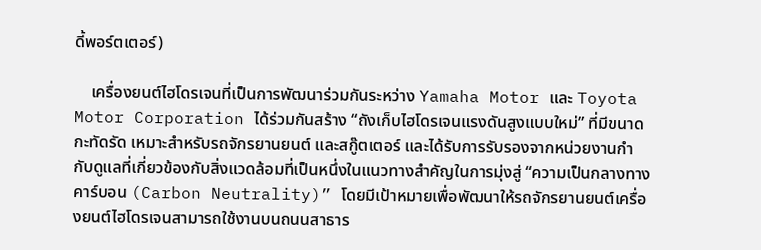ดี้พอร์ตเตอร์)

    เครื่องยนต์ไฮโดรเจนที่เป็นการพัฒนาร่วมกันระหว่าง Yamaha Motor และ Toyota Motor Corporation ได้ร่วมกันสร้าง “ถังเก็บไฮโดรเจนแรงดันสูงแบบใหม่” ที่มีขนาดกะทัดรัด เหมาะสำหรับรถจักรยานยนต์ และสกู๊ตเตอร์ และได้รับการรับรองจากหน่วยงานกำกับดูแลที่เกี่ยวข้องกับสิ่งแวดล้อมที่เป็นหนึ่งในแนวทางสำคัญในการมุ่งสู่ “ความเป็นกลางทางคาร์บอน (Carbon Neutrality)” โดยมีเป้าหมายเพื่อพัฒนาให้รถจักรยานยนต์เครื่องยนต์ไฮโดรเจนสามารถใช้งานบนถนนสาธาร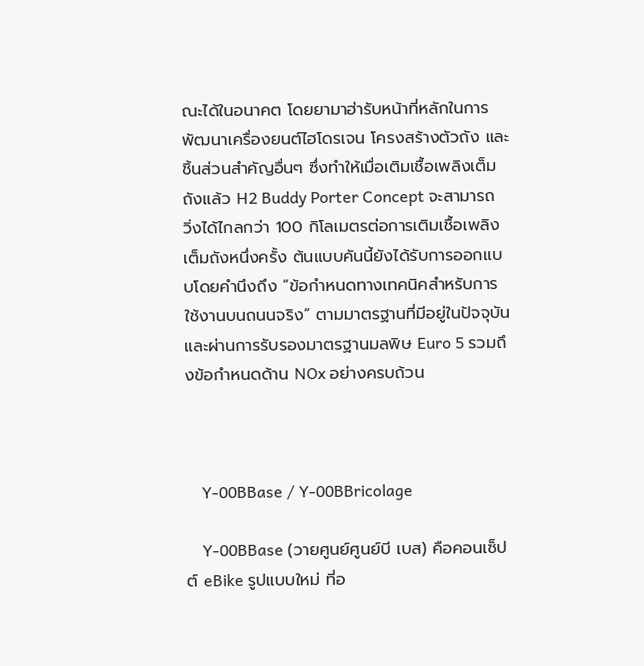ณะได้ในอนาคต โดยยามาฮ่ารับหน้าที่หลักในการพัฒนาเครื่องยนต์ไฮโดรเจน โครงสร้างตัวถัง และชิ้นส่วนสำคัญอื่นๆ ซึ่งทำให้เมื่อเติมเชื้อเพลิงเต็มถังแล้ว H2 Buddy Porter Concept จะสามารถวิ่งได้ไกลกว่า 100 กิโลเมตรต่อการเติมเชื้อเพลิงเต็มถังหนึ่งครั้ง ต้นแบบคันนี้ยังได้รับการออกแบบโดยคำนึงถึง “ข้อกำหนดทางเทคนิคสำหรับการใช้งานบนถนนจริง” ตามมาตรฐานที่มีอยู่ในปัจจุบัน และผ่านการรับรองมาตรฐานมลพิษ Euro 5 รวมถึงข้อกำหนดด้าน NOx อย่างครบถ้วน



    Y-00BBase / Y-00BBricolage

    Y-00BBase (วายศูนย์ศูนย์บี เบส) คือคอนเซ็ปต์ eBike รูปแบบใหม่ ที่อ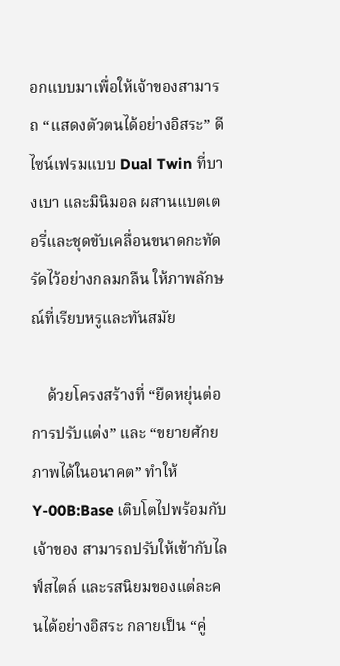อกแบบมาเพื่อให้เจ้าของสามารถ “แสดงตัวตนได้อย่างอิสระ” ดีไซน์เฟรมแบบ Dual Twin ที่บางเบา และมินิมอล ผสานแบตเตอรี่และชุดขับเคลื่อนขนาดกะทัดรัดไว้อย่างกลมกลืน ให้ภาพลักษณ์ที่เรียบหรูและทันสมัย

    ด้วยโครงสร้างที่ “ยืดหยุ่นต่อการปรับแต่ง” และ “ขยายศักยภาพได้ในอนาคต” ทำให้ Y-00B:Base เติบโตไปพร้อมกับเจ้าของ สามารถปรับให้เข้ากับไลฟ์สไตล์ และรสนิยมของแต่ละคนได้อย่างอิสระ กลายเป็น “คู่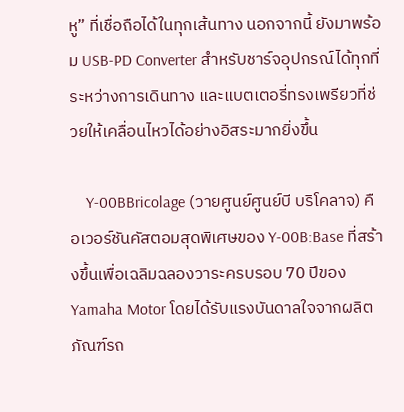หู” ที่เชื่อถือได้ในทุกเส้นทาง นอกจากนี้ ยังมาพร้อม USB-PD Converter สำหรับชาร์จอุปกรณ์ได้ทุกที่ระหว่างการเดินทาง และแบตเตอรี่ทรงเพรียวที่ช่วยให้เคลื่อนไหวได้อย่างอิสระมากยิ่งขึ้น

    Y-00BBricolage (วายศูนย์ศูนย์บี บริโคลาจ) คือเวอร์ชันคัสตอมสุดพิเศษของ Y-00B:Base ที่สร้างขึ้นเพื่อเฉลิมฉลองวาระครบรอบ 70 ปีของ Yamaha Motor โดยได้รับแรงบันดาลใจจากผลิตภัณฑ์รถ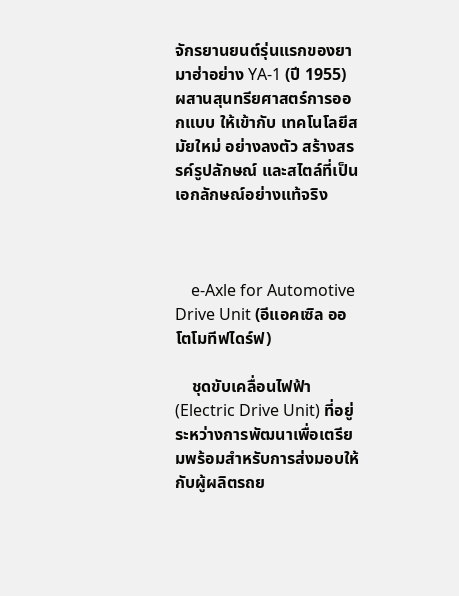จักรยานยนต์รุ่นแรกของยามาฮ่าอย่าง YA-1 (ปี 1955) ผสานสุนทรียศาสตร์การออกแบบ ให้เข้ากับ เทคโนโลยีสมัยใหม่ อย่างลงตัว สร้างสรรค์รูปลักษณ์ และสไตล์ที่เป็นเอกลักษณ์อย่างแท้จริง



    e-Axle for Automotive Drive Unit (อีแอคเซิล ออโตโมทีฟไดร์ฟ)

    ชุดขับเคลื่อนไฟฟ้า (Electric Drive Unit) ที่อยู่ระหว่างการพัฒนาเพื่อเตรียมพร้อมสำหรับการส่งมอบให้กับผู้ผลิตรถย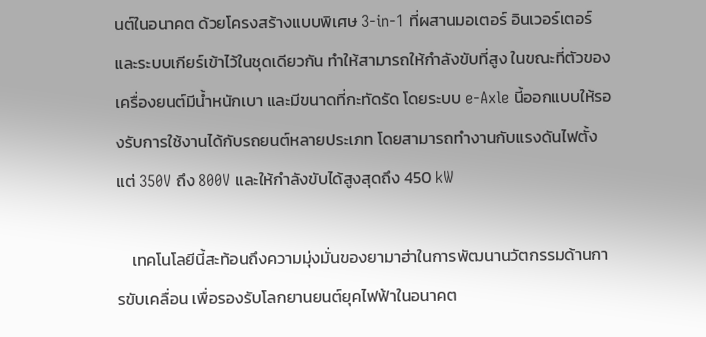นต์ในอนาคต ด้วยโครงสร้างแบบพิเศษ 3-in-1 ที่ผสานมอเตอร์ อินเวอร์เตอร์ และระบบเกียร์เข้าไว้ในชุดเดียวกัน ทำให้สามารถให้กำลังขับที่สูง ในขณะที่ตัวของเครื่องยนต์มีน้ำหนักเบา และมีขนาดที่กะทัดรัด โดยระบบ e-Axle นี้ออกแบบให้รองรับการใช้งานได้กับรถยนต์หลายประเภท โดยสามารถทำงานกับแรงดันไฟตั้งแต่ 350V ถึง 800V และให้กำลังขับได้สูงสุดถึง 450 kW

    เทคโนโลยีนี้สะท้อนถึงความมุ่งมั่นของยามาฮ่าในการพัฒนานวัตกรรมด้านการขับเคลื่อน เพื่อรองรับโลกยานยนต์ยุคไฟฟ้าในอนาคต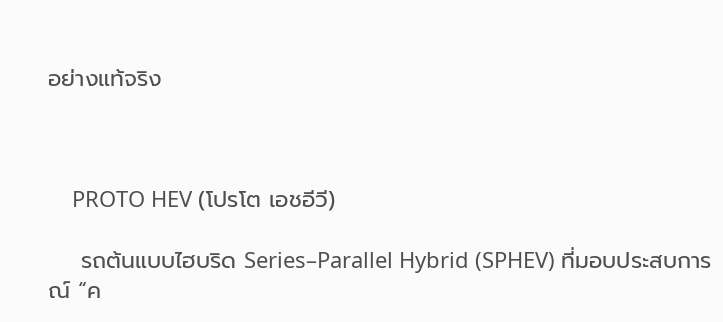อย่างแท้จริง



    PROTO HEV (โปรโต เอชอีวี)

    รถต้นแบบไฮบริด Series–Parallel Hybrid (SPHEV) ที่มอบประสบการณ์ “ค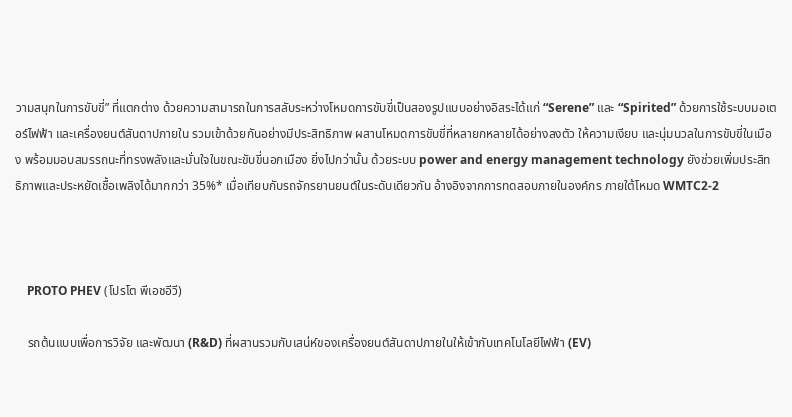วามสนุกในการขับขี่” ที่แตกต่าง ด้วยความสามารถในการสลับระหว่างโหมดการขับขี่เป็นสองรูปแบบอย่างอิสระได้แก่ “Serene” และ “Spirited” ด้วยการใช้ระบบมอเตอร์ไฟฟ้า และเครื่องยนต์สันดาปภายใน รวมเข้าด้วยกันอย่างมีประสิทธิภาพ ผสานโหมดการขับขี่ที่หลายกหลายได้อย่างลงตัว ให้ความเงียบ และนุ่มนวลในการขับขี่ในเมือง พร้อมมอบสมรรถนะที่ทรงพลังและมั่นใจในขณะขับขี่นอกเมือง ยิ่งไปกว่านั้น ด้วยระบบ power and energy management technology ยังช่วยเพิ่มประสิทธิภาพและประหยัดเชื้อเพลิงได้มากกว่า 35%* เมื่อเทียบกับรถจักรยานยนต์ในระดับเดียวกัน อ้างอิงจากการทดสอบภายในองค์กร ภายใต้โหมด WMTC2-2



    PROTO PHEV (โปรโต พีเอชอีวี)

    รถต้นแบบเพื่อการวิจัย และพัฒนา (R&D) ที่ผสานรวมกับเสน่ห์ของเครื่องยนต์สันดาปภายในให้เข้ากับเทคโนโลยีไฟฟ้า (EV)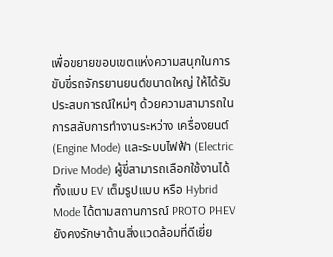เพื่อขยายขอบเขตแห่งความสนุกในการขับขี่รถจักรยานยนต์ขนาดใหญ่ ให้ได้รับประสบการณ์ใหม่ๆ ด้วยความสามารถในการสลับการทำงานระหว่าง เครื่องยนต์ (Engine Mode) และระบบไฟฟ้า (Electric Drive Mode) ผู้ขี่สามารถเลือกใช้งานได้ทั้งแบบ EV เต็มรูปแบบ หรือ Hybrid Mode ได้ตามสถานการณ์ PROTO PHEV ยังคงรักษาด้านสิ่งแวดล้อมที่ดีเยี่ย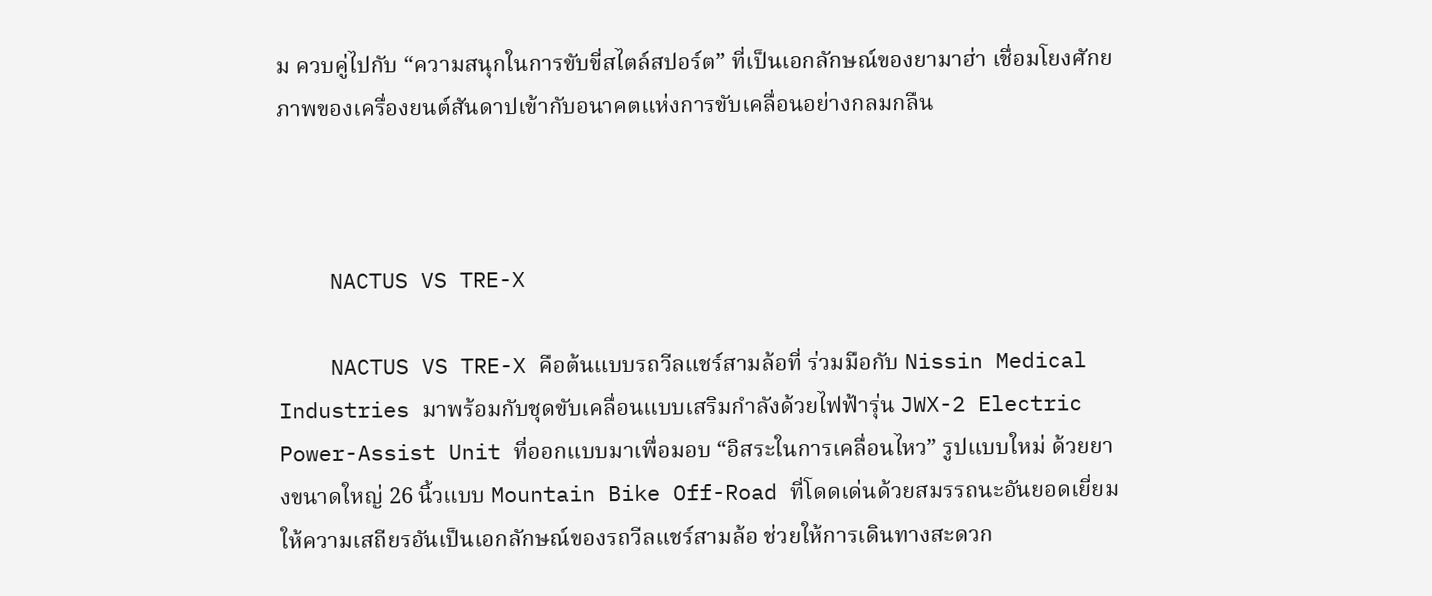ม ควบคู่ไปกับ “ความสนุกในการขับขี่สไตล์สปอร์ต” ที่เป็นเอกลักษณ์ของยามาฮ่า เชื่อมโยงศักยภาพของเครื่องยนต์สันดาปเข้ากับอนาคตแห่งการขับเคลื่อนอย่างกลมกลืน



    NACTUS VS TRE-X

    NACTUS VS TRE-X คือต้นแบบรถวีลแชร์สามล้อที่ ร่วมมือกับ Nissin Medical Industries มาพร้อมกับชุดขับเคลื่อนแบบเสริมกำลังด้วยไฟฟ้ารุ่น JWX-2 Electric Power-Assist Unit ที่ออกแบบมาเพื่อมอบ “อิสระในการเคลื่อนไหว” รูปแบบใหม่ ด้วยยางขนาดใหญ่ 26 นิ้วแบบ Mountain Bike Off-Road ที่โดดเด่นด้วยสมรรถนะอันยอดเยี่ยม ให้ความเสถียรอันเป็นเอกลักษณ์ของรถวีลแชร์สามล้อ ช่วยให้การเดินทางสะดวก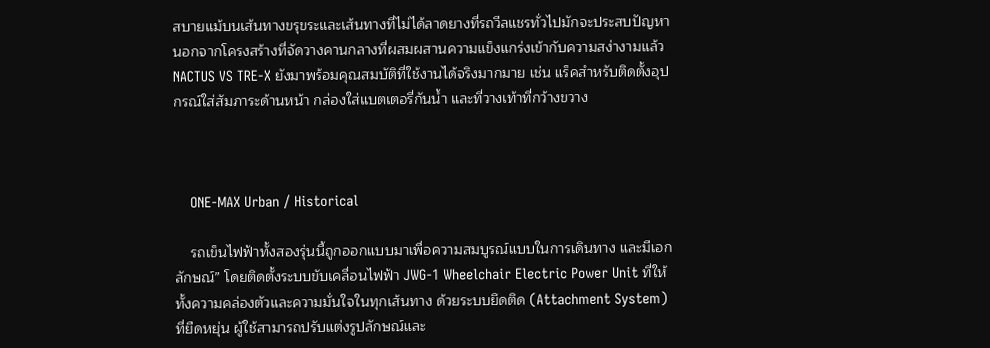สบายแม้บนเส้นทางขรุขระและเส้นทางที่ไม่ได้ลาดยางที่รถวีลแชรทั่วไปมักจะประสบปัญหา นอกจากโครงสร้างที่จัดวางคานกลางที่ผสมผสานความแข็งแกร่งเข้ากับความสง่างามแล้ว NACTUS VS TRE-X ยังมาพร้อมคุณสมบัติที่ใช้งานได้จริงมากมาย เช่น แร็คสำหรับติดตั้งอุปกรณ์ใส่สัมภาระด้านหน้า กล่องใส่แบตเตอรี่กันน้ำ และที่วางเท้าที่กว้างขวาง



    ONE-MAX Urban / Historical

    รถเข็นไฟฟ้าทั้งสองรุ่นนี้ถูกออกแบบมาเพื่อความสมบูรณ์แบบในการเดินทาง และมีเอกลักษณ์” โดยติดตั้งระบบขับเคลื่อนไฟฟ้า JWG-1 Wheelchair Electric Power Unit ที่ให้ทั้งความคล่องตัวและความมั่นใจในทุกเส้นทาง ด้วยระบบยึดติด (Attachment System) ที่ยืดหยุ่น ผู้ใช้สามารถปรับแต่งรูปลักษณ์และ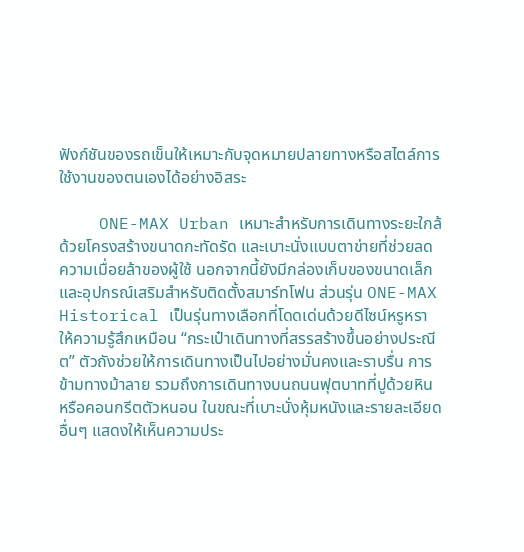ฟังก์ชันของรถเข็นให้เหมาะกับจุดหมายปลายทางหรือสไตล์การใช้งานของตนเองได้อย่างอิสระ

    ONE-MAX Urban เหมาะสำหรับการเดินทางระยะใกล้ ด้วยโครงสร้างขนาดกะทัดรัด และเบาะนั่งแบบตาข่ายที่ช่วยลดความเมื่อยล้าของผู้ใช้ นอกจากนี้ยังมีกล่องเก็บของขนาดเล็กและอุปกรณ์เสริมสำหรับติดตั้งสมาร์ทโฟน ส่วนรุ่น ONE-MAX Historical เป็นรุ่นทางเลือกที่โดดเด่นด้วยดีไซน์หรูหรา ให้ความรู้สึกเหมือน “กระเป๋าเดินทางที่สรรสร้างขึ้นอย่างประณีต” ตัวถังช่วยให้การเดินทางเป็นไปอย่างมั่นคงและราบรื่น การข้ามทางม้าลาย รวมถึงการเดินทางบนถนนฟุตบาทที่ปูด้วยหินหรือคอนกรีตตัวหนอน ในขณะที่เบาะนั่งหุ้มหนังและรายละเอียดอื่นๆ แสดงให้เห็นความประ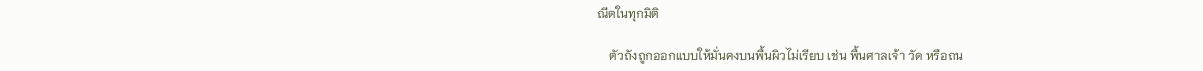ณีตในทุกมิติ

    ตัวถังถูกออกแบบให้มั่นคงบนพื้นผิวไม่เรียบ เช่น พื้นศาลเจ้า วัด หรือถน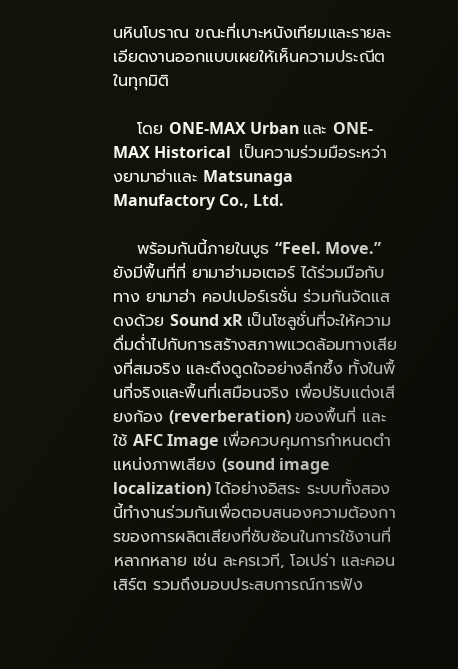นหินโบราณ ขณะที่เบาะหนังเทียมและรายละเอียดงานออกแบบเผยให้เห็นความประณีตในทุกมิติ

    โดย ONE-MAX Urban และ ONE-MAX Historical  เป็นความร่วมมือระหว่างยามาฮ่าและ Matsunaga Manufactory Co., Ltd.

    พร้อมกันนี้ภายในบูธ “Feel. Move.” ยังมีพื้นที่ที่ ยามาฮ่ามอเตอร์ ได้ร่วมมือกับทาง ยามาฮ่า คอปเปอร์เรชั่น ร่วมกันจัดแสดงด้วย Sound xR เป็นโซลูชั่นที่จะให้ความดื่มด่ำไปกับการสร้างสภาพแวดล้อมทางเสียงที่สมจริง และดึงดูดใจอย่างลึกซึ้ง ทั้งในพื้นที่จริงและพื้นที่เสมือนจริง เพื่อปรับแต่งเสียงก้อง (reverberation) ของพื้นที่ และใช้ AFC Image เพื่อควบคุมการกำหนดตำแหน่งภาพเสียง (sound image localization) ได้อย่างอิสระ ระบบทั้งสองนี้ทำงานร่วมกันเพื่อตอบสนองความต้องการของการผลิตเสียงที่ซับซ้อนในการใช้งานที่หลากหลาย เช่น ละครเวที, โอเปร่า และคอนเสิร์ต รวมถึงมอบประสบการณ์การฟัง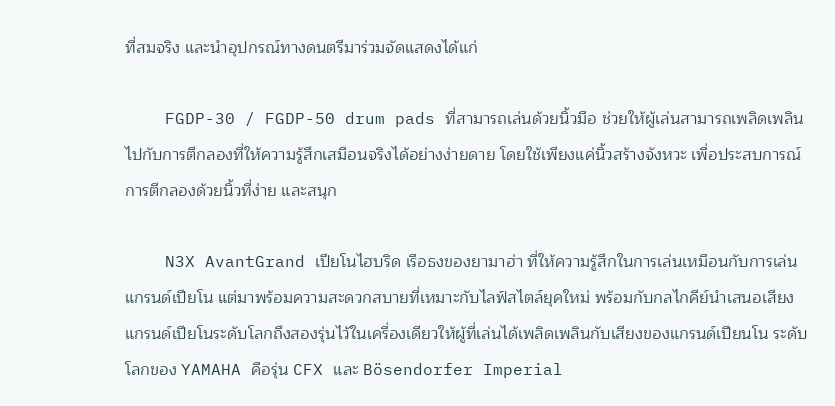ที่สมจริง และนำอุปกรณ์ทางดนตรีมาร่วมจัดแสดงได้แก่

    FGDP-30 / FGDP-50 drum pads ที่สามารถเล่นด้วยนิ้วมือ ช่วยให้ผู้เล่นสามารถเพลิดเพลินไปกับการตีกลองที่ให้ความรู้สึกเสมือนจริงได้อย่างง่ายดาย โดยใช้เพียงแค่นิ้วสร้างจังหวะ เพื่อประสบการณ์การตีกลองด้วยนิ้วที่ง่าย และสนุก

    N3X AvantGrand เปียโนไฮบริด เรือธงของยามาฮ่า ที่ให้ความรู้สึกในการเล่นเหมือนกับการเล่นแกรนด์เปียโน แต่มาพร้อมความสะดวกสบายที่เหมาะกับไลฟ์สไตล์ยุคใหม่ พร้อมกับกลไกคีย์นำเสนอเสียงแกรนด์เปียโนระดับโลกถึงสองรุ่นไว้ในเครื่องเดียวให้ผู้ที่เล่นได้เพลิดเพลินกับเสียงของแกรนด์เปียนโน ระดับโลกของ YAMAHA คือรุ่น CFX และ Bösendorfer Imperial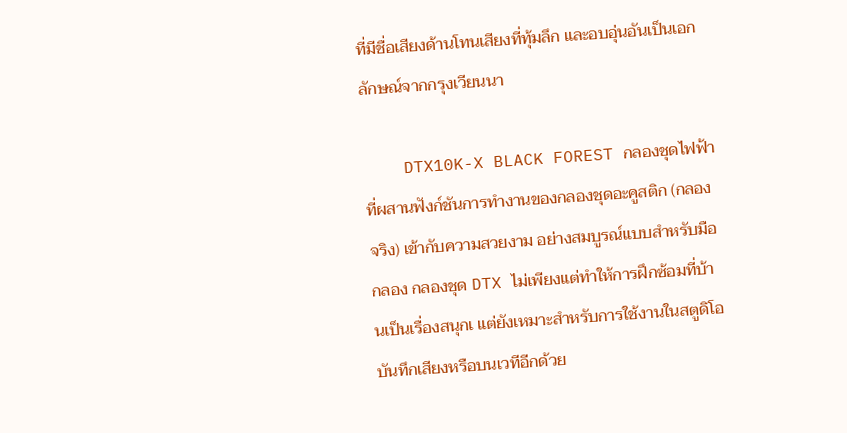ที่มีชื่อเสียงด้านโทนเสียงที่ทุ้มลึก และอบอุ่นอันเป็นเอกลักษณ์จากกรุงเวียนนา

    DTX10K-X BLACK FOREST กลองชุดไฟฟ้าที่ผสานฟังก์ชันการทำงานของกลองชุดอะคูสติก (กลองจริง) เข้ากับความสวยงาม อย่างสมบูรณ์แบบสำหรับมือกลอง กลองชุด DTX ไม่เพียงแต่ทำให้การฝึกซ้อมที่บ้านเป็นเรื่องสนุกเ แต่ยังเหมาะสำหรับการใช้งานในสตูดิโอบันทึกเสียงหรือบนเวทีอีกด้วย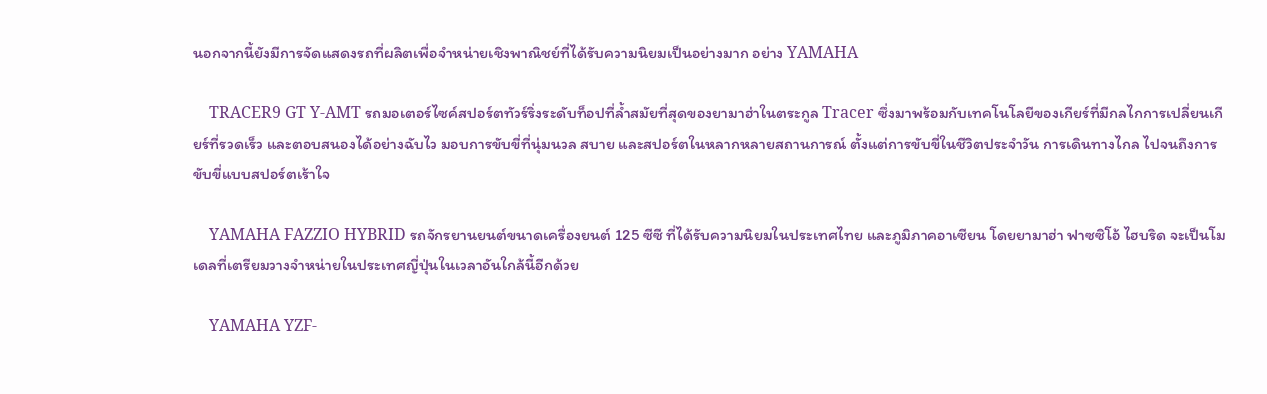นอกจากนี้ยังมีการจัดแสดงรถที่ผลิตเพื่อจำหน่ายเชิงพาณิชย์ที่ได้รับความนิยมเป็นอย่างมาก อย่าง YAMAHA

    TRACER9 GT Y-AMT รถมอเตอร์ไซค์สปอร์ตทัวร์ริ่งระดับท็อปที่ล้ำสมัยที่สุดของยามาฮ่าในตระกูล Tracer ซึ่งมาพร้อมกับเทคโนโลยีของเกียร์ที่มีกลไกการเปลี่ยนเกียร์ที่รวดเร็ว และตอบสนองได้อย่างฉับไว มอบการขับขี่ที่นุ่มนวล สบาย และสปอร์ตในหลากหลายสถานการณ์ ตั้งแต่การขับขี่ในชีวิตประจำวัน การเดินทางไกล ไปจนถึงการขับขี่แบบสปอร์ตเร้าใจ

    YAMAHA FAZZIO HYBRID รถจักรยานยนต์ขนาดเครื่องยนต์ 125 ซีซี ที่ได้รับความนิยมในประเทศไทย และภูมิภาคอาเซียน โดยยามาฮ่า ฟาซซิโอ้ ไฮบริด จะเป็นโมเดลที่เตรียมวางจำหน่ายในประเทศญี่ปุ่นในเวลาอันใกล้นี้อีกด้วย

    YAMAHA YZF-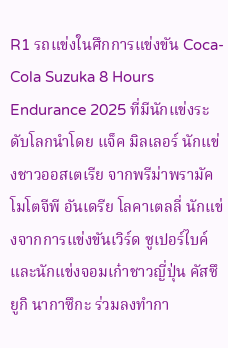R1 รถแข่งในศึกการแข่งขัน Coca-Cola Suzuka 8 Hours Endurance 2025 ที่มีนักแข่งระดับโลกนำโดย แจ็ค มิลเลอร์ นักแข่งชาวออสเตเรีย จากพรีม่าพรามัค โมโตจีพี อันเดรีย โลคาเตลลี่ นักแข่งจากการแข่งขันเวิร์ด ซูเปอร์ไบค์ และนักแข่งจอมเก๋าชาวญี่ปุ่น คัสซึยูกิ นากาซึกะ ร่วมลงทำกา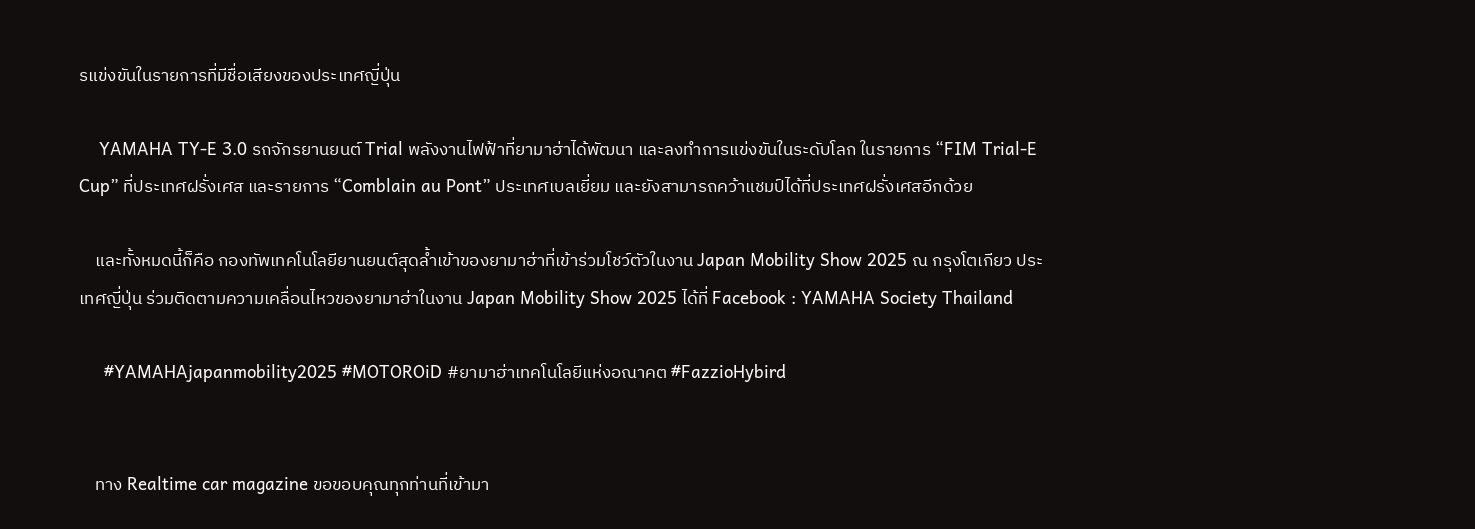รแข่งขันในรายการที่มีชื่อเสียงของประเทศญี่ปุ่น

    YAMAHA TY-E 3.0 รถจักรยานยนต์ Trial พลังงานไฟฟ้าที่ยามาฮ่าได้พัฒนา และลงทำการแข่งขันในระดับโลก ในรายการ “FIM Trial-E Cup” ที่ประเทศฝรั่งเศส และรายการ “Comblain au Pont” ประเทศเบลเยี่ยม และยังสามารถคว้าแชมป์ได้ที่ประเทศฝรั่งเศสอีกด้วย

    และทั้งหมดนี้ก็คือ กองทัพเทคโนโลยียานยนต์สุดล้ำเข้าของยามาฮ่าที่เข้าร่วมโชว์ตัวในงาน Japan Mobility Show 2025 ณ กรุงโตเกียว ประเทศญี่ปุ่น ร่วมติดตามความเคลื่อนไหวของยามาฮ่าในงาน Japan Mobility Show 2025 ได้ที่ Facebook : YAMAHA Society Thailand

     #YAMAHAjapanmobility2025 #MOTOROiD #ยามาฮ่าเทคโนโลยีแห่งอณาคต #FazzioHybird


    ทาง Realtime car magazine ขอขอบคุณทุกท่านที่เข้ามา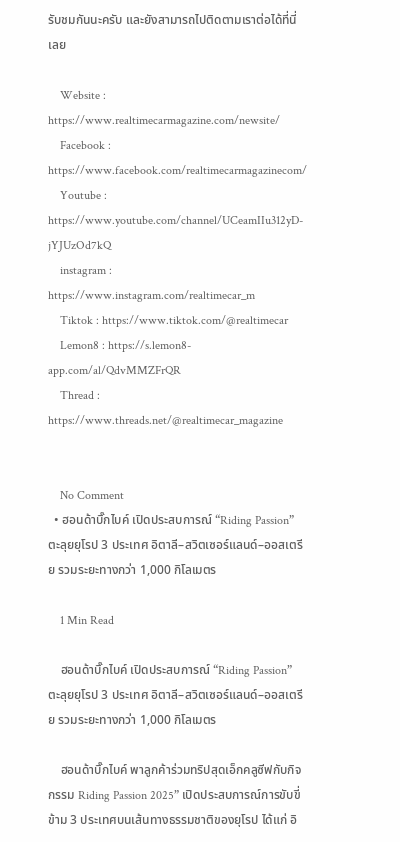รับชมกันนะครับ และยังสามารถไปติดตามเราต่อได้ที่นี่เลย

    Website : https://www.realtimecarmagazine.com/newsite/
    Facebook : https://www.facebook.com/realtimecarmagazinecom/
    Youtube : https://www.youtube.com/channel/UCeamIIu312yD-jYJUzOd7kQ
    instagram : https://www.instagram.com/realtimecar_m
    Tiktok : https://www.tiktok.com/@realtimecar
    Lemon8 : https://s.lemon8-app.com/al/QdvMMZFrQR
    Thread : https://www.threads.net/@realtimecar_magazine


    No Comment
  • ฮอนด้าบิ๊กไบค์ เปิดประสบการณ์ “Riding Passion” ตะลุยยุโรป 3 ประเทศ อิตาลี–สวิตเซอร์แลนด์–ออสเตรีย รวมระยะทางกว่า 1,000 กิโลเมตร

    1 Min Read

    ฮอนด้าบิ๊กไบค์ เปิดประสบการณ์ “Riding Passion” ตะลุยยุโรป 3 ประเทศ อิตาลี–สวิตเซอร์แลนด์–ออสเตรีย รวมระยะทางกว่า 1,000 กิโลเมตร

    ฮอนด้าบิ๊กไบค์ พาลูกค้าร่วมทริปสุดเอ็กคลูซีฟกับกิจกรรม Riding Passion 2025” เปิดประสบการณ์การขับขี่ข้าม 3 ประเทศบนเส้นทางธรรมชาติของยุโรป ได้แก่ อิ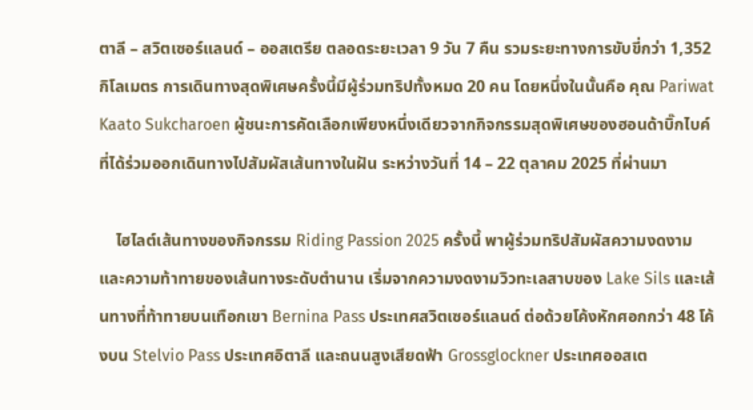ตาลี – สวิตเซอร์แลนด์ – ออสเตรีย ตลอดระยะเวลา 9 วัน 7 คืน รวมระยะทางการขับขี่กว่า 1,352 กิโลเมตร การเดินทางสุดพิเศษครั้งนี้มีผู้ร่วมทริปทั้งหมด 20 คน โดยหนึ่งในนั้นคือ คุณ Pariwat Kaato Sukcharoen ผู้ชนะการคัดเลือกเพียงหนึ่งเดียวจากกิจกรรมสุดพิเศษของฮอนด้าบิ๊กไบค์ ที่ได้ร่วมออกเดินทางไปสัมผัสเส้นทางในฝัน ระหว่างวันที่ 14 – 22 ตุลาคม 2025 ที่ผ่านมา

    ไฮไลต์เส้นทางของกิจกรรม Riding Passion 2025 ครั้งนี้ พาผู้ร่วมทริปสัมผัสความงดงามและความท้าทายของเส้นทางระดับตำนาน เริ่มจากความงดงามวิวทะเลสาบของ Lake Sils และเส้นทางที่ท้าทายบนเทือกเขา Bernina Pass ประเทศสวิตเซอร์แลนด์ ต่อด้วยโค้งหักศอกกว่า 48 โค้งบน Stelvio Pass ประเทศอิตาลี และถนนสูงเสียดฟ้า Grossglockner ประเทศออสเต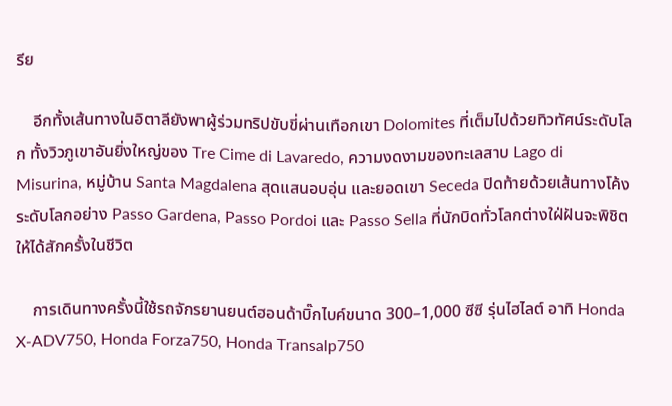รีย

    อีกทั้งเส้นทางในอิตาลียังพาผู้ร่วมทริปขับขี่ผ่านเทือกเขา Dolomites ที่เต็มไปด้วยทิวทัศน์ระดับโลก ทั้งวิวภูเขาอันยิ่งใหญ่ของ Tre Cime di Lavaredo, ความงดงามของทะเลสาบ Lago di Misurina, หมู่บ้าน Santa Magdalena สุดแสนอบอุ่น และยอดเขา Seceda ปิดท้ายด้วยเส้นทางโค้งระดับโลกอย่าง Passo Gardena, Passo Pordoi และ Passo Sella ที่นักบิดทั่วโลกต่างใฝ่ฝันจะพิชิตให้ได้สักครั้งในชีวิต

    การเดินทางครั้งนี้ใช้รถจักรยานยนต์ฮอนด้าบิ๊กไบค์ขนาด 300–1,000 ซีซี รุ่นไฮไลต์ อาทิ Honda X-ADV750, Honda Forza750, Honda Transalp750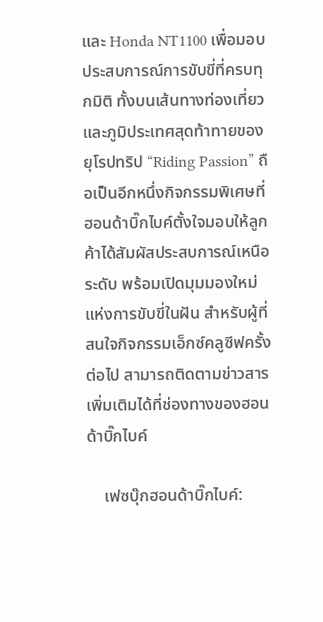และ Honda NT1100 เพื่อมอบประสบการณ์การขับขี่ที่ครบทุกมิติ ทั้งบนเส้นทางท่องเที่ยวและภูมิประเทศสุดท้าทายของยุโรปทริป “Riding Passion” ถือเป็นอีกหนึ่งกิจกรรมพิเศษที่ฮอนด้าบิ๊กไบค์ตั้งใจมอบให้ลูกค้าได้สัมผัสประสบการณ์เหนือระดับ พร้อมเปิดมุมมองใหม่แห่งการขับขี่ในฝัน สำหรับผู้ที่สนใจกิจกรรมเอ็กซ์คลูซีฟครั้งต่อไป สามารถติดตามข่าวสารเพิ่มเติมได้ที่ช่องทางของฮอนด้าบิ๊กไบค์

    เฟซบุ๊กฮอนด้าบิ๊กไบค์: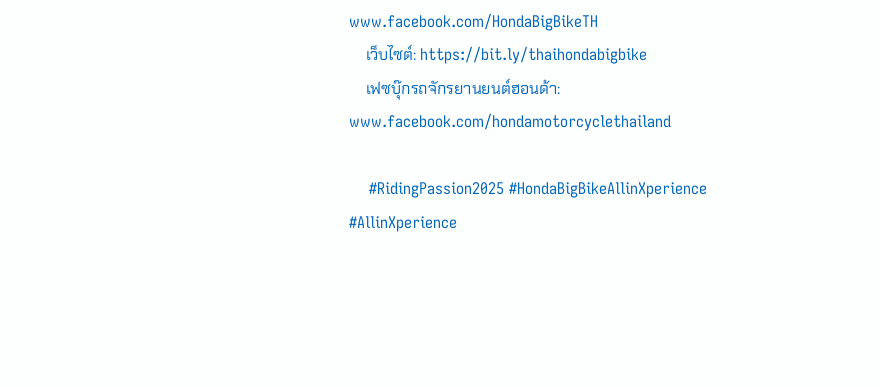www.facebook.com/HondaBigBikeTH
    เว็บไซต์: https://bit.ly/thaihondabigbike
    เฟซบุ๊กรถจักรยานยนต์ฮอนด้า: www.facebook.com/hondamotorcyclethailand

    #RidingPassion2025 #HondaBigBikeAllinXperience #AllinXperience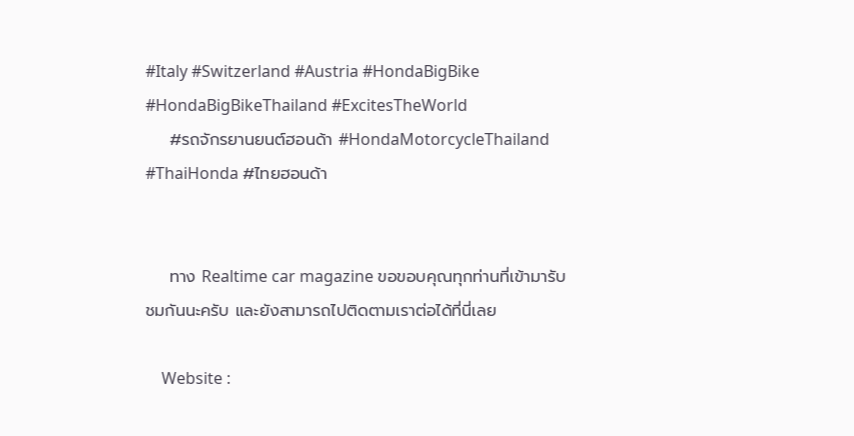#Italy #Switzerland #Austria #HondaBigBike #HondaBigBikeThailand #ExcitesTheWorld
    #รถจักรยานยนต์ฮอนด้า #HondaMotorcycleThailand #ThaiHonda #ไทยฮอนด้า


    ทาง Realtime car magazine ขอขอบคุณทุกท่านที่เข้ามารับชมกันนะครับ และยังสามารถไปติดตามเราต่อได้ที่นี่เลย

    Website :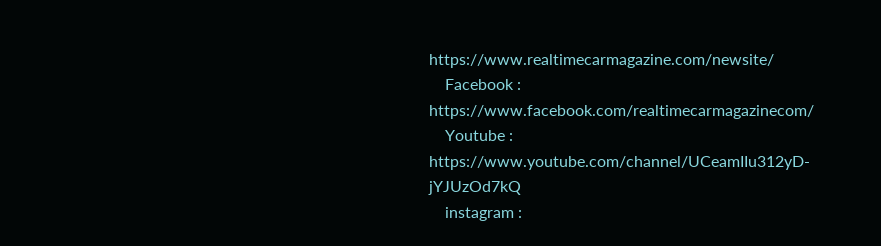https://www.realtimecarmagazine.com/newsite/
    Facebook : https://www.facebook.com/realtimecarmagazinecom/
    Youtube : https://www.youtube.com/channel/UCeamIIu312yD-jYJUzOd7kQ
    instagram :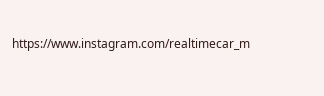https://www.instagram.com/realtimecar_m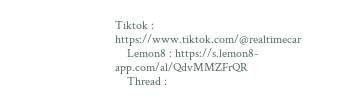Tiktok : https://www.tiktok.com/@realtimecar
    Lemon8 : https://s.lemon8-app.com/al/QdvMMZFrQR
    Thread :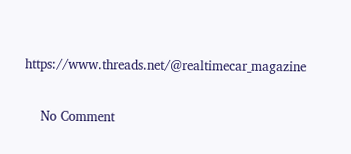https://www.threads.net/@realtimecar_magazine


    No Comment